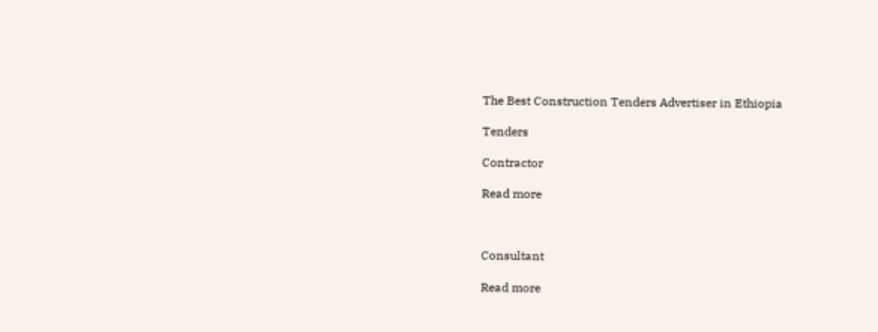The Best Construction Tenders Advertiser in Ethiopia

Tenders

Contractor

Read more



Consultant

Read more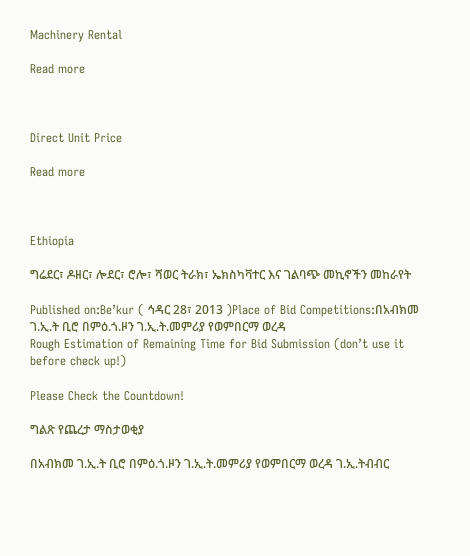Machinery Rental

Read more



Direct Unit Price

Read more



Ethiopia

ግሬደር፣ ዶዘር፣ ሎደር፣ ሮሎ፣ ሻወር ትራክ፣ ኤክስካቫተር እና ገልባጭ መኪኖችን መከራየት

Published on:Be’kur ( ኅዳር 28፣ 2013 )Place of Bid Competitions:በአብክመ ገ.ኢ.ት ቢሮ በምዕ.ጎ.ዞን ገ.ኢ.ት.መምሪያ የወምበርማ ወረዳ
Rough Estimation of Remaining Time for Bid Submission (don’t use it before check up!)

Please Check the Countdown!

ግልጽ የጨረታ ማስታወቂያ

በአብክመ ገ.ኢ.ት ቢሮ በምዕ.ጎ.ዞን ገ.ኢ.ት.መምሪያ የወምበርማ ወረዳ ገ.ኢ.ትብብር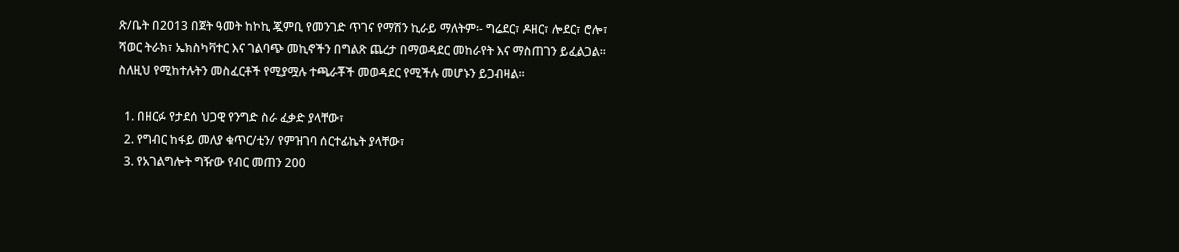ጽ/ቤት በ2013 በጀት ዓመት ከኮኪ ጇምቢ የመንገድ ጥገና የማሽን ኪራይ ማለትም፡- ግሬደር፣ ዶዘር፣ ሎደር፣ ሮሎ፣ ሻወር ትራክ፣ ኤክስካቫተር እና ገልባጭ መኪኖችን በግልጽ ጨረታ በማወዳደር መከራየት እና ማስጠገን ይፈልጋል፡፡ ስለዚህ የሚከተሉትን መስፈርቶች የሚያሟሉ ተጫራቾች መወዳደር የሚችሉ መሆኑን ይጋብዛል፡፡

  1. በዘርፉ የታደሰ ህጋዊ የንግድ ስራ ፈቃድ ያላቸው፣
  2. የግብር ከፋይ መለያ ቁጥር/ቲን/ የምዝገባ ሰርተፊኬት ያላቸው፣
  3. የአገልግሎት ግዥው የብር መጠን 200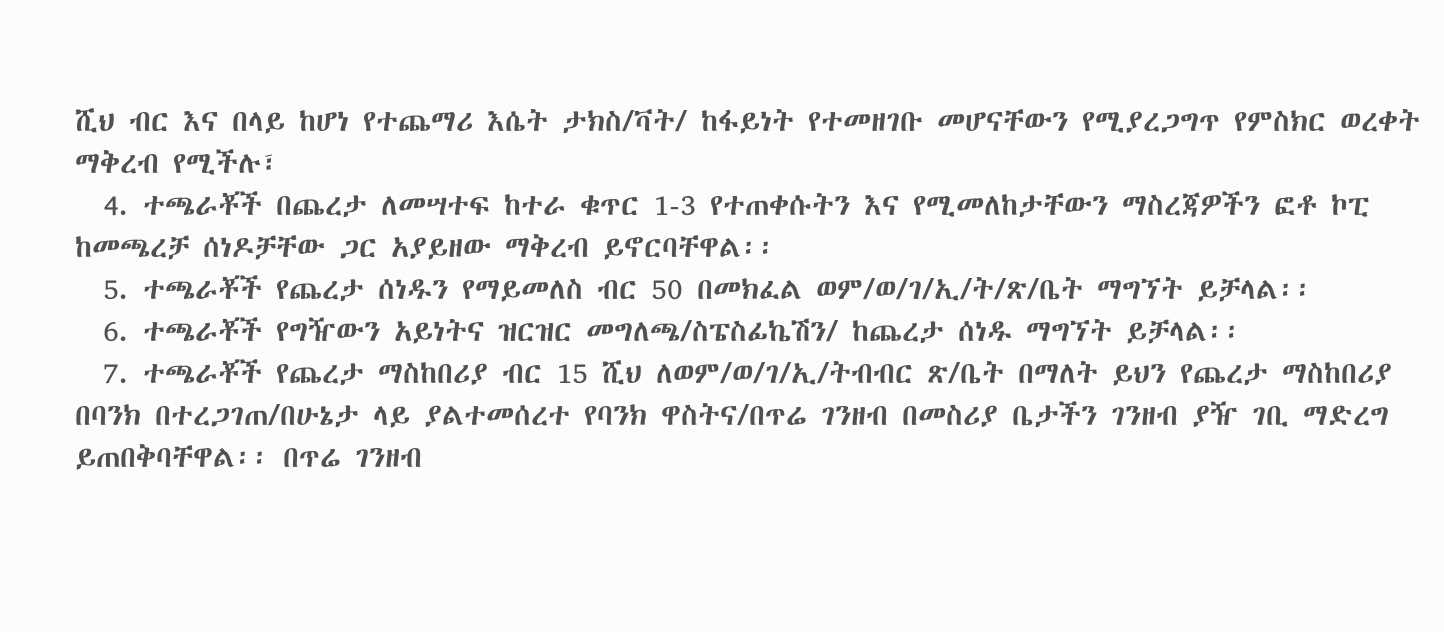ሺህ ብር እና በላይ ከሆነ የተጨማሪ እሴት ታክስ/ቫት/ ከፋይነት የተመዘገቡ መሆናቸውን የሚያረጋግጥ የምስክር ወረቀት ማቅረብ የሚችሉ፣
  4. ተጫራቾች በጨረታ ለመሣተፍ ከተራ ቁጥር 1-3 የተጠቀሱትን እና የሚመለከታቸውን ማስረጃዎችን ፎቶ ኮፒ ከመጫረቻ ሰነዶቻቸው ጋር አያይዘው ማቅረብ ይኖርባቸዋል፡፡
  5. ተጫራቾች የጨረታ ሰነዱን የማይመለስ ብር 50 በመክፈል ወም/ወ/ገ/ኢ/ት/ጽ/ቤት ማግኘት ይቻላል፡፡
  6. ተጫራቾች የግዥውን አይነትና ዝርዝር መግለጫ/ስፔስፊኬሽን/ ከጨረታ ሰነዱ ማግኘት ይቻላል፡፡
  7. ተጫራቾች የጨረታ ማስከበሪያ ብር 15 ሺህ ለወም/ወ/ገ/ኢ/ትብብር ጽ/ቤት በማለት ይህን የጨረታ ማስከበሪያ በባንክ በተረጋገጠ/በሁኔታ ላይ ያልተመሰረተ የባንክ ዋስትና/በጥሬ ገንዘብ በመስሪያ ቤታችን ገንዘብ ያዥ ገቢ ማድረግ ይጠበቅባቸዋል፡፡ በጥሬ ገንዘብ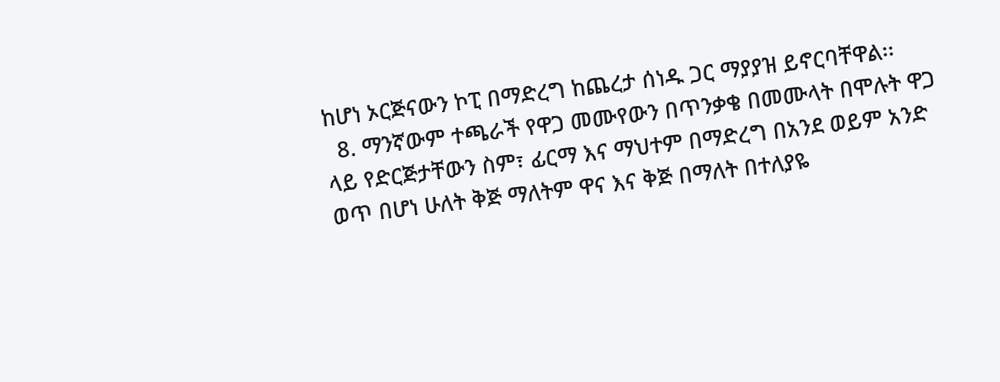ከሆነ ኦርጅናውን ኮፒ በማድረግ ከጨረታ ሰነዱ ጋር ማያያዝ ይኖርባቸዋል፡፡
  8. ማንኛውም ተጫራች የዋጋ መሙየውን በጥንቃቄ በመሙላት በሞሉት ዋጋ ላይ የድርጅታቸውን ስም፣ ፊርማ እና ማህተም በማድረግ በአንደ ወይም አንድ ወጥ በሆነ ሁለት ቅጅ ማለትም ዋና እና ቅጅ በማለት በተለያዬ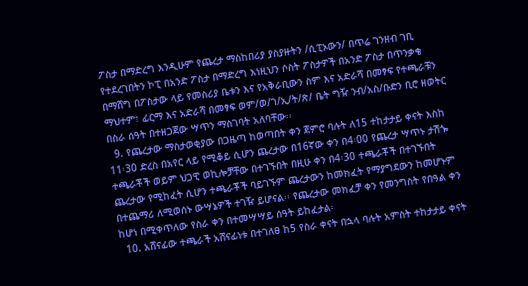ፖስታ በማድረግ እንዲሁም የጨረታ ማስከበሪያ ያስያዙትን /ሲፒኦውን/ በጥሬ ገንዘብ ገቢ የተደረገበትን ኮፒ በአንድ ፖስታ በማድረግ እነዚህን ሶስት ፖስታዎች በአንድ ፖስታ በጥንቃቄ በማሸግ በፖስታው ላይ የመስሪያ ቤቱን እና የአቅራቢውን ስም እና አድራሻ በመፃፍ የተጫራቹን ማህተም፣ ፊርማ እና አድራሻ በመፃፍ ወም/ወ/ገ/ኢ/ት/ጽ/ ቤት ግዥ ንብ/አስ/ቡድን ቢሮ ዘወትር በስራ ሰዓት በተዘጋጀው ሣጥን ማስገባት አለባቸው፡፡
  9. የጨረታው ማስታወቂያው በጋዜጣ ከወጣበት ቀን ጀምሮ ባሉት ለ15 ተከታታይ ቀናት እስከ 11፡30 ድረስ በአየር ላይ የሚቆይ ሲሆን ጨረታው በ16ኛው ቀን በ4፡00 የጨረታ ሣጥኑ ታሽጐ ተጫራቾች ወይም ህጋዊ ወኪሎቻቸው በተገኙበት በዚሁ ቀን በ4፡30 ተጫራቾች በተገኙበት ጨረታው የሚከፈት ሲሆን ተጫራቾች ባይገኙም ጨረታውን ከመክፈት የማያግደውን ከመሆኑም በተጨማሪ ለሚወሰኑ ውሣኔዎች ተገዥ ይሆናል፡፡ የጨረታው መክፈቻ ቀን የመንግስት የበዓል ቀን ከሆነ በሚቀጥለው የስራ ቀን በተመሣሣይ ሰዓት ይከፈታል፡
  10. አሸናፊው ተጫራች አሸናፊነቱ በተገለፀ ከ5 የስራ ቀናት በኋላ ባሉት አምስት ተከታታይ ቀናት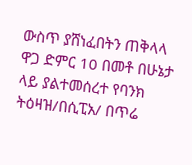ውስጥ ያሸነፈበትን ጠቅላላ ዋጋ ድምር 10 በመቶ በሁኔታ ላይ ያልተመሰረተ የባንክ ትዕዛዝ/በሲፒአ/ በጥሬ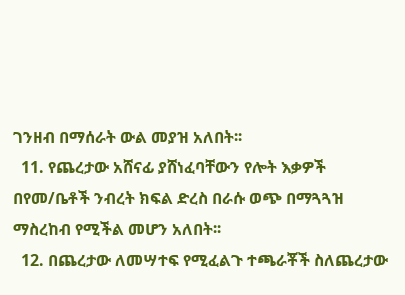ገንዘብ በማሰራት ውል መያዝ አለበት፡፡
  11. የጨረታው አሸናፊ ያሸነፈባቸውን የሎት እቃዎች በየመ/ቤቶች ንብረት ክፍል ድረስ በራሱ ወጭ በማጓጓዝ ማስረከብ የሚችል መሆን አለበት፡፡
  12. በጨረታው ለመሣተፍ የሚፈልጉ ተጫራቾች ስለጨረታው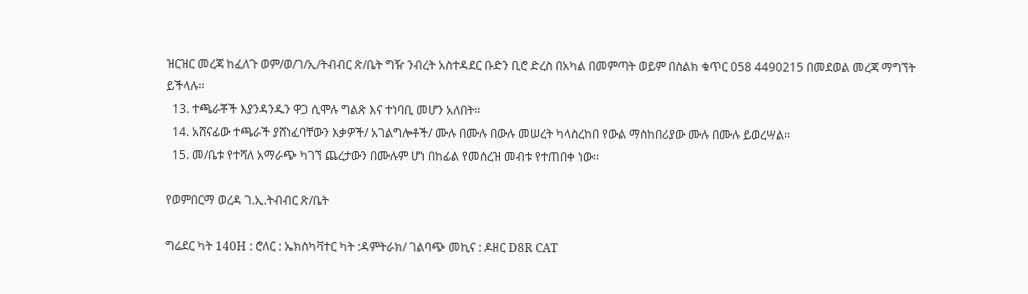ዝርዝር መረጃ ከፈለጉ ወም/ወ/ገ/ኢ/ትብብር ጽ/ቤት ግዥ ንብረት አስተዳደር ቡድን ቢሮ ድረስ በአካል በመምጣት ወይም በስልክ ቁጥር 058 4490215 በመደወል መረጃ ማግኘት ይችላሉ፡፡
  13. ተጫራቾች እያንዳንዱን ዋጋ ሲሞሉ ግልጽ እና ተነባቢ መሆን አለበት፡፡
  14. አሸናፊው ተጫራች ያሸነፈባቸውን እቃዎች/ አገልግሎቶች/ ሙሉ በሙሉ በውሉ መሠረት ካላስረከበ የውል ማስከበሪያው ሙሉ በሙሉ ይወረሣል፡፡
  15. መ/ቤቱ የተሻለ አማራጭ ካገኘ ጨረታውን በሙሉም ሆነ በከፊል የመሰረዝ መብቱ የተጠበቀ ነው፡፡

የወምበርማ ወረዳ ገ.ኢ.ትብብር ጽ/ቤት

ግሬደር ካት 140H : ሮለር : ኤክስካቫተር ካት :ዳምትራክ/ ገልባጭ መኪና : ዶዘር D8R CAT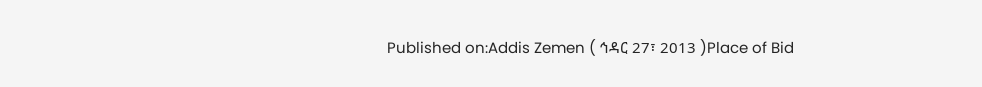Published on:Addis Zemen ( ኅዳር 27፣ 2013 )Place of Bid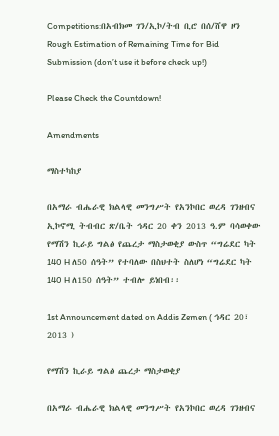Competitions:በአብክመ ገን/ኢኮ/ትብ ቢሮ በሰ/ሸዋ ዞን
Rough Estimation of Remaining Time for Bid Submission (don’t use it before check up!)

Please Check the Countdown!

Amendments

ማስተካከያ

በአማራ ብሔራዊ ክልላዊ መንግሥት የአንኮበር ወረዳ ገንዘብና ኢኮኖሚ ትብብር ጽ/ቤት ኅዳር 20 ቀን 2013 ዓ.ም ባሳወቀው የማሽን ኪራይ ግልፅ የጨረታ ማስታወቂያ ውስጥ “ግሬደር ካት 140 H ለ50 ሰዓት” የተባለው በስህተት ስለሆነ “ግሬደር ካት 140 H ለ150 ሰዓት” ተብሎ ይነበብ፡፡

1st Announcement dated on Addis Zemen ( ኅዳር 20፣ 2013 )

የማሽን ኪራይ ግልፅ ጨረታ ማስታወቂያ

በአማራ ብሔራዊ ክልላዊ መንግሥት የአንኮበር ወረዳ ገንዘብና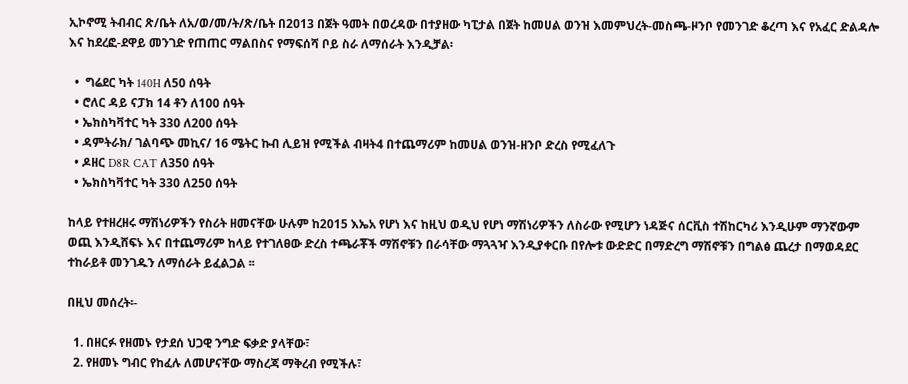ኢኮኖሚ ትብብር ጽ/ቤት ለአ/ወ/መ/ት/ጽ/ቤት በ2013 በጀት ዓመት በወረዳው በተያዘው ካፒታል በጀት ከመሀል ወንዝ እመምህረት-መስጫ-ዞንቦ የመንገድ ቆረጣ እና የአፈር ድልዳሎ እና ከደረፎ-ደዋይ መንገድ የጠጠር ማልበስና የማፍሰሻ ቦይ ስራ ለማሰራት እንዲቻል፡

  •  ግሬደር ካት 140H ለ50 ሰዓት
  • ሮለር ዳይ ናፓክ 14 ቶን ለ100 ሰዓት
  • ኤክስካቫተር ካት 330 ለ200 ሰዓት
  • ዳምትራክ/ ገልባጭ መኪና/ 16 ሜትር ኩብ ሊይዝ የሚችል ብዛት4 በተጨማሪም ከመሀል ወንዝ-ዘንቦ ድረስ የሚፈለጉ
  • ዶዘር D8R CAT ለ350 ሰዓት
  • ኤክስካቫተር ካት 330 ለ250 ሰዓት

ከላይ የተዘረዘሩ ማሽነሪዎችን የስሪት ዘመናቸው ሁሉም ከ2015 እኤአ የሆነ እና ከዚህ ወዲህ የሆነ ማሽነሪዎችን ለስራው የሚሆን ነዳጅና ሰርቪስ ተሽከርካሪ እንዲሁም ማንኛውም ወጪ እንዲሸፍኑ እና በተጨማሪም ከላይ የተገለፀው ድረስ ተጫራቾች ማሽኖቹን በራሳቸው ማጓጓዣ እንዲያቀርቡ በየሎቱ ውድድር በማድረግ ማሽኖቹን በግልፅ ጨረታ በማወዳደር ተከራይቶ መንገዱን ለማሰራት ይፈልጋል ፡፡

በዚህ መሰረት፡-

  1. በዘርፉ የዘመኑ የታደሰ ህጋዊ ንግድ ፍቃድ ያላቸው፣
  2. የዘመኑ ግብር የከፈሉ ለመሆናቸው ማስረጃ ማቅረብ የሚችሉ፣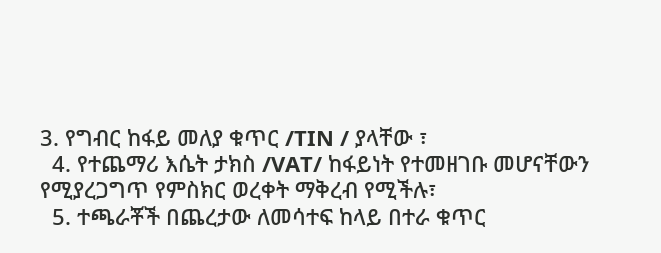3. የግብር ከፋይ መለያ ቁጥር /TIN / ያላቸው ፣
  4. የተጨማሪ እሴት ታክስ /VAT/ ከፋይነት የተመዘገቡ መሆናቸውን የሚያረጋግጥ የምስክር ወረቀት ማቅረብ የሚችሉ፣
  5. ተጫራቾች በጨረታው ለመሳተፍ ከላይ በተራ ቁጥር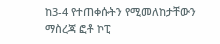ከ3-4 የተጠቀሱትን የሚመለከታቸውን ማስረጃ ፎቶ ኮፒ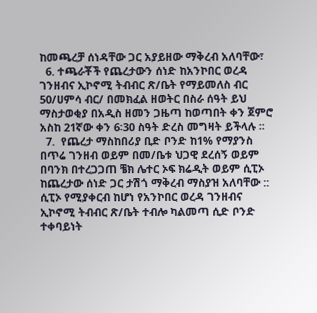ከመጫረቻ ሰነዳቸው ጋር አያይዘው ማቅረብ አለባቸው፣
  6. ተጫራቾች የጨረታውን ሰነድ ከአንኮበር ወረዳ ገንዘብና ኢኮኖሚ ትብብር ጽ/ቤት የማይመለስ ብር 50/ሀምሳ ብር/ በመክፈል ዘወትር በስራ ሰዓት ይህ ማስታወቂያ በአዲስ ዘመን ጋዜጣ ከወጣበት ቀን ጀምሮ አስከ 21ኛው ቀን 6፡30 ስዓት ድረስ መግዛት ይችላሉ ፡፡
  7.  የጨረታ ማስከበሪያ ቢድ ቦንድ ከ1% የማያንስ በጥሬ ገንዘብ ወይም በመ/ቤቱ ህጋዊ ደረሰኝ ወይም በባንክ በተረጋጋጠ ቼክ ሌተር ኦፍ ክሬዲት ወይም ሲፒኦ ከጨረታው ሰነድ ጋር ታሽጎ ማቅረብ ማስያዝ አለባቸው :: ሲፒኦ የሚያቀርብ ከሆነ የአንኮበር ወረዳ ገንዘብና ኢኮኖሚ ትብብር ጽ/ቤት ተብሎ ካልመጣ ሲድ ቦንድ ተቀባይነት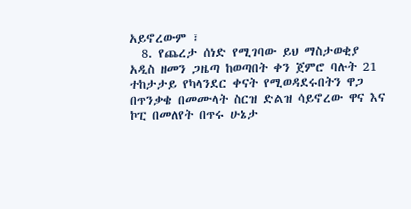አይኖረውም ፣
  8. የጨረታ ሰነድ የሚገባው ይህ ማስታወቂያ አዲስ ዘመን ጋዜጣ ከወጣበት ቀን ጀምሮ ባሉት 21 ተከታታይ የካላንደር ቀናት የሚወዳደሩበትን ዋጋ በጥንቃቄ በመሙላት ስርዝ ድልዝ ሳይኖረው ዋና እና ኮፒ በመለየት በጥሩ ሁኔታ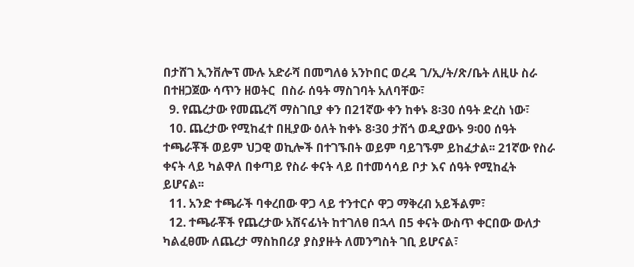በታሸገ ኢንቨሎፕ ሙሉ አድራሻ በመግለፅ አንኮበር ወረዳ ገ/ኢ/ት/ጽ/ቤት ለዚሁ ስራ በተዘጋጀው ሳጥን ዘወትር  በስራ ሰዓት ማስገባት አለባቸው፣
  9. የጨረታው የመጨረሻ ማስገቢያ ቀን በ21ኛው ቀን ከቀኑ 8፡30 ሰዓት ድረስ ነው፣
  10. ጨረታው የሚከፈተ በዚያው ዕለት ከቀኑ 8፡30 ታሽጎ ወዲያውኑ 9፡00 ሰዓት ተጫራቾች ወይም ህጋዊ ወኪሎች በተገኙበት ወይም ባይገኙም ይከፈታል፡፡ 21ኛው የስራ ቀናት ላይ ካልዋለ በቀጣይ የስራ ቀናት ላይ በተመሳሳይ ቦታ እና ሰዓት የሚከፈት ይሆናል፡፡
  11. አንድ ተጫራች ባቀረበው ዋጋ ላይ ተንተርሶ ዋጋ ማቅረብ አይችልም፣
  12. ተጫራቾች የጨረታው አሸናፊነት ከተገለፀ በኋላ በ5 ቀናት ውስጥ ቀርበው ውለታ ካልፈፀሙ ለጨረታ ማስከበሪያ ያስያዙት ለመንግስት ገቢ ይሆናል፣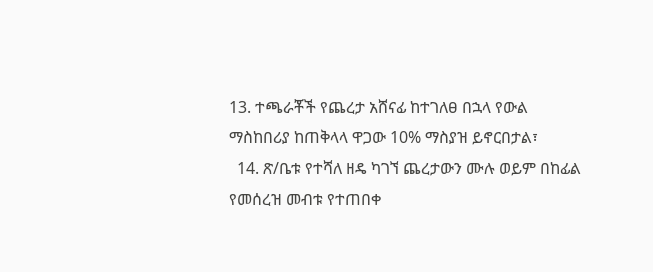13. ተጫራቾች የጨረታ አሸናፊ ከተገለፀ በኋላ የውል ማስከበሪያ ከጠቅላላ ዋጋው 10% ማስያዝ ይኖርበታል፣
  14. ጽ/ቤቱ የተሻለ ዘዴ ካገኘ ጨረታውን ሙሉ ወይም በከፊል የመሰረዝ መብቱ የተጠበቀ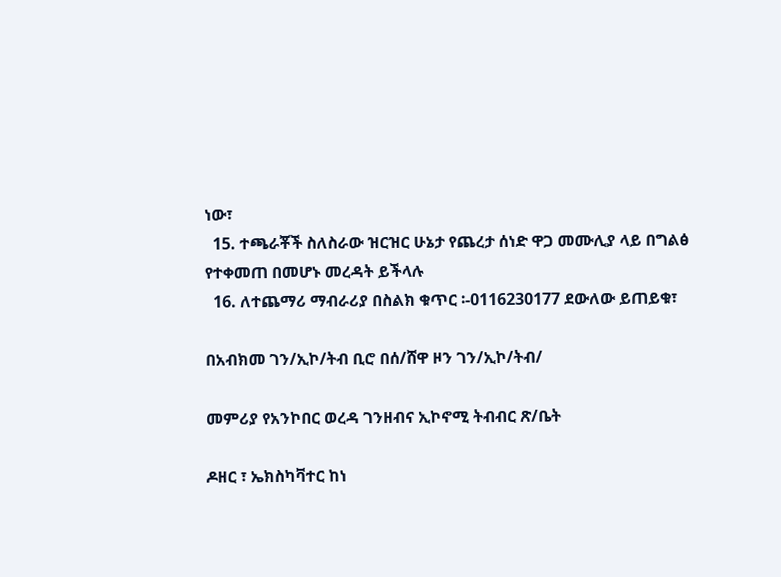ነው፣
  15. ተጫራቾች ስለስራው ዝርዝር ሁኔታ የጨረታ ሰነድ ዋጋ መሙሊያ ላይ በግልፅ የተቀመጠ በመሆኑ መረዳት ይችላሉ
  16. ለተጨማሪ ማብራሪያ በስልክ ቁጥር ፡-0116230177 ደውለው ይጠይቁ፣

በአብክመ ገን/ኢኮ/ትብ ቢሮ በሰ/ሸዋ ዞን ገን/ኢኮ/ትብ/

መምሪያ የአንኮበር ወረዳ ገንዘብና ኢኮኖሚ ትብብር ጽ/ቤት

ዶዘር ፣ ኤክስካቫተር ከነ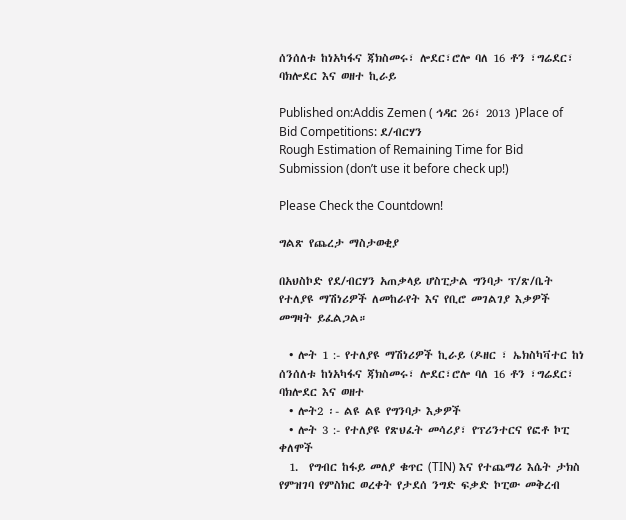ሰንሰለቱ ከነአካፋና ጃክስመሩ፣ ሎደር፣ሮሎ ባለ 16 ቶን ፣ግሬደር፣ ባክሎደር እና ወዘተ ኪራይ

Published on:Addis Zemen ( ኅዳር 26፣ 2013 )Place of Bid Competitions: ደ/ብርሃን
Rough Estimation of Remaining Time for Bid Submission (don’t use it before check up!)

Please Check the Countdown!

ግልጽ የጨረታ ማስታወቂያ

በአህስኮድ የደ/ብርሃን አጠቃላይ ሆስፒታል ግንባታ ፕ/ጽ/ቤት የተለያዩ ማሽነሪዎች ለመከራየት እና የቢሮ መገልገያ እቃዎች መግዛት ይፈልጋል።

  • ሎት 1 :- የተለያዩ ማሽነሪዎች ኪራይ (ዶዘር ፣ ኤክስካቫተር ከነ ሰንሰለቱ ከነአካፋና ጃክስመሩ፣ ሎደር፣ሮሎ ባለ 16 ቶን ፣ግሬደር፣ ባክሎደር እና ወዘተ
  • ሎት2 ፡- ልዩ ልዩ የግንባታ እቃዎች
  • ሎት 3 :- የተለያዩ የጽህፈት መሳሪያ፣ የፕሪንተርና የፎቶ ኮፒ ቀለሞች
  1.  የግብር ከፋይ መለያ ቁጥር (TIN) እና የተጨማሪ እሴት ታክስ የምዝገባ የምስክር ወረቀት የታደሰ ንግድ ፍቃድ ኮፒው መቅረብ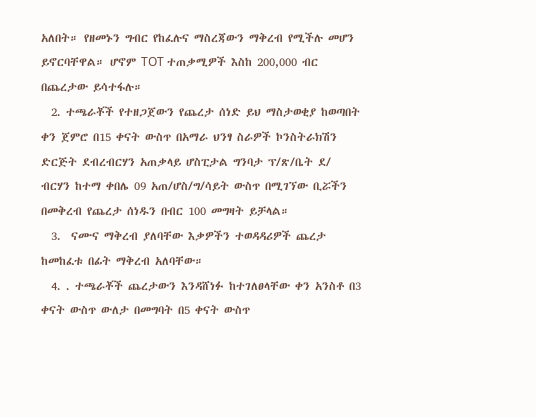አለበት። የዘመኑን ግብር የከፈሉና ማስረጃውን ማቅረብ የሚችሉ መሆን ይኖርባቸዋል። ሆኖም TOT ተጠቃሚዎች እስከ 200,000 ብር በጨረታው ይሳተፋሉ።
  2. ተጫራቾች የተዘጋጀውን የጨረታ ሰነድ ይህ ማስታወቂያ ከወጣበት ቀን ጀምሮ በ15 ቀናት ውስጥ በአማራ ህንፃ ስራዎች ኮንስትራክሽን ድርጅት ደብረብርሃን አጠቃላይ ሆስፒታል ግንባታ ፕ/ጽ/ቤት ደ/ ብርሃን ከተማ ቀበሌ 09 አጠ/ሆስ/ግ/ሳይት ውስጥ በሚገኘው ቢሯችን በመቅረብ የጨረታ ሰነዱን በብር 100 መግዛት ይቻላል።
  3.  ናሙና ማቅረብ ያለባቸው እቃዎችን ተወዳዳሪዎች ጨረታ ከመከፈቱ በፊት ማቅረብ አለባቸው።
  4. . ተጫራቾች ጨረታውን እንዳሸነፉ ከተገለፀላቸው ቀን አንስቶ በ3 ቀናት ውስጥ ውለታ በመግባት በ5 ቀናት ውስጥ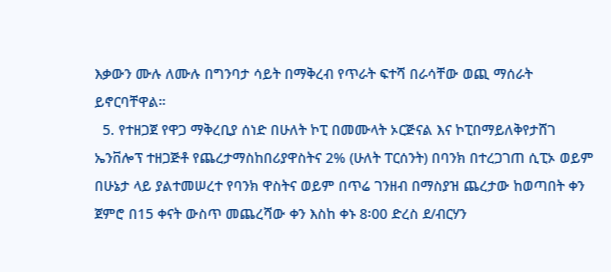እቃውን ሙሉ ለሙሉ በግንባታ ሳይት በማቅረብ የጥራት ፍተሻ በራሳቸው ወጪ ማሰራት ይኖርባቸዋል።
  5. የተዘጋጀ የዋጋ ማቅረቢያ ሰነድ በሁለት ኮፒ በመሙላት ኦርጅናል እና ኮፒበማይለቅየታሸገ ኤንቨሎፕ ተዘጋጅቶ የጨረታማስከበሪያዋስትና 2% (ሁለት ፐርሰንት) በባንክ በተረጋገጠ ሲፒኦ ወይም በሁኔታ ላይ ያልተመሠረተ የባንክ ዋስትና ወይም በጥሬ ገንዘብ በማስያዝ ጨረታው ከወጣበት ቀን ጀምሮ በ15 ቀናት ውስጥ መጨረሻው ቀን እስከ ቀኑ 8፡00 ድረስ ደ/ብርሃን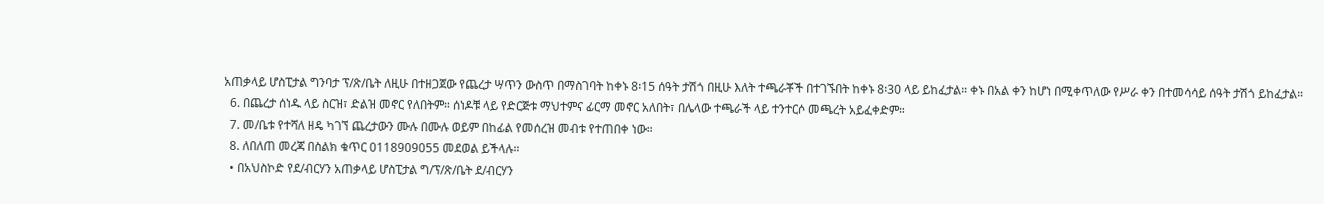አጠቃላይ ሆስፒታል ግንባታ ፕ/ጽ/ቤት ለዚሁ በተዘጋጀው የጨረታ ሣጥን ውስጥ በማስገባት ከቀኑ 8፡15 ሰዓት ታሽጎ በዚሁ እለት ተጫራቾች በተገኙበት ከቀኑ 8፡30 ላይ ይከፈታል። ቀኑ በአል ቀን ከሆነ በሚቀጥለው የሥራ ቀን በተመሳሳይ ሰዓት ታሽጎ ይከፈታል።
  6. በጨረታ ሰነዱ ላይ ስርዝ፣ ድልዝ መኖር የለበትም። ሰነዶቹ ላይ የድርጅቱ ማህተምና ፊርማ መኖር አለበት፣ በሌላው ተጫራች ላይ ተንተርሶ መጫረት አይፈቀድም።
  7. መ/ቤቱ የተሻለ ዘዴ ካገኘ ጨረታውን ሙሉ በሙሉ ወይም በከፊል የመሰረዝ መብቱ የተጠበቀ ነው።
  8. ለበለጠ መረጃ በስልክ ቁጥር 0118909055 መደወል ይችላሉ።
  • በአህስኮድ የደ/ብርሃን አጠቃላይ ሆስፒታል ግ/ፕ/ጽ/ቤት ደ/ብርሃን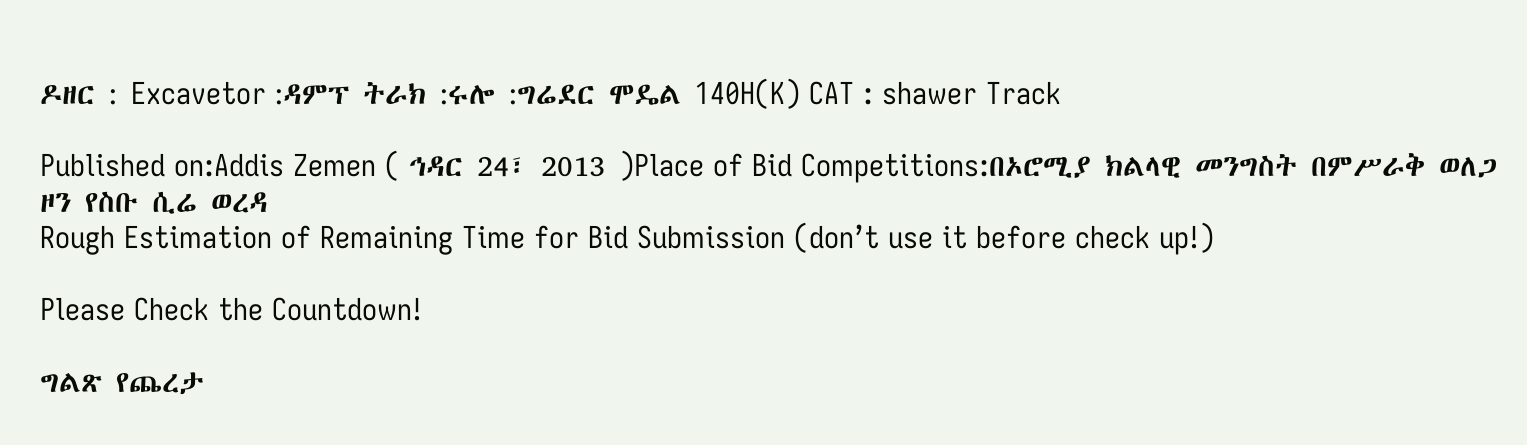ዶዘር : Excavetor :ዳምፕ ትራክ :ሩሎ :ግሬደር ሞዴል 140H(K) CAT : shawer Track

Published on:Addis Zemen ( ኅዳር 24፣ 2013 )Place of Bid Competitions:በኦሮሚያ ክልላዊ መንግስት በምሥራቅ ወለጋ ዞን የስቡ ሲሬ ወረዳ
Rough Estimation of Remaining Time for Bid Submission (don’t use it before check up!)

Please Check the Countdown!

ግልጽ የጨረታ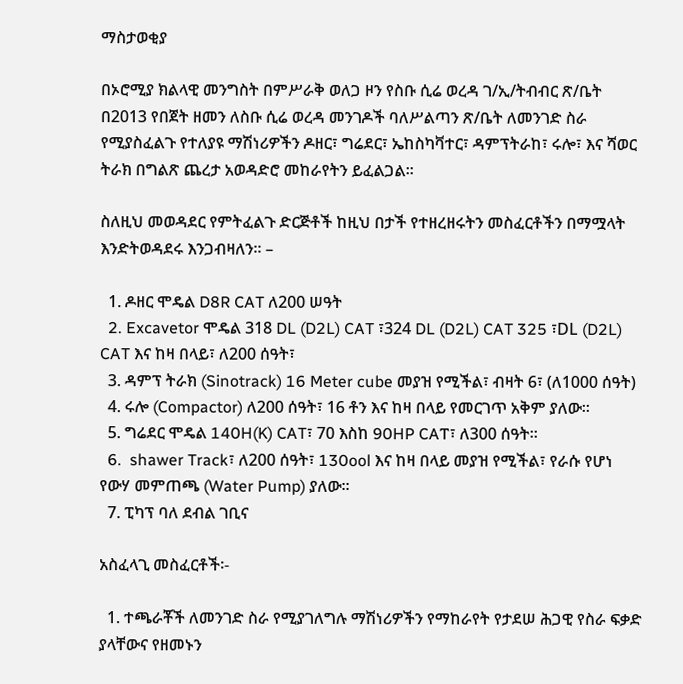ማስታወቂያ

በኦሮሚያ ክልላዊ መንግስት በምሥራቅ ወለጋ ዞን የስቡ ሲሬ ወረዳ ገ/ኢ/ትብብር ጽ/ቤት በ2013 የበጀት ዘመን ለስቡ ሲሬ ወረዳ መንገዶች ባለሥልጣን ጽ/ቤት ለመንገድ ስራ የሚያስፈልጉ የተለያዩ ማሽነሪዎችን ዶዘር፣ ግሬደር፣ ኤከስካቫተር፣ ዳምፕትራከ፣ ሩሎ፣ እና ሻወር ትራክ በግልጽ ጨረታ አወዳድሮ መከራየትን ይፈልጋል፡፡

ስለዚህ መወዳደር የምትፈልጉ ድርጅቶች ከዚህ በታች የተዘረዘሩትን መስፈርቶችን በማሟላት እንድትወዳደሩ እንጋብዛለን፡፡ –

  1. ዶዘር ሞዴል D8R CAT ለ200 ሠዓት
  2. Excavetor ሞዴል 318 DL (D2L) CAT ፣324 DL (D2L) CAT 325 ፣DL (D2L) CAT እና ከዛ በላይ፣ ለ200 ሰዓት፣
  3. ዳምፕ ትራክ (Sinotrack) 16 Meter cube መያዝ የሚችል፣ ብዛት 6፣ (ለ1000 ሰዓት)
  4. ሩሎ (Compactor) ለ200 ሰዓት፣ 16 ቶን እና ከዛ በላይ የመርገጥ አቅም ያለው፡፡
  5. ግሬደር ሞዴል 140H(K) CAT፣ 70 እስከ 90HP CAፐ፣ ለ300 ሰዓት፡፡
  6.  shawer Track፣ ለ200 ሰዓት፣ 130ool እና ከዛ በላይ መያዝ የሚችል፣ የራሱ የሆነ የውሃ መምጠጫ (Water Pump) ያለው፡፡
  7. ፒካፕ ባለ ደብል ገቢና

አስፈላጊ መስፈርቶች፡-

  1. ተጫራቾች ለመንገድ ስራ የሚያገለግሉ ማሽነሪዎችን የማከራየት የታደሠ ሕጋዊ የስራ ፍቃድ ያላቸውና የዘመኑን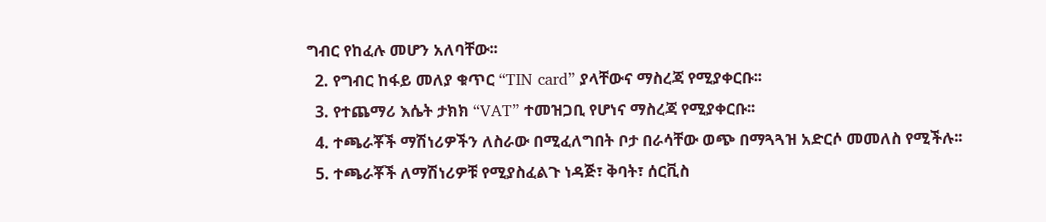ግብር የከፈሉ መሆን አለባቸው፡፡
  2. የግብር ከፋይ መለያ ቁጥር “TIN card” ያላቸውና ማስረጃ የሚያቀርቡ፡፡
  3. የተጨማሪ እሴት ታክክ “VAT” ተመዝጋቢ የሆነና ማስረጃ የሚያቀርቡ፡፡
  4. ተጫራቾች ማሽነሪዎችን ለስራው በሚፈለግበት ቦታ በራሳቸው ወጭ በማጓጓዝ አድርሶ መመለስ የሚችሉ፡፡
  5. ተጫራቾች ለማሽነሪዎቹ የሚያስፈልጉ ነዳጅ፣ ቅባት፣ ሰርቪስ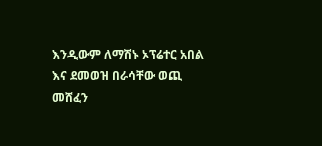እንዲውም ለማሽኑ ኦፕሬተር አበል እና ደመወዝ በራሳቸው ወጪ መሸፈን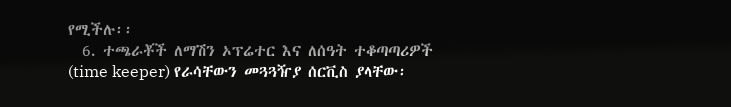የሚችሉ፡፡
  6. ተጫራቾች ለማሽን ኦፕሬተር እና ለሰዓት ተቆጣጣሪዎች (time keeper) የራሳቸውን መጓጓዥያ ሰርቪስ ያላቸው፡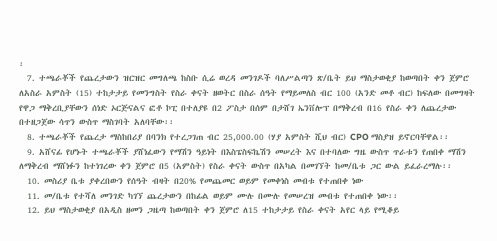፡
  7. ተጫራቾች የጨረታውን ዝርዝር መግለጫ ከስቡ ሲሬ ወረዳ መንገዶች ባለሥልጣን ጽ/ቤት ይህ ማስታወቂያ ከወጣበት ቀን ጀምሮ ለአስራ አምስት (15) ተከታታይ የመንግስት የስራ ቀናት ዘወትር በስራ ሰዓት የማይመለስ ብር 100 (አንድ መቶ ብር) ከፍለው በመግዛት የዋጋ ማቅረቢያቸውን ሰነድ ኦርጅናልና ፎቶ ኮፒ በተለያዩ በ2 ፖስታ በሰም በታሸገ ኤንቨሎፕ በማቅረብ በ16 የስራ ቀን ለጨረታው በተዘጋጀው ሳጥን ውስጥ ማስገባት አለባቸው፡፡
  8. ተጫራቾች የጨረታ ማስከበሪያ በባንክ የተረጋገጠ ብር 25,000.00 (ሃያ አምስት ሺህ ብር) CPO ማስያዝ ይኖርባቸዋል፡፡
  9. አሸናፊ የሆኑት ተጫራቾች ያሸነፈውን የማሽን ዓይነት በእስፔስፍኬሽን መሠረት እና በተባለው ግዜ ውስጥ ጥራቱን የጠበቀ ማሽን ለማቅረብ ማሸነፉን ከተነገረው ቀን ጀምሮ በ5 (አምስት) የስራ ቀናት ውስጥ በአካል በመገኘት ከመ/ቤቱ ጋር ውል ይፈራረማሉ፡፡
  10. መስሪያ ቤቱ ያቀረበውን የሰዓት ብዛት በ20% የመጨመር ወይም የመቀነስ መብቱ የተጠበቀ ነው
  11. መ/ቤቱ የተሻለ መንገድ ካገኘ ጨረታውን በከፊል ወይም ሙሉ በሙሉ የመሠረዝ መብቱ የተጠበቀ ነው፡፡
  12. ይህ ማስታወቂያ በአዲስ ዘመን ጋዜጣ ከወጣበት ቀን ጀምሮ ለ15 ተከታታይ የስራ ቀናት አየር ላይ የሚቆይ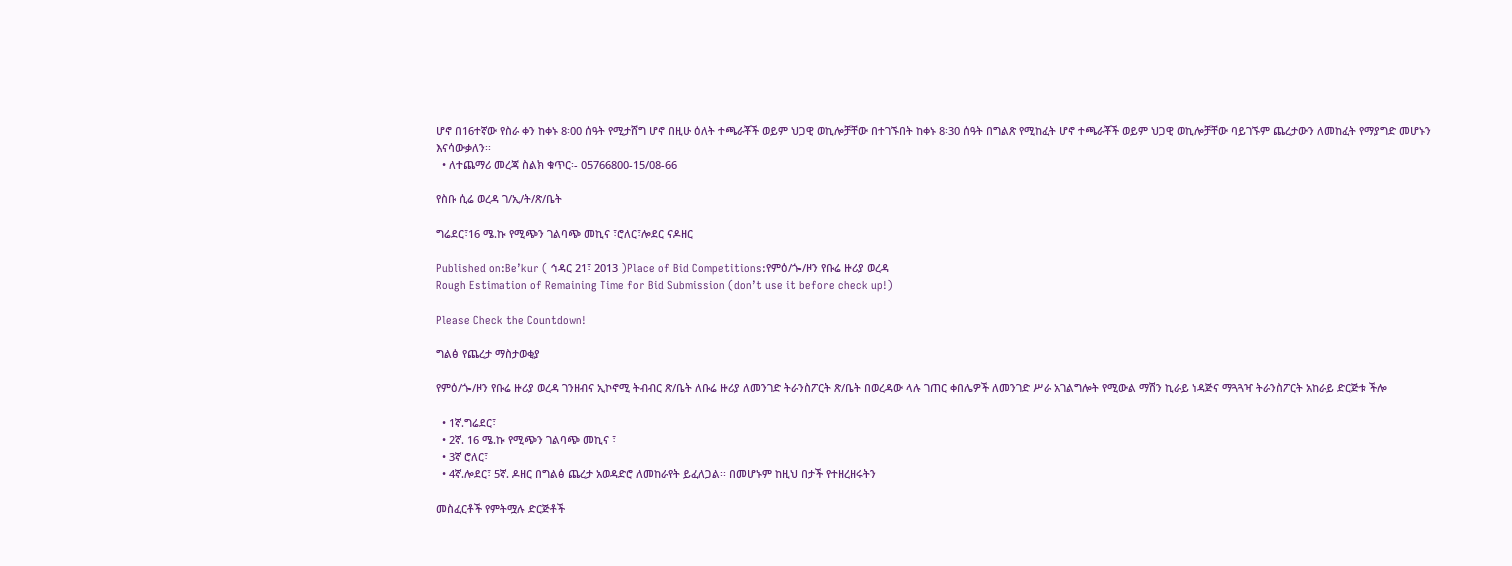ሆኖ በ16ተኛው የስራ ቀን ከቀኑ 8፡00 ሰዓት የሚታሸግ ሆኖ በዚሁ ዕለት ተጫራቾች ወይም ህጋዊ ወኪሎቻቸው በተገኙበት ከቀኑ 8፡30 ሰዓት በግልጽ የሚከፈት ሆኖ ተጫራቾች ወይም ህጋዊ ወኪሎቻቸው ባይገኙም ጨረታውን ለመከፈት የማያግድ መሆኑን እናሳውቃለን፡፡
  • ለተጨማሪ መረጃ ስልክ ቁጥር፡- 05766800-15/08-66

የስቡ ሲሬ ወረዳ ገ/ኢ/ት/ጽ/ቤት

ግሬደር፣16 ሜ.ኩ የሚጭን ገልባጭ መኪና ፣ሮለር፣ሎደር ናዶዘር

Published on:Be’kur ( ኅዳር 21፣ 2013 )Place of Bid Competitions:የምዕ/ጐ/ዞን የቡሬ ዙሪያ ወረዳ
Rough Estimation of Remaining Time for Bid Submission (don’t use it before check up!)

Please Check the Countdown!

ግልፅ የጨረታ ማስታወቂያ

የምዕ/ጐ/ዞን የቡሬ ዙሪያ ወረዳ ገንዘብና ኢኮኖሚ ትብብር ጽ/ቤት ለቡሬ ዙሪያ ለመንገድ ትራንስፖርት ጽ/ቤት በወረዳው ላሉ ገጠር ቀበሌዎች ለመንገድ ሥራ አገልግሎት የሚውል ማሽን ኪራይ ነዳጅና ማጓጓዣ ትራንስፖርት አከራይ ድርጅቱ ችሎ

  • 1ኛ.ግሬደር፣
  • 2ኛ. 16 ሜ.ኩ የሚጭን ገልባጭ መኪና ፣
  • 3ኛ ሮለር፣
  • 4ኛ.ሎደር፣ 5ኛ. ዶዘር በግልፅ ጨረታ አወዳድሮ ለመከራየት ይፈለጋል፡፡ በመሆኑም ከዚህ በታች የተዘረዘሩትን

መስፈርቶች የምትሟሉ ድርጅቶች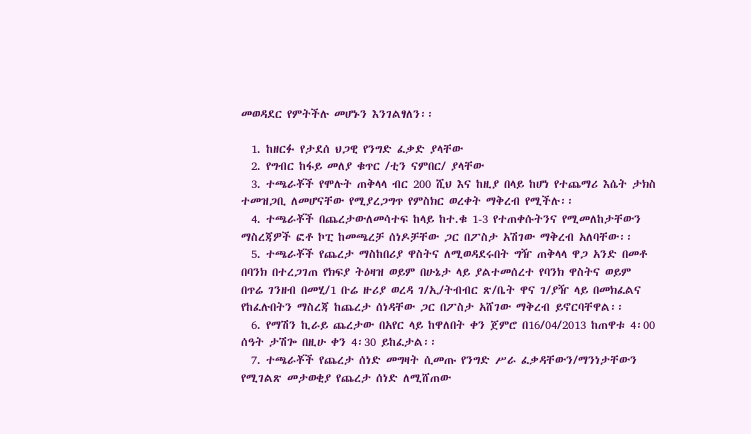መወዳደር የምትችሉ መሆኑን እንገልፃለን፡፡

  1. ከዘርፉ የታደሰ ህጋዊ የንግድ ፈቃድ ያላቸው
  2. የግብር ከፋይ መለያ ቁጥር /ቲን ናምበር/ ያላቸው
  3. ተጫራቾች የሞሉት ጠቅላላ ብር 200 ሺህ እና ከዚያ በላይ ከሆነ የተጨማሪ እሴት ታክስ ተመዝጋቢ ለመሆናቸው የሚያረጋግጥ የምስክር ወረቀት ማቅረብ የሚችሉ፡፡
  4. ተጫራቾች በጨረታውለመሳተፍ ከላይ ከተ.ቁ 1-3 የተጠቀሱትንና የሚመለከታቸውን ማስረጃዎች ፎቶ ኮፒ ከመጫረቻ ሰነዶቻቸው ጋር በፖስታ አሽገው ማቅረብ አለባቸው፡፡
  5. ተጫራቾች የጨረታ ማስከበሪያ ዋስትና ለሚወዳደሩበት ግዥ ጠቅላላ ዋጋ አንድ በመቶ በባንክ በተረጋገጠ የክፍያ ትዕዛዝ ወይም በሁኔታ ላይ ያልተመሰረተ የባንክ ዋስትና ወይም በጥሬ ገንዘብ በመሂ/1 ቡሬ ዙሪያ ወረዳ ገ/ኢ/ትብብር ጽ/ቤት ዋና ገ/ያዥ ላይ በመክፈልና የከፈሉበትን ማስረጃ ከጨረታ ሰነዳቸው ጋር በፖስታ አሸገው ማቅረብ ይኖርባቸዋል፡፡
  6. የማሽን ኪራይ ጨረታው በአየር ላይ ከዋለበት ቀን ጀምሮ በ16/04/2013 ከጠዋቱ 4፡00 ሰዓት ታሽጐ በዚሁ ቀን 4፡30 ይከፈታል፡፡
  7. ተጫራቾች የጨረታ ሰነድ መግዛት ሲመጡ የንግድ ሥራ ፈቃዳቸውን/ማንነታቸውን የሚገልጽ መታወቂያ የጨረታ ሰነድ ለሚሸጠው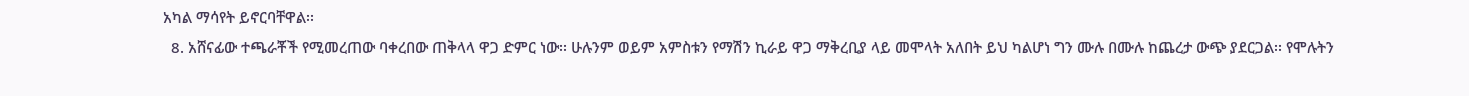አካል ማሳየት ይኖርባቸዋል፡፡
  8. አሸናፊው ተጫራቾች የሚመረጠው ባቀረበው ጠቅላላ ዋጋ ድምር ነው፡፡ ሁሉንም ወይም አምስቱን የማሽን ኪራይ ዋጋ ማቅረቢያ ላይ መሞላት አለበት ይህ ካልሆነ ግን ሙሉ በሙሉ ከጨረታ ውጭ ያደርጋል፡፡ የሞሉትን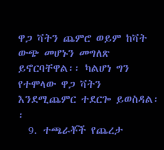ዋጋ ቫትን ጨምሮ ወይም ከቫት ውጭ መሆኑን መግለጽ ይኖርባቸዋል፡፡ ካልሆነ ግን የተሞላው ዋጋ ቫትን እንደሚጨምር ተደርጐ ይወስዳል፡፡
  9. ተጫራቾች የጨረታ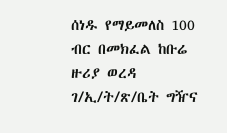ሰነዱ የማይመለስ 100 ብር በመክፈል ከቡሬ ዙሪያ ወረዳ ገ/ኢ/ት/ጽ/ቤት ግዥና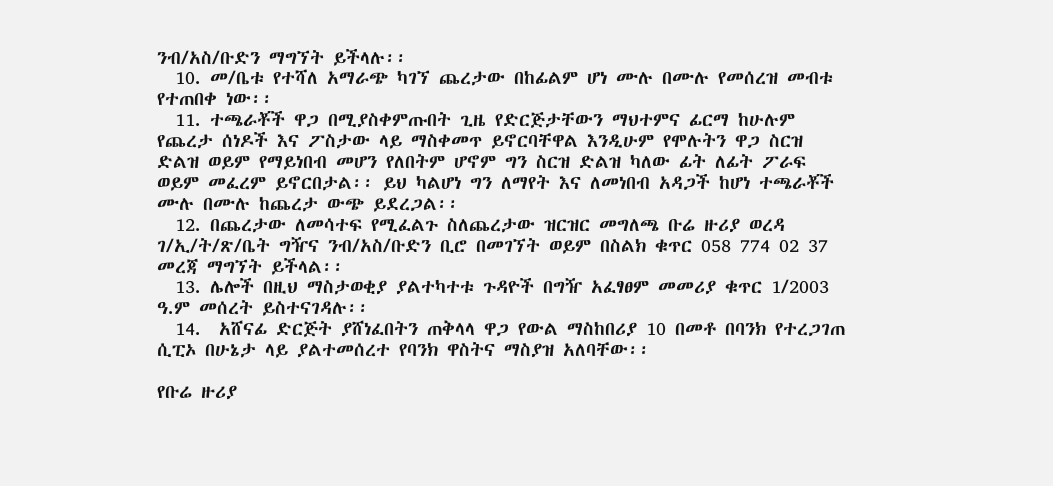ንብ/አስ/ቡድን ማግኘት ይችላሉ፡፡
  10. መ/ቤቱ የተሻለ አማራጭ ካገኘ ጨረታው በከፊልም ሆነ ሙሉ በሙሉ የመሰረዝ መብቱ የተጠበቀ ነው፡፡
  11. ተጫራቾች ዋጋ በሚያስቀምጡበት ጊዜ የድርጅታቸውን ማህተምና ፊርማ ከሁሉም የጨረታ ሰነዶች እና ፖስታው ላይ ማስቀመጥ ይኖርባቸዋል እንዲሁም የሞሉትን ዋጋ ስርዝ ድልዝ ወይም የማይነበብ መሆን የለበትም ሆኖም ግን ስርዝ ድልዝ ካለው ፊት ለፊት ፖራፍ ወይም መፈረም ይኖርበታል፡፡ ይህ ካልሆነ ግን ለማየት እና ለመነበብ አዳጋች ከሆነ ተጫራቾች ሙሉ በሙሉ ከጨረታ ውጭ ይደረጋል፡፡
  12. በጨረታው ለመሳተፍ የሚፈልጉ ስለጨረታው ዝርዝር መግለጫ ቡሬ ዙሪያ ወረዳ ገ/ኢ/ት/ጽ/ቤት ግዥና ንብ/አስ/ቡድን ቢሮ በመገኘት ወይም በስልክ ቁጥር 058 774 02 37 መረጃ ማግኘት ይችላል፡፡
  13. ሌሎች በዚህ ማስታወቂያ ያልተካተቱ ጉዳዮች በግዥ አፈፃፀም መመሪያ ቁጥር 1/2003 ዓ.ም መሰረት ይስተናገዳሉ፡፡
  14.  አሸናፊ ድርጅት ያሸነፈበትን ጠቅላላ ዋጋ የውል ማስከበሪያ 10 በመቶ በባንክ የተረጋገጠ ሲፒኦ በሁኔታ ላይ ያልተመሰረተ የባንክ ዋስትና ማስያዝ አለባቸው፡፡

የቡሬ ዙሪያ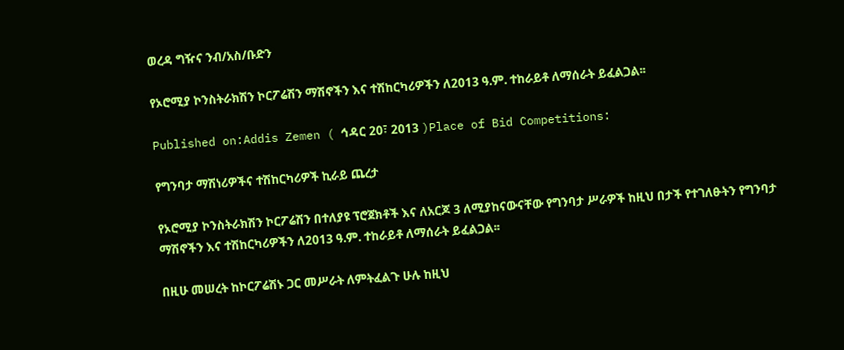ወረዳ ግዥና ንብ/አስ/ቡድን

የኦሮሚያ ኮንስትራክሽን ኮርፖሬሽን ማሽኖችን እና ተሽከርካሪዎችን ለ2013 ዓ.ም. ተከራይቶ ለማሰራት ይፈልጋል፡፡

Published on:Addis Zemen ( ኅዳር 20፣ 2013 )Place of Bid Competitions:

የግንባታ ማሽነሪዎችና ተሽከርካሪዎች ኪራይ ጨረታ

የኦሮሚያ ኮንስትራክሽን ኮርፖሬሽን በተለያዩ ፕሮጀክቶች እና ለአርጆ 3 ለሚያከናውናቸው የግንባታ ሥራዎች ከዚህ በታች የተገለፁትን የግንባታ ማሽኖችን እና ተሽከርካሪዎችን ለ2013 ዓ.ም. ተከራይቶ ለማሰራት ይፈልጋል፡፡

በዚሁ መሠረት ከኮርፖሬሽኑ ጋር መሥራት ለምትፈልጉ ሁሉ ከዚህ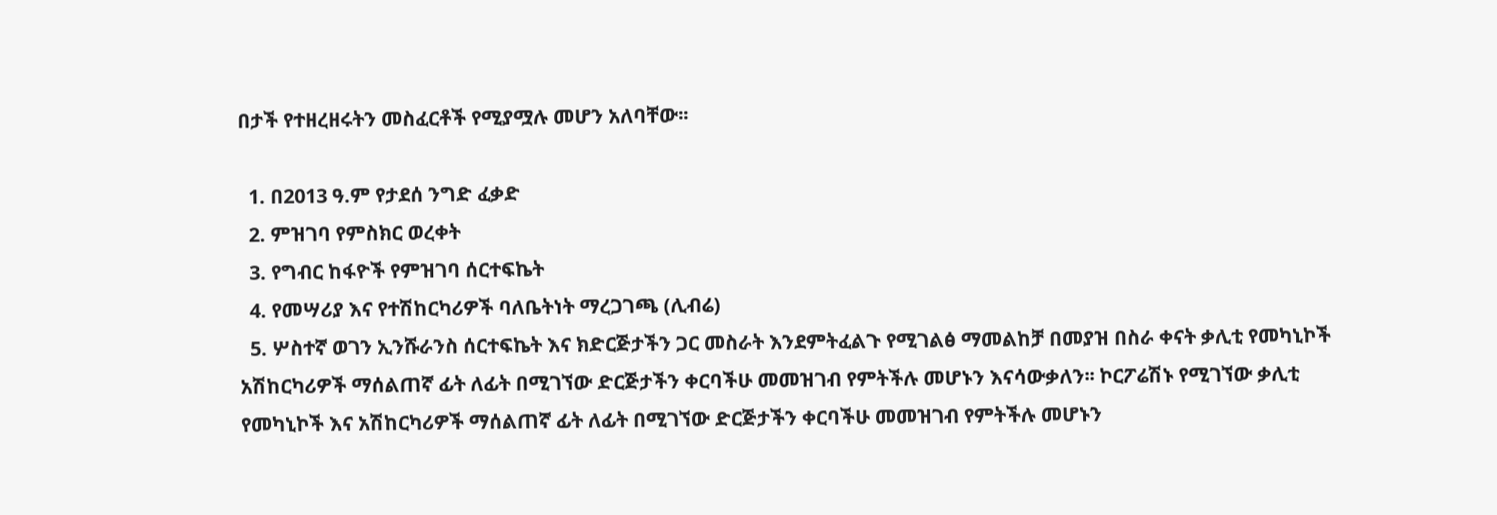በታች የተዘረዘሩትን መስፈርቶች የሚያሟሉ መሆን አለባቸው፡፡

  1. በ2013 ዓ.ም የታደሰ ንግድ ፈቃድ
  2. ምዝገባ የምስክር ወረቀት
  3. የግብር ከፋዮች የምዝገባ ሰርተፍኬት
  4. የመሣሪያ እና የተሽከርካሪዎች ባለቤትነት ማረጋገጫ (ሊብሬ)
  5. ሦስተኛ ወገን ኢንሹራንስ ሰርተፍኬት እና ክድርጅታችን ጋር መስራት እንደምትፈልጉ የሚገልፅ ማመልከቻ በመያዝ በስራ ቀናት ቃሊቲ የመካኒኮች አሽከርካሪዎች ማሰልጠኛ ፊት ለፊት በሚገኘው ድርጅታችን ቀርባችሁ መመዝገብ የምትችሉ መሆኑን እናሳውቃለን፡፡ ኮርፖሬሽኑ የሚገኘው ቃሊቲ የመካኒኮች እና አሽከርካሪዎች ማሰልጠኛ ፊት ለፊት በሚገኘው ድርጅታችን ቀርባችሁ መመዝገብ የምትችሉ መሆኑን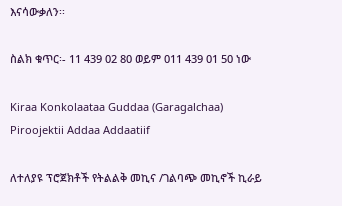እናሳውቃለን፡፡

ስልክ ቁጥር፡- 11 439 02 80 ወይም 011 439 01 50 ነው

Kiraa Konkolaataa Guddaa (Garagalchaa) Piroojektii Addaa Addaatiif

ለተለያዩ ፕሮጀክቶች የትልልቅ መኪና /ገልባጭ መኪኖች ኪራይ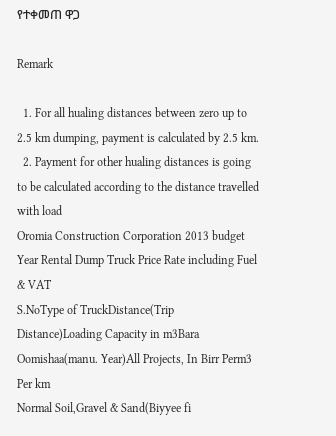የተቀመጠ ዋጋ

Remark

  1. For all hualing distances between zero up to 2.5 km dumping, payment is calculated by 2.5 km.
  2. Payment for other hualing distances is going to be calculated according to the distance travelled with load
Oromia Construction Corporation 2013 budget Year Rental Dump Truck Price Rate including Fuel & VAT
S.NoType of TruckDistance(Trip Distance)Loading Capacity in m3Bara Oomishaa(manu. Year)All Projects, In Birr Perm3 Per km
Normal Soil,Gravel & Sand(Biyyee fi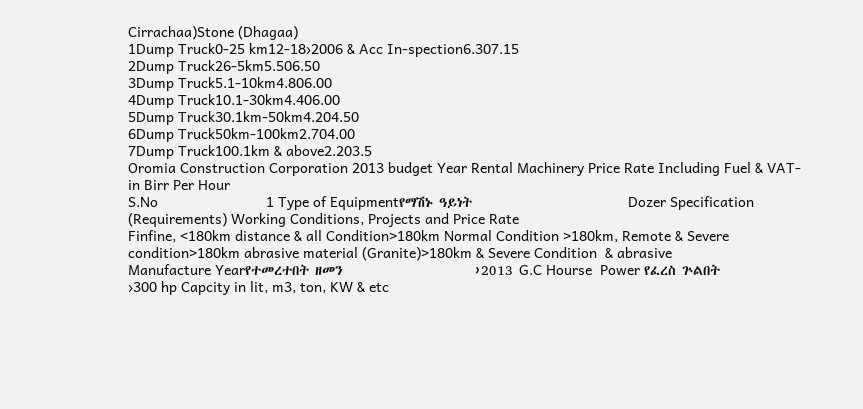Cirrachaa)Stone (Dhagaa)
1Dump Truck0-25 km12-18›2006 & Acc In-spection6.307.15
2Dump Truck26-5km5.506.50
3Dump Truck5.1-10km4.806.00
4Dump Truck10.1-30km4.406.00
5Dump Truck30.1km-50km4.204.50
6Dump Truck50km-100km2.704.00
7Dump Truck100.1km & above2.203.5
Oromia Construction Corporation 2013 budget Year Rental Machinery Price Rate Including Fuel & VAT-in Birr Per Hour
S.No                           1 Type of Equipmentየማሽኑ ዓይነት                          Dozer Specification (Requirements) Working Conditions, Projects and Price Rate
Finfine, <180km distance & all Condition>180km Normal Condition >180km, Remote & Severe condition>180km abrasive material (Granite)>180km & Severe Condition  & abrasive
Manufacture Yearየተመረተበት ዘመን                      ›2013 G.C Hourse  Power የፈረስ ጕልበት                        ›300 hp Capcity in lit, m3, ton, KW & etc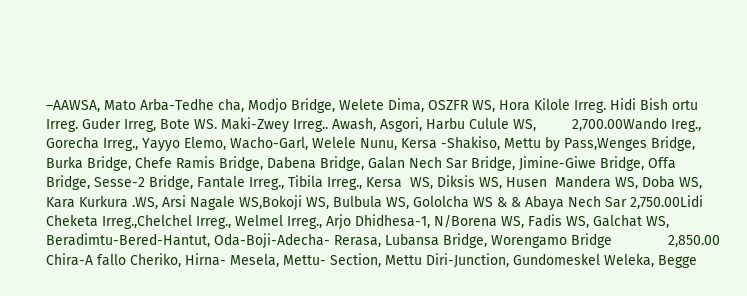–AAWSA, Mato Arba-Tedhe cha, Modjo Bridge, Welete Dima, OSZFR WS, Hora Kilole Irreg. Hidi Bish ortu Irreg. Guder Irreg, Bote WS. Maki-Zwey Irreg.. Awash, Asgori, Harbu Culule WS,         2,700.00Wando Ireg., Gorecha Irreg., Yayyo Elemo, Wacho-Garl, Welele Nunu, Kersa -Shakiso, Mettu by Pass,Wenges Bridge, Burka Bridge, Chefe Ramis Bridge, Dabena Bridge, Galan Nech Sar Bridge, Jimine-Giwe Bridge, Offa Bridge, Sesse-2 Bridge, Fantale Irreg., Tibila Irreg., Kersa  WS, Diksis WS, Husen  Mandera WS, Doba WS, Kara Kurkura .WS, Arsi Nagale WS,Bokoji WS, Bulbula WS, Gololcha WS & & Abaya Nech Sar 2,750.00Lidi Cheketa Irreg.,Chelchel Irreg., Welmel Irreg., Arjo Dhidhesa-1, N/Borena WS, Fadis WS, Galchat WS, Beradimtu-Bered-Hantut, Oda-Boji-Adecha- Rerasa, Lubansa Bridge, Worengamo Bridge              2,850.00 Chira-A fallo Cheriko, Hirna- Mesela, Mettu- Section, Mettu Diri-Junction, Gundomeskel Weleka, Begge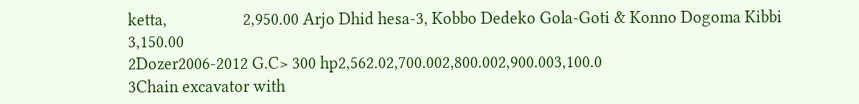ketta,                   2,950.00 Arjo Dhid hesa-3, Kobbo Dedeko Gola-Goti & Konno Dogoma Kibbi                   3,150.00
2Dozer2006-2012 G.C> 300 hp2,562.02,700.002,800.002,900.003,100.0
3Chain excavator with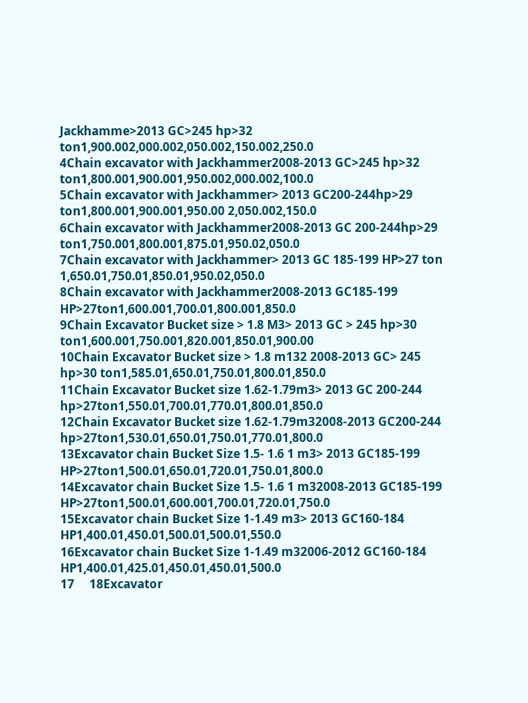Jackhamme>2013 GC>245 hp>32 ton1,900.002,000.002,050.002,150.002,250.0
4Chain excavator with Jackhammer2008-2013 GC>245 hp>32 ton1,800.001,900.001,950.002,000.002,100.0
5Chain excavator with Jackhammer> 2013 GC200-244hp>29 ton1,800.001,900.001,950.00 2,050.002,150.0
6Chain excavator with Jackhammer2008-2013 GC 200-244hp>29 ton1,750.001,800.001,875.01,950.02,050.0
7Chain excavator with Jackhammer> 2013 GC 185-199 HP>27 ton 1,650.01,750.01,850.01,950.02,050.0
8Chain excavator with Jackhammer2008-2013 GC185-199 HP>27ton1,600.001,700.01,800.001,850.0
9Chain Excavator Bucket size > 1.8 M3> 2013 GC > 245 hp>30 ton1,600.001,750.001,820.001,850.01,900.00
10Chain Excavator Bucket size > 1.8 m132 2008-2013 GC> 245 hp>30 ton1,585.01,650.01,750.01,800.01,850.0
11Chain Excavator Bucket size 1.62-1.79m3> 2013 GC 200-244 hp>27ton1,550.01,700.01,770.01,800.01,850.0
12Chain Excavator Bucket size 1.62-1.79m32008-2013 GC200-244 hp>27ton1,530.01,650.01,750.01,770.01,800.0
13Excavator chain Bucket Size 1.5- 1.6 1 m3> 2013 GC185-199 HP>27ton1,500.01,650.01,720.01,750.01,800.0
14Excavator chain Bucket Size 1.5- 1.6 1 m32008-2013 GC185-199 HP>27ton1,500.01,600.001,700.01,720.01,750.0
15Excavator chain Bucket Size 1-1.49 m3> 2013 GC160-184 HP1,400.01,450.01,500.01,500.01,550.0
16Excavator chain Bucket Size 1-1.49 m32006-2012 GC160-184 HP1,400.01,425.01,450.01,450.01,500.0
17     18Excavator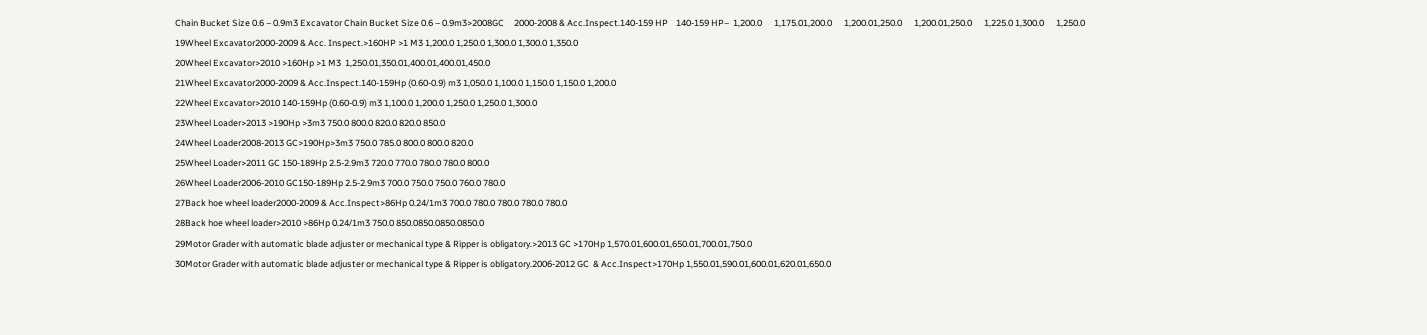Chain Bucket Size 0.6 – 0.9m3 Excavator Chain Bucket Size 0.6 – 0.9m3>2008GC     2000-2008 & Acc.Inspect.140-159 HP    140-159 HP–  1,200.0      1,175.01,200.0      1,200.01,250.0      1,200.01,250.0      1,225.0 1,300.0      1,250.0
19Wheel Excavator2000-2009 & Acc. Inspect.>160HP >1 M3 1,200.0 1,250.0 1,300.0 1,300.0 1,350.0
20Wheel Excavator>2010 >160Hp >1 M3  1,250.01,350.01,400.01,400.01,450.0
21Wheel Excavator2000-2009 & Acc.Inspect.140-159Hp (0.60-0.9) m3 1,050.0 1,100.0 1,150.0 1,150.0 1,200.0
22Wheel Excavator>2010 140-159Hp (0.60-0.9) m3 1,100.0 1,200.0 1,250.0 1,250.0 1,300.0
23Wheel Loader>2013 >190Hp >3m3 750.0 800.0 820.0 820.0 850.0
24Wheel Loader2008-2013 GC>190Hp>3m3 750.0 785.0 800.0 800.0 820.0
25Wheel Loader>2011 GC 150-189Hp 2.5-2.9m3 720.0 770.0 780.0 780.0 800.0
26Wheel Loader2006-2010 GC150-189Hp 2.5-2.9m3 700.0 750.0 750.0 760.0 780.0
27Back hoe wheel loader2000-2009 & Acc.Inspect>86Hp 0.24/1m3 700.0 780.0 780.0 780.0 780.0
28Back hoe wheel loader>2010 >86Hp 0.24/1m3 750.0 850.0850.0850.0850.0
29Motor Grader with automatic blade adjuster or mechanical type & Ripper is obligatory.>2013 GC >170Hp 1,570.01,600.01,650.01,700.01,750.0
30Motor Grader with automatic blade adjuster or mechanical type & Ripper is obligatory.2006-2012 GC  & Acc.Inspect>170Hp 1,550.01,590.01,600.01,620.01,650.0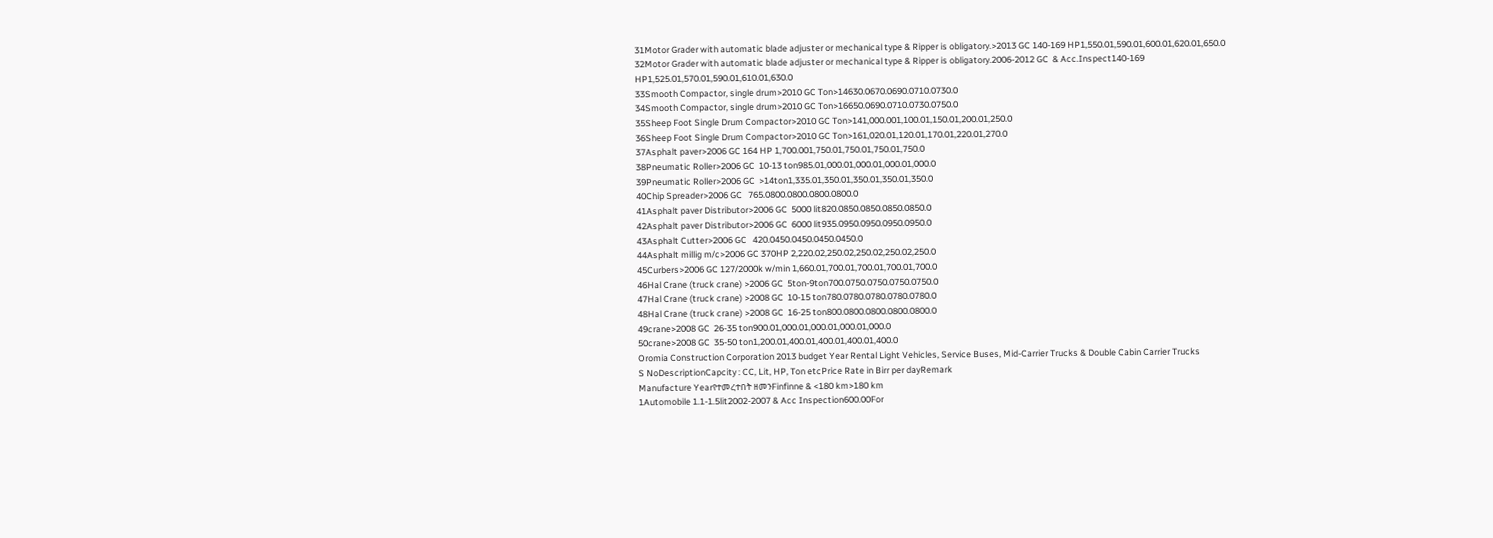31Motor Grader with automatic blade adjuster or mechanical type & Ripper is obligatory.>2013 GC 140-169 HP1,550.01,590.01,600.01,620.01,650.0
32Motor Grader with automatic blade adjuster or mechanical type & Ripper is obligatory.2006-2012 GC  & Acc.Inspect140-169 HP1,525.01,570.01,590.01,610.01,630.0
33Smooth Compactor, single drum>2010 GC Ton>14630.0670.0690.0710.0730.0
34Smooth Compactor, single drum>2010 GC Ton>16650.0690.0710.0730.0750.0
35Sheep Foot Single Drum Compactor>2010 GC Ton>141,000.001,100.01,150.01,200.01,250.0
36Sheep Foot Single Drum Compactor>2010 GC Ton>161,020.01,120.01,170.01,220.01,270.0
37Asphalt paver>2006 GC 164 HP 1,700.001,750.01,750.01,750.01,750.0
38Pneumatic Roller>2006 GC  10-13 ton985.01,000.01,000.01,000.01,000.0
39Pneumatic Roller>2006 GC  >14ton1,335.01,350.01,350.01,350.01,350.0
40Chip Spreader>2006 GC   765.0800.0800.0800.0800.0
41Asphalt paver Distributor>2006 GC  5000 lit820.0850.0850.0850.0850.0
42Asphalt paver Distributor>2006 GC  6000 lit935.0950.0950.0950.0950.0
43Asphalt Cutter>2006 GC   420.0450.0450.0450.0450.0
44Asphalt millig m/c>2006 GC 370HP 2,220.02,250.02,250.02,250.02,250.0
45Curbers>2006 GC 127/2000k w/min 1,660.01,700.01,700.01,700.01,700.0
46Hal Crane (truck crane) >2006 GC  5ton-9ton700.0750.0750.0750.0750.0
47Hal Crane (truck crane) >2008 GC  10-15 ton780.0780.0780.0780.0780.0
48Hal Crane (truck crane) >2008 GC  16-25 ton800.0800.0800.0800.0800.0
49crane>2008 GC  26-35 ton900.01,000.01,000.01,000.01,000.0
50crane>2008 GC  35-50 ton1,200.01,400.01,400.01,400.01,400.0
Oromia Construction Corporation 2013 budget Year Rental Light Vehicles, Service Buses, Mid-Carrier Trucks & Double Cabin Carrier Trucks
S NoDescriptionCapcity : CC, Lit, HP, Ton etcPrice Rate in Birr per dayRemark
Manufacture Yearየተመረተበት ዘመንFinfinne & <180 km>180 km
1Automobile 1.1-1.5lit2002-2007 & Acc Inspection600.00For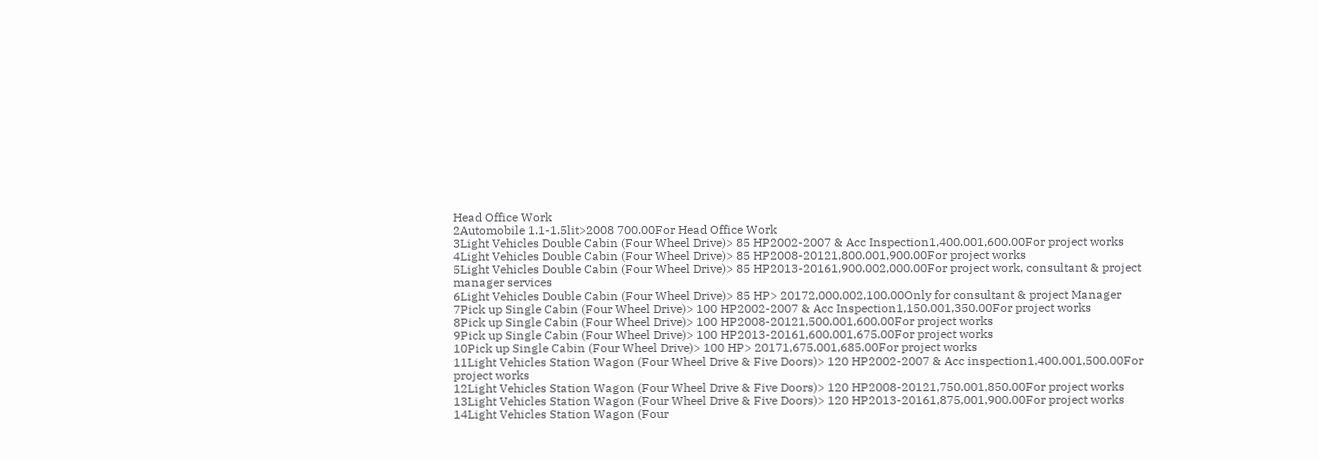Head Office Work
2Automobile 1.1-1.5lit>2008 700.00For Head Office Work
3Light Vehicles Double Cabin (Four Wheel Drive)> 85 HP2002-2007 & Acc Inspection1,400.001,600.00For project works
4Light Vehicles Double Cabin (Four Wheel Drive)> 85 HP2008-20121,800.001,900.00For project works
5Light Vehicles Double Cabin (Four Wheel Drive)> 85 HP2013-20161,900.002,000.00For project work, consultant & project manager services
6Light Vehicles Double Cabin (Four Wheel Drive)> 85 HP> 20172,000.002,100.00Only for consultant & project Manager
7Pick up Single Cabin (Four Wheel Drive)> 100 HP2002-2007 & Acc Inspection1,150.001,350.00For project works
8Pick up Single Cabin (Four Wheel Drive)> 100 HP2008-20121,500.001,600.00For project works
9Pick up Single Cabin (Four Wheel Drive)> 100 HP2013-20161,600.001,675.00For project works
10Pick up Single Cabin (Four Wheel Drive)> 100 HP> 20171,675.001,685.00For project works
11Light Vehicles Station Wagon (Four Wheel Drive & Five Doors)> 120 HP2002-2007 & Acc inspection1,400.001,500.00For project works
12Light Vehicles Station Wagon (Four Wheel Drive & Five Doors)> 120 HP2008-20121,750.001,850.00For project works
13Light Vehicles Station Wagon (Four Wheel Drive & Five Doors)> 120 HP2013-20161,875,001,900.00For project works
14Light Vehicles Station Wagon (Four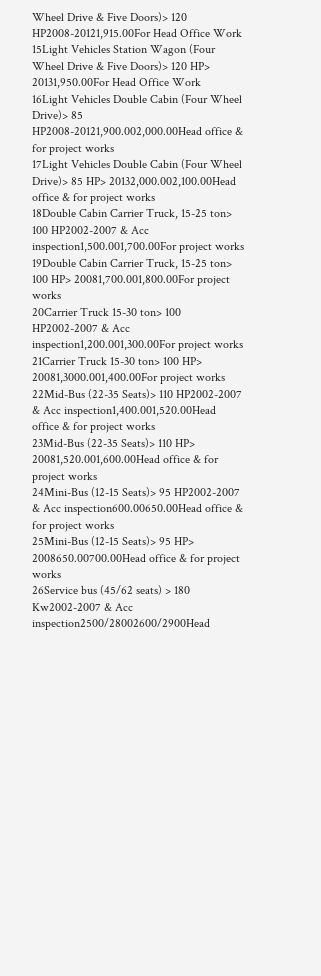Wheel Drive & Five Doors)> 120 HP2008-20121,915.00For Head Office Work
15Light Vehicles Station Wagon (Four Wheel Drive & Five Doors)> 120 HP> 20131,950.00For Head Office Work
16Light Vehicles Double Cabin (Four Wheel Drive)> 85 HP2008-20121,900.002,000.00Head office & for project works
17Light Vehicles Double Cabin (Four Wheel Drive)> 85 HP> 20132,000.002,100.00Head office & for project works
18Double Cabin Carrier Truck, 15-25 ton> 100 HP2002-2007 & Acc inspection1,500.001,700.00For project works
19Double Cabin Carrier Truck, 15-25 ton> 100 HP> 20081,700.001,800.00For project works
20Carrier Truck 15-30 ton> 100 HP2002-2007 & Acc inspection1,200.001,300.00For project works
21Carrier Truck 15-30 ton> 100 HP> 20081,3000.001,400.00For project works
22Mid-Bus (22-35 Seats)> 110 HP2002-2007 & Acc inspection1,400.001,520.00Head office & for project works
23Mid-Bus (22-35 Seats)> 110 HP> 20081,520.001,600.00Head office & for project works
24Mini-Bus (12-15 Seats)> 95 HP2002-2007 & Acc inspection600.00650.00Head office & for project works
25Mini-Bus (12-15 Seats)> 95 HP> 2008650.00700.00Head office & for project works
26Service bus (45/62 seats) > 180 Kw2002-2007 & Acc inspection2500/28002600/2900Head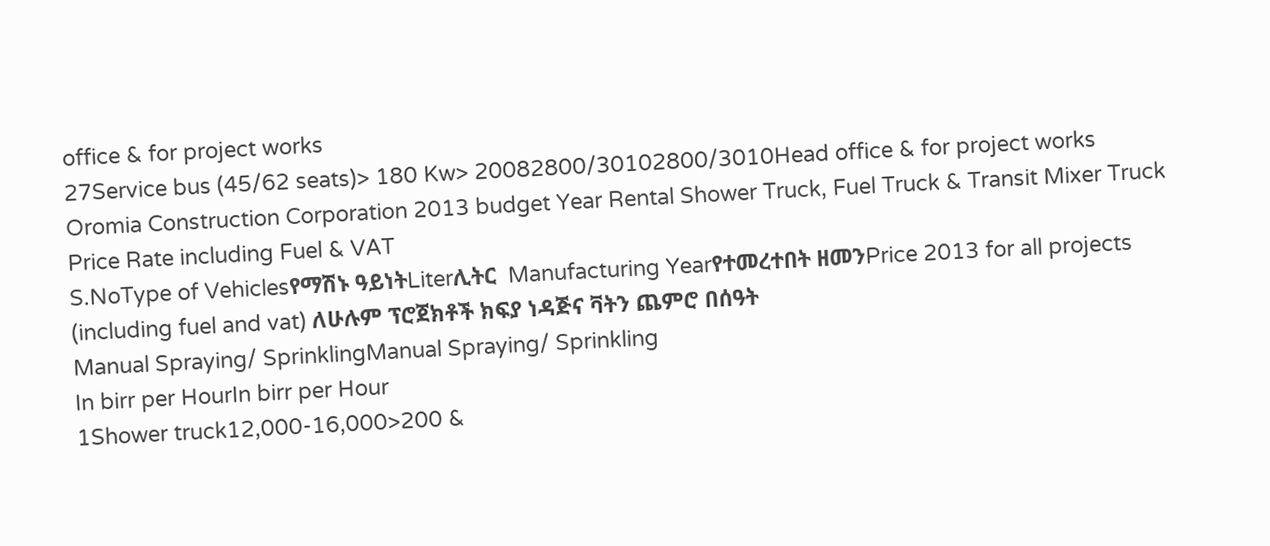office & for project works
27Service bus (45/62 seats)> 180 Kw> 20082800/30102800/3010Head office & for project works
Oromia Construction Corporation 2013 budget Year Rental Shower Truck, Fuel Truck & Transit Mixer Truck Price Rate including Fuel & VAT
S.NoType of Vehiclesየማሽኑ ዓይነትLiterሊትር  Manufacturing Yearየተመረተበት ዘመንPrice 2013 for all projects (including fuel and vat) ለሁሉም ፕሮጀክቶች ክፍያ ነዳጅና ቫትን ጨምሮ በሰዓት
Manual Spraying/ SprinklingManual Spraying/ Sprinkling
In birr per HourIn birr per Hour
1Shower truck12,000-16,000>200 &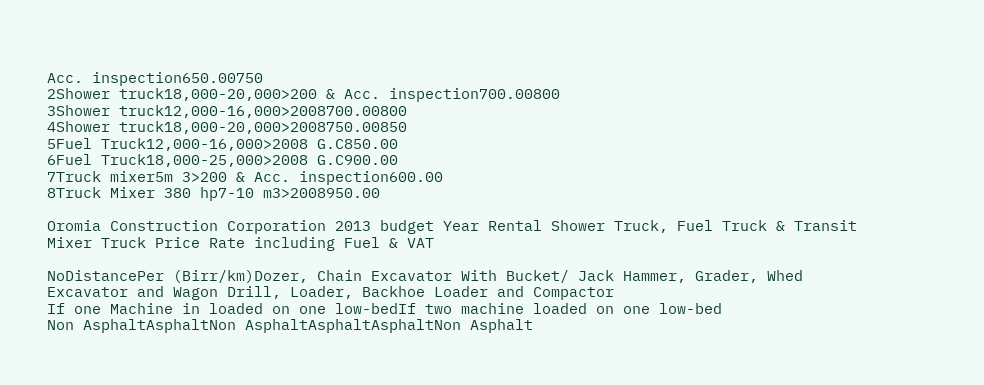Acc. inspection650.00750
2Shower truck18,000-20,000>200 & Acc. inspection700.00800
3Shower truck12,000-16,000>2008700.00800
4Shower truck18,000-20,000>2008750.00850
5Fuel Truck12,000-16,000>2008 G.C850.00
6Fuel Truck18,000-25,000>2008 G.C900.00
7Truck mixer5m 3>200 & Acc. inspection600.00
8Truck Mixer 380 hp7-10 m3>2008950.00

Oromia Construction Corporation 2013 budget Year Rental Shower Truck, Fuel Truck & Transit Mixer Truck Price Rate including Fuel & VAT

NoDistancePer (Birr/km)Dozer, Chain Excavator With Bucket/ Jack Hammer, Grader, Whed Excavator and Wagon Drill, Loader, Backhoe Loader and Compactor
If one Machine in loaded on one low-bedIf two machine loaded on one low-bed
Non AsphaltAsphaltNon AsphaltAsphaltAsphaltNon Asphalt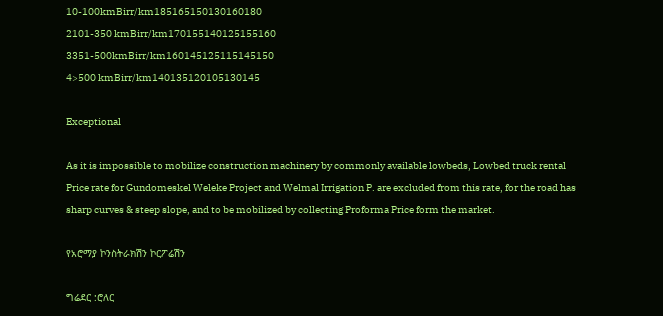10-100kmBirr/km185165150130160180
2101-350 kmBirr/km170155140125155160
3351-500kmBirr/km160145125115145150
4>500 kmBirr/km140135120105130145

Exceptional

As it is impossible to mobilize construction machinery by commonly available lowbeds, Lowbed truck rental Price rate for Gundomeskel Weleke Project and Welmal Irrigation P. are excluded from this rate, for the road has sharp curves & steep slope, and to be mobilized by collecting Proforma Price form the market.

የአሮማያ ኮንስትራክሽን ኮርፖሬሽን

ግሬደር :ሮለር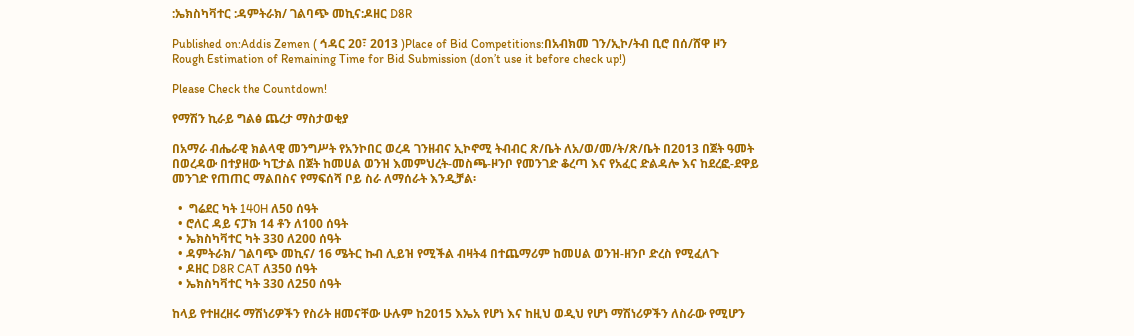:ኤክስካቫተር :ዳምትራክ/ ገልባጭ መኪና:ዶዘር D8R

Published on:Addis Zemen ( ኅዳር 20፣ 2013 )Place of Bid Competitions:በአብክመ ገን/ኢኮ/ትብ ቢሮ በሰ/ሸዋ ዞን
Rough Estimation of Remaining Time for Bid Submission (don’t use it before check up!)

Please Check the Countdown!

የማሽን ኪራይ ግልፅ ጨረታ ማስታወቂያ

በአማራ ብሔራዊ ክልላዊ መንግሥት የአንኮበር ወረዳ ገንዘብና ኢኮኖሚ ትብብር ጽ/ቤት ለአ/ወ/መ/ት/ጽ/ቤት በ2013 በጀት ዓመት በወረዳው በተያዘው ካፒታል በጀት ከመሀል ወንዝ እመምህረት-መስጫ-ዞንቦ የመንገድ ቆረጣ እና የአፈር ድልዳሎ እና ከደረፎ-ደዋይ መንገድ የጠጠር ማልበስና የማፍሰሻ ቦይ ስራ ለማሰራት እንዲቻል፡

  •  ግሬደር ካት 140H ለ50 ሰዓት
  • ሮለር ዳይ ናፓክ 14 ቶን ለ100 ሰዓት
  • ኤክስካቫተር ካት 330 ለ200 ሰዓት
  • ዳምትራክ/ ገልባጭ መኪና/ 16 ሜትር ኩብ ሊይዝ የሚችል ብዛት4 በተጨማሪም ከመሀል ወንዝ-ዘንቦ ድረስ የሚፈለጉ
  • ዶዘር D8R CAT ለ350 ሰዓት
  • ኤክስካቫተር ካት 330 ለ250 ሰዓት

ከላይ የተዘረዘሩ ማሽነሪዎችን የስሪት ዘመናቸው ሁሉም ከ2015 እኤአ የሆነ እና ከዚህ ወዲህ የሆነ ማሽነሪዎችን ለስራው የሚሆን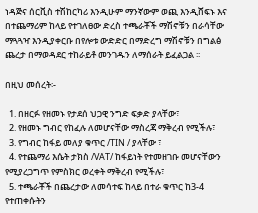ነዳጅና ሰርቪስ ተሽከርካሪ እንዲሁም ማንኛውም ወጪ እንዲሸፍኑ እና በተጨማሪም ከላይ የተገለፀው ድረስ ተጫራቾች ማሽኖቹን በራሳቸው ማጓጓዣ እንዲያቀርቡ በየሎቱ ውድድር በማድረግ ማሽኖቹን በግልፅ ጨረታ በማወዳደር ተከራይቶ መንገዱን ለማሰራት ይፈልጋል ፡፡

በዚህ መሰረት፡-

  1. በዘርፉ የዘመኑ የታደሰ ህጋዊ ንግድ ፍቃድ ያላቸው፣
  2. የዘመኑ ግብር የከፈሉ ለመሆናቸው ማስረጃ ማቅረብ የሚችሉ፣
  3. የግብር ከፋይ መለያ ቁጥር /TIN / ያላቸው ፣
  4. የተጨማሪ እሴት ታክስ /VAT/ ከፋይነት የተመዘገቡ መሆናቸውን የሚያረጋግጥ የምስክር ወረቀት ማቅረብ የሚችሉ፣
  5. ተጫራቾች በጨረታው ለመሳተፍ ከላይ በተራ ቁጥር ከ3-4 የተጠቀሱትን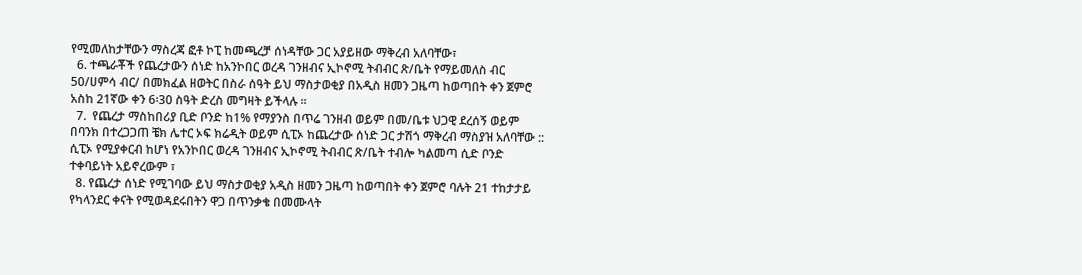የሚመለከታቸውን ማስረጃ ፎቶ ኮፒ ከመጫረቻ ሰነዳቸው ጋር አያይዘው ማቅረብ አለባቸው፣
  6. ተጫራቾች የጨረታውን ሰነድ ከአንኮበር ወረዳ ገንዘብና ኢኮኖሚ ትብብር ጽ/ቤት የማይመለስ ብር 50/ሀምሳ ብር/ በመክፈል ዘወትር በስራ ሰዓት ይህ ማስታወቂያ በአዲስ ዘመን ጋዜጣ ከወጣበት ቀን ጀምሮ አስከ 21ኛው ቀን 6፡30 ስዓት ድረስ መግዛት ይችላሉ ፡፡
  7.  የጨረታ ማስከበሪያ ቢድ ቦንድ ከ1% የማያንስ በጥሬ ገንዘብ ወይም በመ/ቤቱ ህጋዊ ደረሰኝ ወይም በባንክ በተረጋጋጠ ቼክ ሌተር ኦፍ ክሬዲት ወይም ሲፒኦ ከጨረታው ሰነድ ጋር ታሽጎ ማቅረብ ማስያዝ አለባቸው :: ሲፒኦ የሚያቀርብ ከሆነ የአንኮበር ወረዳ ገንዘብና ኢኮኖሚ ትብብር ጽ/ቤት ተብሎ ካልመጣ ሲድ ቦንድ ተቀባይነት አይኖረውም ፣
  8. የጨረታ ሰነድ የሚገባው ይህ ማስታወቂያ አዲስ ዘመን ጋዜጣ ከወጣበት ቀን ጀምሮ ባሉት 21 ተከታታይ የካላንደር ቀናት የሚወዳደሩበትን ዋጋ በጥንቃቄ በመሙላት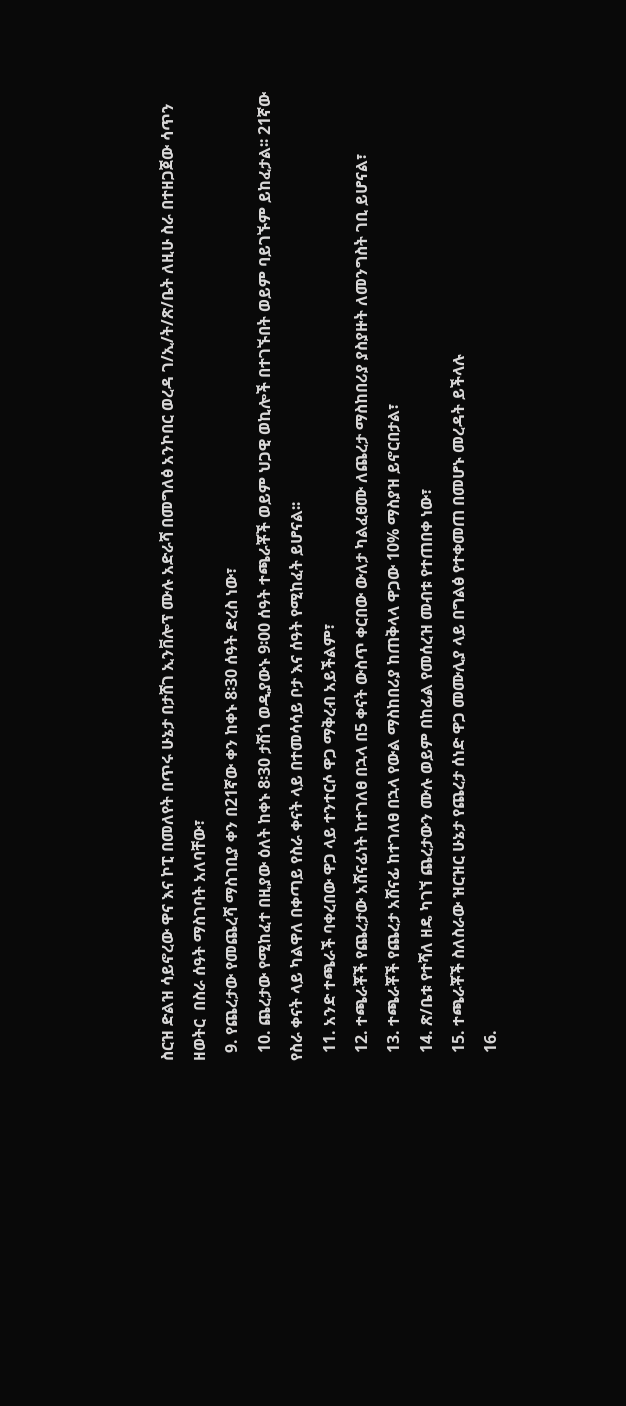ስርዝ ድልዝ ሳይኖረው ዋና እና ኮፒ በመለየት በጥሩ ሁኔታ በታሸገ ኢንቨሎፕ ሙሉ አድራሻ በመግለፅ አንኮበር ወረዳ ገ/ኢ/ት/ጽ/ቤት ለዚሁ ስራ በተዘጋጀው ሳጥን ዘወትር  በስራ ሰዓት ማስገባት አለባቸው፣
  9. የጨረታው የመጨረሻ ማስገቢያ ቀን በ21ኛው ቀን ከቀኑ 8፡30 ሰዓት ድረስ ነው፣
  10. ጨረታው የሚከፈተ በዚያው ዕለት ከቀኑ 8፡30 ታሽጎ ወዲያውኑ 9፡00 ሰዓት ተጫራቾች ወይም ህጋዊ ወኪሎች በተገኙበት ወይም ባይገኙም ይከፈታል፡፡ 21ኛው የስራ ቀናት ላይ ካልዋለ በቀጣይ የስራ ቀናት ላይ በተመሳሳይ ቦታ እና ሰዓት የሚከፈት ይሆናል፡፡
  11. አንድ ተጫራች ባቀረበው ዋጋ ላይ ተንተርሶ ዋጋ ማቅረብ አይችልም፣
  12. ተጫራቾች የጨረታው አሸናፊነት ከተገለፀ በኋላ በ5 ቀናት ውስጥ ቀርበው ውለታ ካልፈፀሙ ለጨረታ ማስከበሪያ ያስያዙት ለመንግስት ገቢ ይሆናል፣
  13. ተጫራቾች የጨረታ አሸናፊ ከተገለፀ በኋላ የውል ማስከበሪያ ከጠቅላላ ዋጋው 10% ማስያዝ ይኖርበታል፣
  14. ጽ/ቤቱ የተሻለ ዘዴ ካገኘ ጨረታውን ሙሉ ወይም በከፊል የመሰረዝ መብቱ የተጠበቀ ነው፣
  15. ተጫራቾች ስለስራው ዝርዝር ሁኔታ የጨረታ ሰነድ ዋጋ መሙሊያ ላይ በግልፅ የተቀመጠ በመሆኑ መረዳት ይችላሉ
  16.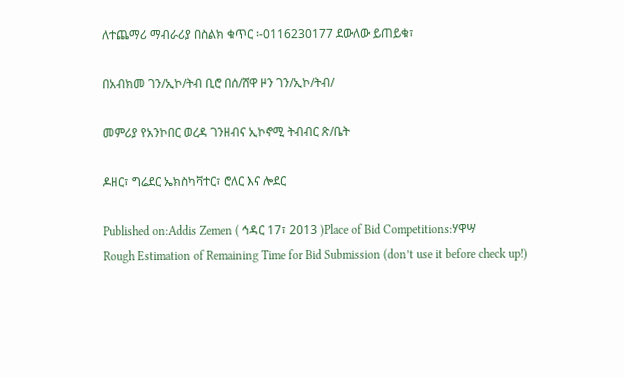ለተጨማሪ ማብራሪያ በስልክ ቁጥር ፡-0116230177 ደውለው ይጠይቁ፣

በአብክመ ገን/ኢኮ/ትብ ቢሮ በሰ/ሸዋ ዞን ገን/ኢኮ/ትብ/

መምሪያ የአንኮበር ወረዳ ገንዘብና ኢኮኖሚ ትብብር ጽ/ቤት

ዶዘር፣ ግሬደር ኤክስካቫተር፣ ሮለር እና ሎደር

Published on:Addis Zemen ( ኅዳር 17፣ 2013 )Place of Bid Competitions:ሃዋሣ
Rough Estimation of Remaining Time for Bid Submission (don’t use it before check up!)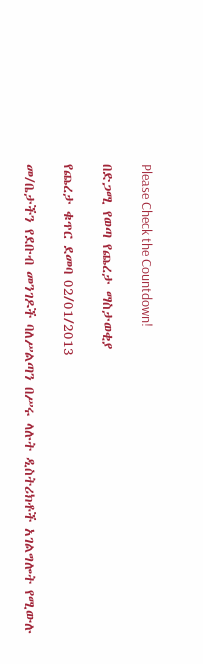Please Check the Countdown!

በድጋሚ የወጣ የጨረታ ማስታወቂያ

የጨረታ ቁጥር ደመባ 02/01/2013

መ/ቤታችን የደቡብ መንገዶች ባለሥልጣን በሥሩ ላሉት ዲስትሪክቶች አገልግሎት የሚውሉ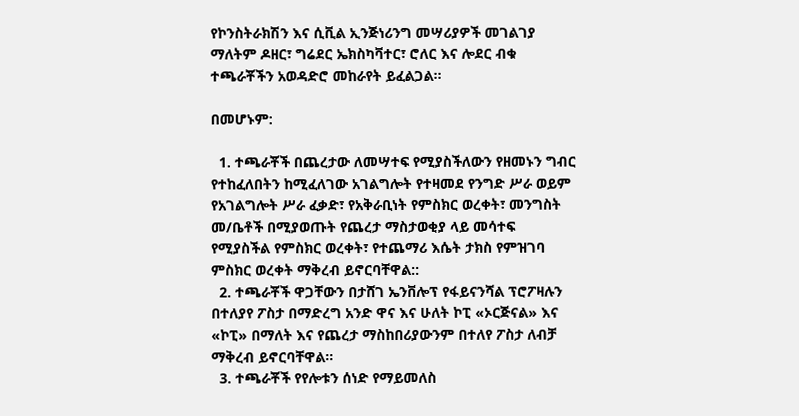የኮንስትራክሽን እና ሲቪል ኢንጅነሪንግ መሣሪያዎች መገልገያ ማለትም ዶዘር፣ ግሬደር ኤክስካቫተር፣ ሮለር እና ሎደር ብቁ ተጫራቾችን አወዳድሮ መከራየት ይፈልጋል፡፡

በመሆኑም:

  1. ተጫራቾች በጨረታው ለመሣተፍ የሚያስችለውን የዘመኑን ግብር የተከፈለበትን ከሚፈለገው አገልግሎት የተዛመደ የንግድ ሥራ ወይም የአገልግሎት ሥራ ፈቃድ፣ የአቅራቢነት የምስክር ወረቀት፣ መንግስት መ/ቤቶች በሚያወጡት የጨረታ ማስታወቂያ ላይ መሳተፍ የሚያስችል የምስክር ወረቀት፣ የተጨማሪ እሴት ታክስ የምዝገባ ምስክር ወረቀት ማቅረብ ይኖርባቸዋል::
  2. ተጫራቾች ዋጋቸውን በታሸገ ኤንቨሎፕ የፋይናንሻል ፕሮፖዛሉን በተለያየ ፖስታ በማድረግ አንድ ዋና እና ሁለት ኮፒ «ኦርጅናል» እና «ኮፒ» በማለት እና የጨረታ ማስከበሪያውንም በተለየ ፖስታ ለብቻ ማቅረብ ይኖርባቸዋል፡፡
  3. ተጫራቾች የየሎቱን ሰነድ የማይመለስ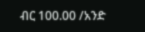ብር 100.00 /አንድ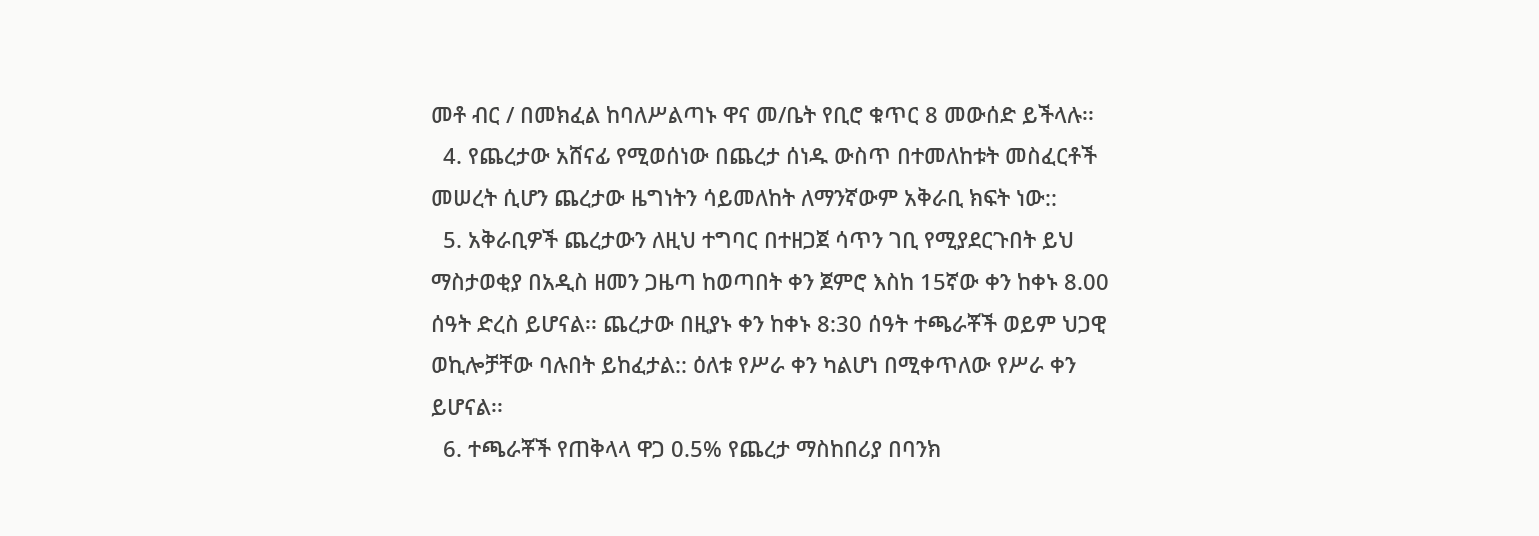መቶ ብር / በመክፈል ከባለሥልጣኑ ዋና መ/ቤት የቢሮ ቁጥር 8 መውሰድ ይችላሉ፡፡
  4. የጨረታው አሸናፊ የሚወሰነው በጨረታ ሰነዱ ውስጥ በተመለከቱት መስፈርቶች መሠረት ሲሆን ጨረታው ዜግነትን ሳይመለከት ለማንኛውም አቅራቢ ክፍት ነው::
  5. አቅራቢዎች ጨረታውን ለዚህ ተግባር በተዘጋጀ ሳጥን ገቢ የሚያደርጉበት ይህ ማስታወቂያ በአዲስ ዘመን ጋዜጣ ከወጣበት ቀን ጀምሮ እስከ 15ኛው ቀን ከቀኑ 8.00 ሰዓት ድረስ ይሆናል፡፡ ጨረታው በዚያኑ ቀን ከቀኑ 8:30 ሰዓት ተጫራቾች ወይም ህጋዊ ወኪሎቻቸው ባሉበት ይከፈታል:: ዕለቱ የሥራ ቀን ካልሆነ በሚቀጥለው የሥራ ቀን ይሆናል፡፡
  6. ተጫራቾች የጠቅላላ ዋጋ 0.5% የጨረታ ማስከበሪያ በባንክ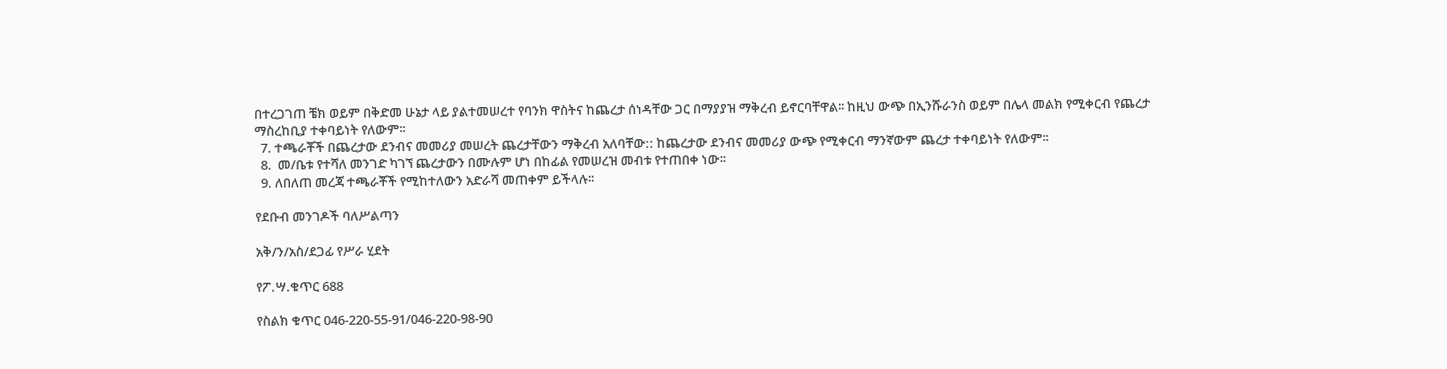በተረጋገጠ ቼክ ወይም በቅድመ ሁኔታ ላይ ያልተመሠረተ የባንክ ዋስትና ከጨረታ ሰነዳቸው ጋር በማያያዝ ማቅረብ ይኖርባቸዋል፡፡ ከዚህ ውጭ በኢንሹራንስ ወይም በሌላ መልክ የሚቀርብ የጨረታ ማስረከቢያ ተቀባይነት የለውም፡፡
  7. ተጫራቾች በጨረታው ደንብና መመሪያ መሠረት ጨረታቸውን ማቅረብ አለባቸው:: ከጨረታው ደንብና መመሪያ ውጭ የሚቀርብ ማንኛውም ጨረታ ተቀባይነት የለውም፡፡
  8.  መ/ቤቱ የተሻለ መንገድ ካገኘ ጨረታውን በሙሉም ሆነ በከፊል የመሠረዝ መብቱ የተጠበቀ ነው፡፡
  9. ለበለጠ መረጃ ተጫራቾች የሚከተለውን አድራሻ መጠቀም ይችላሉ፡፡

የደቡብ መንገዶች ባለሥልጣን

አቅ/ን/አስ/ደጋፊ የሥራ ሂደት

የፖ.ሣ.ቁጥር 688

የስልክ ቁጥር 046-220-55-91/046-220-98-90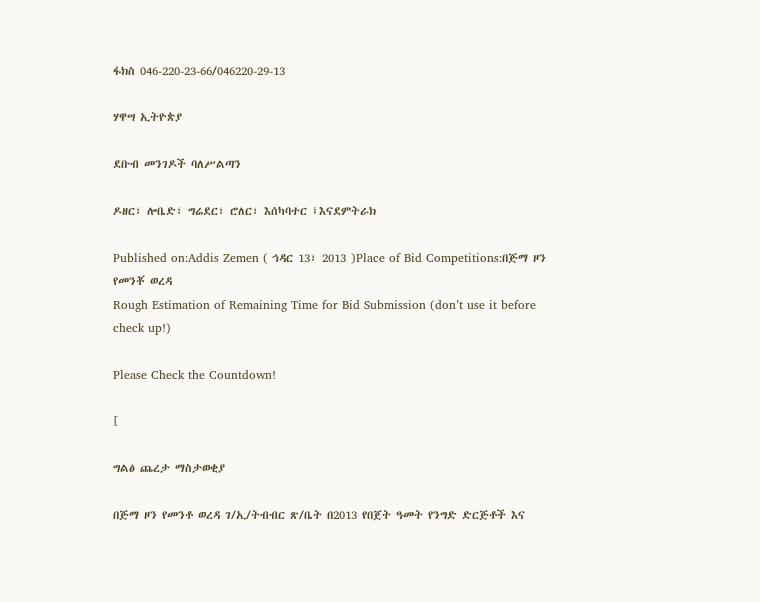ፋክስ 046-220-23-66/046220-29-13

ሃዋሣ ኢትዮጵያ

ደቡብ መንገዶች ባለሥልጣን

ዶዘር፣ ሎቤድ፣ ግሬደር፣ ሮለር፣ እሰካባተር ፤እናደምትራክ

Published on:Addis Zemen ( ኅዳር 13፣ 2013 )Place of Bid Competitions:በጅማ ዞን የመንቾ ወረዳ
Rough Estimation of Remaining Time for Bid Submission (don’t use it before check up!)

Please Check the Countdown!

[

ግልፅ ጨረታ ማስታወቂያ

በጅማ ዞን የመንቶ ወረዳ ገ/ኢ/ትብብር ጽ/ቤት በ2013 የበጀት ዓመት የንግድ ድርጅቶች እና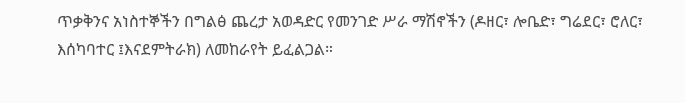ጥቃቅንና አነስተኞችን በግልፅ ጨረታ አወዳድር የመንገድ ሥራ ማሽኖችን (ዶዘር፣ ሎቤድ፣ ግሬደር፣ ሮለር፣ እሰካባተር ፤እናደምትራክ) ለመከራየት ይፈልጋል።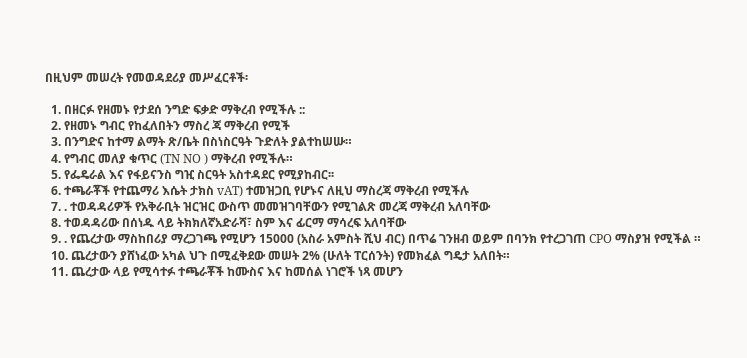በዚህም መሠረት የመወዳደሪያ መሥፈርቶች፡

  1. በዘርፉ የዘመኑ የታደሰ ንግድ ፍቃድ ማቅረብ የሚችሉ ::
  2. የዘመኑ ግብር የከፈለበትን ማስረ ጃ ማቅረብ የሚች
  3. በንግድና ከተማ ልማት ጽ/ቤት በስነስርዓት ጉድለት ያልተከሠሡ።
  4. የግብር መለያ ቁጥር (TN NO ) ማቅረብ የሚችሉ።
  5. የፌዴራል እና የፋይናንስ ግዢ ስርዓት አስተዳደር የሚያከብር፡፡
  6. ተጫራቾች የተጨማሪ እሴት ታክስ vAT) ተመዝጋቢ የሆኑና ለዚህ ማስረጃ ማቅረብ የሚችሉ
  7. . ተወዳዳሪዎች የአቅራቢት ዝርዝር ውስጥ መመዝገባቸውን የሚገልጽ መረጃ ማቅረብ አለባቸው
  8. ተወዳዳሪው በሰነዱ ላይ ትክክለኛአድራሻ፣ ስም እና ፊርማ ማሳረፍ አለባቸው
  9. . የጨረታው ማስከበሪያ ማረጋገጫ የሚሆን 15000 (አስራ አምስት ሺህ ብር) በጥሬ ገንዘብ ወይም በባንክ የተረጋገጠ CPO ማስያዝ የሚችል ።
  10. ጨረታውን ያሸነፈው አካል ህጉ በሚፈቅደው መሠት 2% (ሁለት ፐርሰንት) የመክፈል ግዴታ አለበት።
  11. ጨረታው ላይ የሚሳተፉ ተጫራቾች ከሙስና እና ከመሰል ነገሮች ነጻ መሆን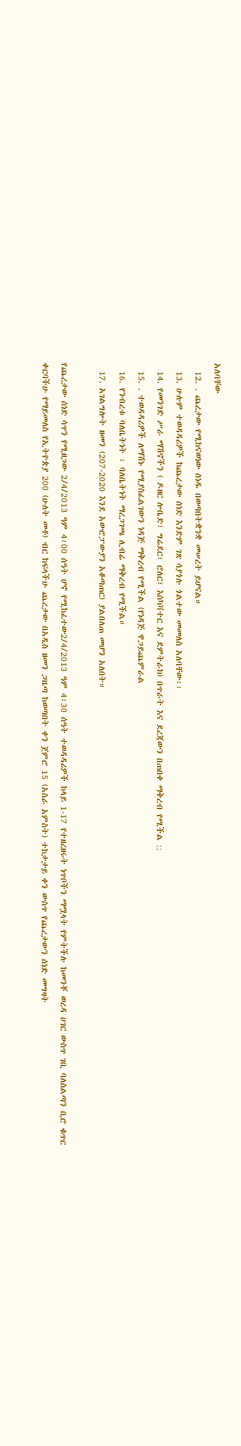አለባቸው
  12. . ጨረታው የሚከናወነው ሰነዱ በወጣበትቋንቋ መሠረት ይሆናል።
  13. ሁሉም ተወዳዳሪዎች ከጨረታው ሰነድ እንድም ገጽ ሳያጎሉ ጎልተው መመለስ አለባቸው፡፡
  14. የመንገድ ሥራ ማሽኖችን ( ዶዘር ሎቤድ፣ ግሬደር፣ ሮለር፣ እስካቫተር እና ደምትራክ) በጥራት እና ደረጃውን በጠበቀ ማቅረብ የሚችል ::
  15. . ተወዳዳሪዎች ለማሽኑ የሚያስፈልገውን ነዳጅ ማቅረብ የሚችል (የነዳጅ ዋጋይጨምራል
  16. የንብረቱ ባለቤትነት ፡ ባለቤትነት ማረጋገጫ ሊብሬ ማቅረብ የሚችል።
  17. አገልግሎት ዘመን (207-2020 እንደ አውሮፓውያን አቆጣጠር) ያልበለጠ መሆን አለበት።

የጨረታው ሰነድ ሳጥን የሚዘጋው 2/4/2013 ዓም 4፡00 ሰዓት ሆኖ የሚከፈተው2/4/2013 ዓም 4፡30 ሰዓት ተወዳዳሪዎች ከላይ 1-17 የተዘረዘሩት ነጥቦችን ማሟላት የምትችሉ ከመንቾ ወረዳ ሀገር ውስጥ ገቢ ባለስልጣን ቢሮ ቁጥር ቀርባችሁ የማይመለስ የኢትዮጵያ 200 (ሁለት መቶ) ብር ከፍላችሁ ጨረታው በአዲስ ዘመን ጋዜጣ ከወጣበት ቀን ጀምሮ 15 (አስራ አምስት) ተከታታይ ቀን ውስጥ የጨረታውን ሰነድ መግዛት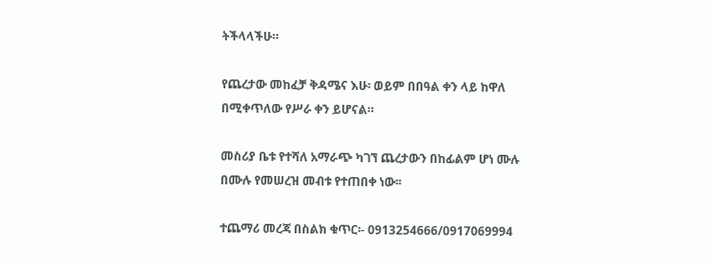ትችላላችሁ።

የጨረታው መከፈቻ ቅዳሜና እሁ፡ ወይም በበዓል ቀን ላይ ከዋለ በሚቀጥለው የሥራ ቀን ይሆናል።

መስሪያ ቤቱ የተሻለ አማራጭ ካገኘ ጨረታውን በከፊልም ሆነ ሙሉ በሙሉ የመሠረዝ መብቱ የተጠበቀ ነው፡፡

ተጨማሪ መረጃ በስልክ ቁጥር፡- 0913254666/0917069994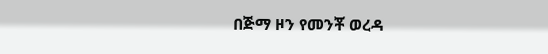በጅማ ዞን የመንቾ ወረዳ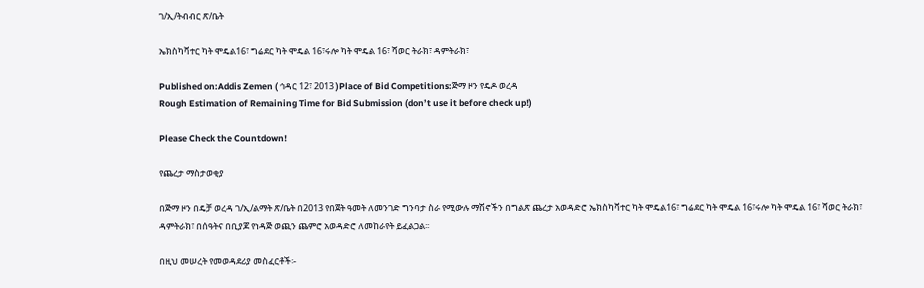ገ/ኢ/ትብብር ጽ/ቤት

ኤክስካቫተር ካት ሞዴል16፣ ግሬደር ካት ሞዴል 16፣ሩሎ ካት ሞዴል 16፣ ሻወር ትራክ፣ ዳምትራክ፣

Published on:Addis Zemen ( ኅዳር 12፣ 2013 )Place of Bid Competitions:ጅማ ዞን የዴዶ ወረዳ
Rough Estimation of Remaining Time for Bid Submission (don’t use it before check up!)

Please Check the Countdown!

የጨረታ ማስታወቂያ

በጅማ ዞን በዴቻ ወረዳ ገ/ኢ/ልማት ጽ/ቤት በ2013 የበጀት ዓመት ለመንገድ ግንባታ ስራ የሚውሉ ማሽኖችን በግልጽ ጨረታ አወዳድሮ ኤክስካቫተር ካት ሞዴል16፣ ግሬደር ካት ሞዴል 16፣ሩሎ ካት ሞዴል 16፣ ሻወር ትራክ፣ ዳምትራክ፣ በሰዓትና በቢያጆ የነዳጅ ወጪን ጨምሮ አወዳድሮ ለመከራየት ይፈልጋል፡፡

በዚህ መሠረት የመወዳደሪያ መስፈርቶች፡-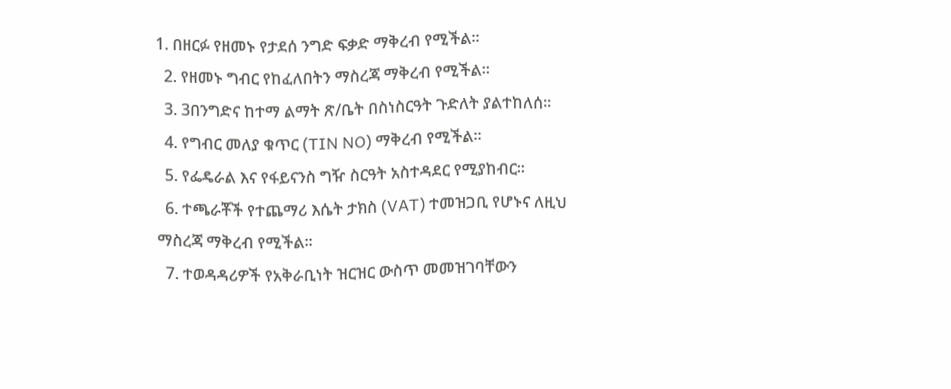1. በዘርፉ የዘመኑ የታደሰ ንግድ ፍቃድ ማቅረብ የሚችል፡፡
  2. የዘመኑ ግብር የከፈለበትን ማስረጃ ማቅረብ የሚችል፡፡
  3. 3በንግድና ከተማ ልማት ጽ/ቤት በስነስርዓት ጉድለት ያልተከለሰ፡፡
  4. የግብር መለያ ቁጥር (TIN NO) ማቅረብ የሚችል፡፡
  5. የፌዴራል እና የፋይናንስ ግዥ ስርዓት አስተዳደር የሚያከብር፡፡
  6. ተጫራቾች የተጨማሪ እሴት ታክስ (VAT) ተመዝጋቢ የሆኑና ለዚህ ማስረጃ ማቅረብ የሚችል፡፡
  7. ተወዳዳሪዎች የአቅራቢነት ዝርዝር ውስጥ መመዝገባቸውን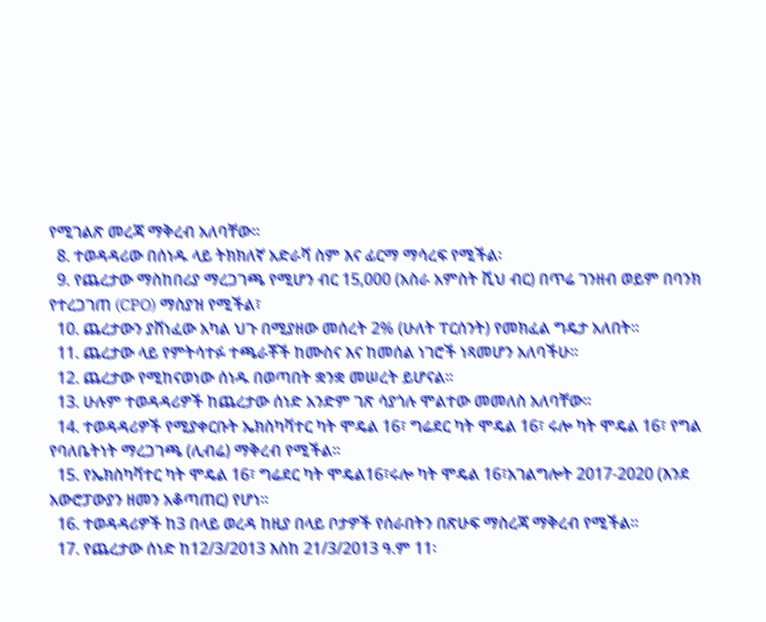የሚገልጽ መረጃ ማቅረብ አለባቸው፡፡
  8. ተወዳዳሪው በሰነዱ ላይ ትክክለኛ አድራሻ ስም እና ፊርማ ማሳረፍ የሚችል፡
  9. የጨረታው ማስከበሪያ ማረጋገጫ የሚሆን ብር 15,000 (አስራ አምስት ሺህ ብር) በጥሬ ገንዘብ ወይም በባንክ የተረጋገጠ (CPO) ማስያዝ የሚችል፣
  10. ጨረታውን ያሸነፈው አካል ህጉ በሚያዘው መሰረት 2% (ሁለት ፐርሰንት) የመክፈል ግዴታ አለበት፡፡
  11. ጨረታው ላይ የምትሳተፉ ተጫራቾች ከሙስና እና ከመሰል ነገሮች ነጻመሆን አለባችሁ፡፡
  12. ጨረታው የሚከናወነው ሰነዱ በወጣበት ቋንቋ መሠረት ይሆናል፡፡
  13. ሁሉም ተወዳዳሪዎች ከጨረታው ሰነድ አንድም ገጽ ሳያጎሉ ሞልተው መመለስ አለባቸው፡፡
  14. ተወዳዳሪዎች የሚያቀርቡት ኤክስካቫተር ካት ሞዴል 16፣ ግሬደር ካት ሞዴል 16፣ ሩሎ ካት ሞዴል 16፣ የግል የባለቤትነት ማረጋገጫ (ሊብሬ) ማቅረብ የሚችል፡፡
  15. የኤክስካቫተር ካት ሞዴል 16፣ ግሬደር ካት ሞዴል16፣ሩሎ ካት ሞዴል 16፣አገልግሎት 2017-2020 (እንደ አውሮፓውያን ዘመን አቆጣጠር) የሆነ፡፡
  16. ተወዳዳሪዎች ከ3 በላይ ወረዳ ከዚያ በላይ ቦታዎች የሰራበትን በጽሁፍ ማስረጃ ማቅረብ የሚችል፡፡
  17. የጨረታው ሰነድ ከ12/3/2013 እስከ 21/3/2013 ዓ.ም 11፡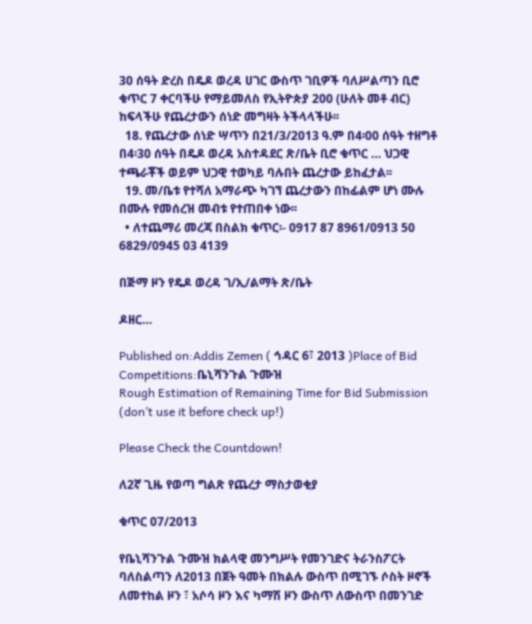30 ሰዓት ድረስ በዴዶ ወረዳ ሀገር ውስጥ ገቢዎች ባለሥልጣን ቢሮ ቁጥር 7 ቀርባችሁ የማይመለስ የኢትዮጵያ 200 (ሁለት መቶ ብር) ከፍላችሁ የጨረታውን ሰነድ መግዛት ትችላላችሁ፡፡
  18. የጨረታው ሰነድ ሣጥን በ21/3/2013 ዓ.ም በ4፡00 ሰዓት ተዘግቶ በ4፡30 ሰዓት በዴዶ ወረዳ አስተዳደር ጽ/ቤት ቢሮ ቁጥር … ህጋዊ ተጫራቾች ወይም ህጋዊ ተወካይ ባሉበት ጨረታው ይከፈታል፡፡
  19. መ/ቤቱ የተሻለ አማራጭ ካገኘ ጨረታውን በከፊልም ሆነ ሙሉ በሙሉ የመሰረዝ መብቱ የተጠበቀ ነው፡፡
  • ለተጨማሪ መረጃ በስልክ ቁጥር፡- 0917 87 8961/0913 50 6829/0945 03 4139

በጅማ ዞን የዴዶ ወረዳ ገ/ኢ/ልማት ጽ/ቤት

ዶዘር…

Published on:Addis Zemen ( ኅዳር 6፣ 2013 )Place of Bid Competitions:ቤኒሻንጉል ጉሙዝ
Rough Estimation of Remaining Time for Bid Submission (don’t use it before check up!)

Please Check the Countdown!

ለ2ኛ ጊዜ የወጣ ግልጽ የጨረታ ማስታወቂያ

ቁጥር 07/2013

የቤኒሻንጉል ጉሙዝ ክልላዊ መንግሥት የመንገድና ትራንስፖርት ባለስልጣን ለ2013 በጀት ዓመት በክልሉ ውስጥ በሚገኙ ሶስት ዞኖች ለመተከል ዞን ፣ አሶሳ ዞን እና ካማሽ ዞን ውስጥ ለውስጥ በመንገድ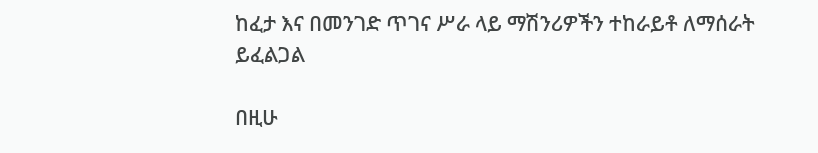ከፈታ እና በመንገድ ጥገና ሥራ ላይ ማሽንሪዎችን ተከራይቶ ለማሰራት ይፈልጋል

በዚሁ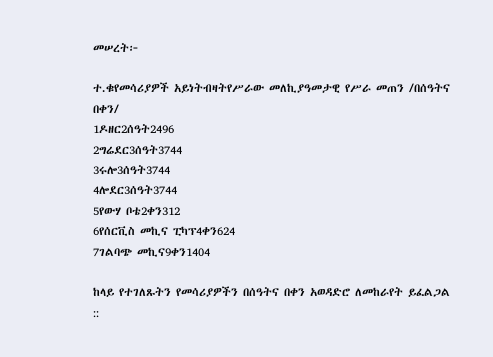መሠረት፦

ተ.ቁየመሳሪያዎች አይነትብዛትየሥራው መለኪያዓመታዊ የሥራ መጠን /በሰዓትና በቀን/
1ዶዘር2ሰዓት2496
2ግሬደር3ሰዓት3744
3ሩሎ3ሰዓት3744
4ሎደር3ሰዓት3744
5የውሃ ቦቴ2ቀን312
6የሰርቪስ መኪና ፒካፕ4ቀን624
7ገልባጭ መኪና9ቀን1404

ከላይ የተገለጹትን የመሳሪያዎችን በሰዓትና በቀን አወዳድሮ ለመከራየት ይፈልጋል ::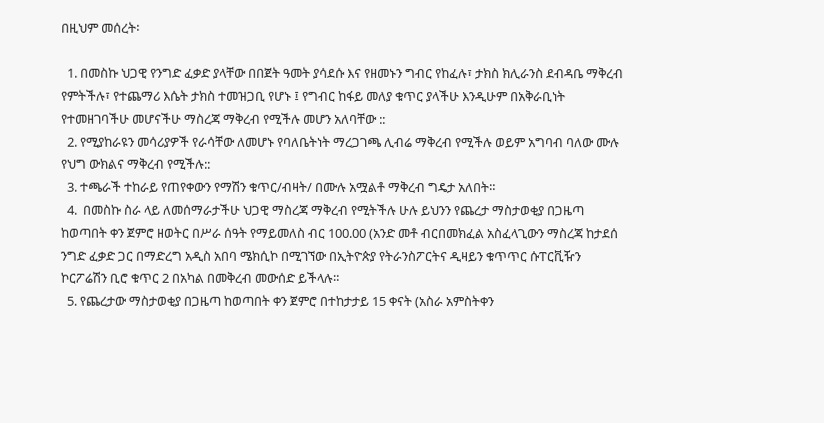በዚህም መሰረት፡

  1. በመስኩ ህጋዊ የንግድ ፈቃድ ያላቸው በበጀት ዓመት ያሳደሱ እና የዘመኑን ግብር የከፈሉ፣ ታክስ ክሊራንስ ደብዳቤ ማቅረብ የምትችሉ፣ የተጨማሪ እሴት ታክስ ተመዝጋቢ የሆኑ ፤ የግብር ከፋይ መለያ ቁጥር ያላችሁ እንዲሁም በአቅራቢነት የተመዘገባችሁ መሆናችሁ ማስረጃ ማቅረብ የሚችሉ መሆን አለባቸው ::
  2. የሚያከራዩን መሳሪያዎች የራሳቸው ለመሆኑ የባለቤትነት ማረጋገጫ ሊብሬ ማቅረብ የሚችሉ ወይም አግባብ ባለው ሙሉ የህግ ውክልና ማቅረብ የሚችሉ::
  3. ተጫራች ተከራይ የጠየቀውን የማሽን ቁጥር/ብዛት/ በሙሉ አሟልቶ ማቅረብ ግዴታ አለበት።
  4.  በመስኩ ስራ ላይ ለመሰማራታችሁ ህጋዊ ማስረጃ ማቅረብ የሚትችሉ ሁሉ ይህንን የጨረታ ማስታወቂያ በጋዜጣ ከወጣበት ቀን ጀምሮ ዘወትር በሥራ ሰዓት የማይመለስ ብር 100.00 (አንድ መቶ ብርበመክፈል አስፈላጊውን ማስረጃ ከታደሰ ንግድ ፈቃድ ጋር በማድረግ አዲስ አበባ ሜክሲኮ በሚገኘው በኢትዮጵያ የትራንስፖርትና ዲዛይን ቁጥጥር ሱፐርቪዥን ኮርፖሬሽን ቢሮ ቁጥር 2 በአካል በመቅረብ መውሰድ ይችላሉ።
  5. የጨረታው ማስታወቂያ በጋዜጣ ከወጣበት ቀን ጀምሮ በተከታታይ 15 ቀናት (አስራ አምስትቀን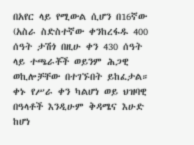በአየር ላይ የሚውል ሲሆን በ16ኛው (አስራ ስድስተኛው ቀንከረፋዱ 400 ሰዓት ታሽጎ በዚሁ ቀን 430 ሰዓት ላይ ተጫራቾች ወይንም ሕጋዊ ወኪሎቻቸው በተገኙበት ይከፈታል። ቀኑ የሥራ ቀን ካልሆነ ወይ ህዝባዊ በዓላቶች እንዲሁም ቅዳሜና እሁድ ከሆነ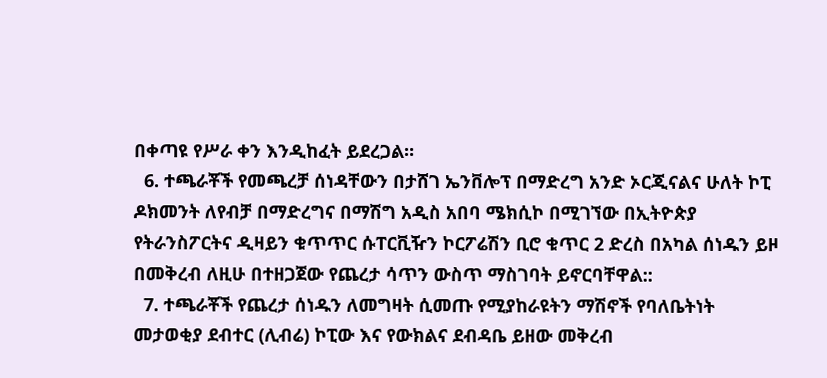በቀጣዩ የሥራ ቀን እንዲከፈት ይደረጋል።
  6. ተጫራቾች የመጫረቻ ሰነዳቸውን በታሸገ ኤንቨሎፕ በማድረግ አንድ ኦርጂናልና ሁለት ኮፒ ዶክመንት ለየብቻ በማድረግና በማሽግ አዲስ አበባ ሜክሲኮ በሚገኘው በኢትዮጵያ የትራንስፖርትና ዲዛይን ቁጥጥር ሱፐርቪዥን ኮርፖሬሽን ቢሮ ቁጥር 2 ድረስ በአካል ሰነዱን ይዞ በመቅረብ ለዚሁ በተዘጋጀው የጨረታ ሳጥን ውስጥ ማስገባት ይኖርባቸዋል::
  7. ተጫራቾች የጨረታ ሰነዱን ለመግዛት ሲመጡ የሚያከራዩትን ማሽኖች የባለቤትነት መታወቂያ ደብተር (ሊብሬ) ኮፒው እና የውክልና ደብዳቤ ይዘው መቅረብ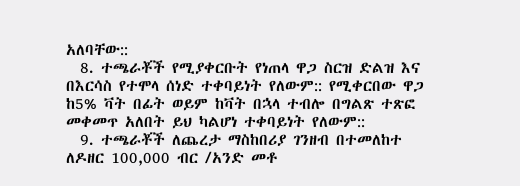አለባቸው::
  8. ተጫራቾች የሚያቀርቡት የነጠላ ዋጋ ስርዝ ድልዝ እና በእርሳስ የተሞላ ሰነድ ተቀባይነት የለውም:: የሚቀርበው ዋጋ ከ5% ቫት በፊት ወይም ከቫት በኋላ ተብሎ በግልጽ ተጽፎ መቀመጥ አለበት ይህ ካልሆነ ተቀባይነት የለውም::
  9. ተጫራቾች ለጨረታ ማስከበሪያ ገንዘብ በተመለከተ ለዶዘር 100,000 ብር /አንድ መቶ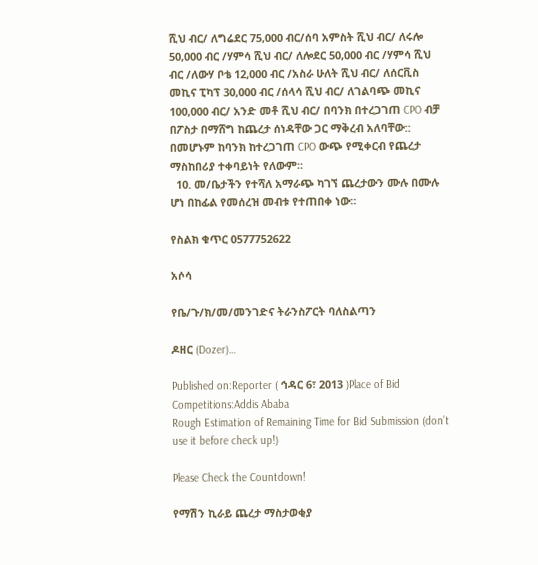ሺህ ብር/ ለግሬደር 75,000 ብር/ሰባ አምስት ሺህ ብር/ ለሩሎ 50,000 ብር /ሃምሳ ሺህ ብር/ ለሎደር 50,000 ብር /ሃምሳ ሺህ ብር /ለውሃ ቦቴ 12,000 ብር /አስራ ሁለት ሺህ ብር/ ለሰርቪስ መኪና ፒካፕ 30,000 ብር /ሰላሳ ሺህ ብር/ ለገልባጭ መኪና 100,000 ብር/ አንድ መቶ ሺህ ብር/ በባንክ በተረጋገጠ CPO ብቻ በፖስታ በማሸግ ከጨረታ ሰነዳቸው ጋር ማቅረብ አለባቸው:: በመሆኑም ከባንክ ከተረጋገጠ CPO ውጭ የሚቀርብ የጨረታ ማስከበሪያ ተቀባይነት የለውም።
  10. መ/ቤታችን የተሻለ አማራጭ ካገኘ ጨረታውን ሙሉ በሙሉ ሆነ በከፊል የመሰረዝ መብቱ የተጠበቀ ነው።

የስልክ ቁጥር 0577752622

አሶሳ

የቤ/ጉ/ክ/መ/መንገድና ትራንስፖርት ባለስልጣን

ዶዘር (Dozer)…

Published on:Reporter ( ኅዳር 6፣ 2013 )Place of Bid Competitions:Addis Ababa
Rough Estimation of Remaining Time for Bid Submission (don’t use it before check up!)

Please Check the Countdown!

የማሽን ኪራይ ጨረታ ማስታወቂያ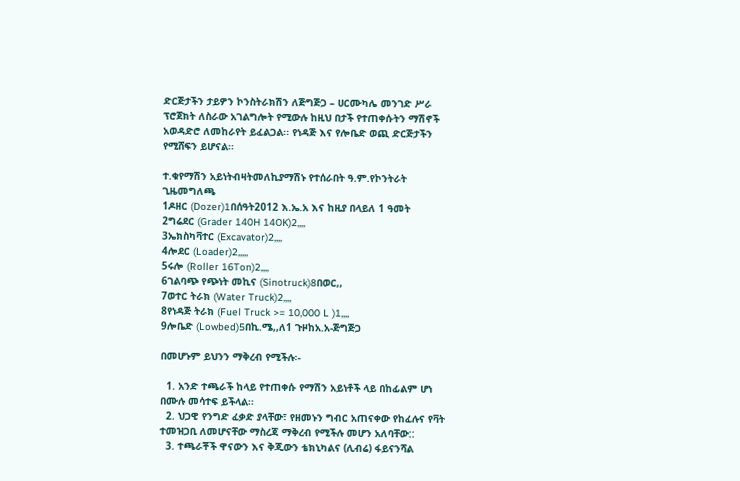ድርጅታችን ታይዎን ኮንስትራክሽን ለጅግጅጋ – ሀርሙካሌ መንገድ ሥራ ፕሮጀክት ለስራው አገልግሎት የሚውሉ ከዚህ በታች የተጠቀሱትን ማሽኖች  አወዳድሮ ለመከራየት ይፈልጋል፡፡ የነዳጅ እና የሎቤድ ወጪ ድርጅታችን የሚሸፍን ይሆናል፡፡

ተ.ቁየማሽን አይነትብዛትመለኪያማሽኑ የተሰራበት ዓ.ም.የኮንትራት ጊዜመግለጫ
1ዶዘር (Dozer)1በሰዓት2012 እ.ኤ.አ እና ከዚያ በላይለ 1 ዓመት
2ግሬደር (Grader 140H 14OK)2,,,,
3ኤክስካቫተር (Excavator)2,,,,
4ሎደር (Loader)2,,,,,
5ሩሎ (Roller 16Ton)2,,,,
6ገልባጭ የጭነት መኪና (Sinotruck)8በወር,,
7ወተር ትራክ (Water Truck)2,,,,
8የነዳጅ ትራክ (Fuel Truck >= 10,000 L )1,,,,
9ሎቤድ (Lowbed)5በኪ.ሜ,,ለ1 ጉዞከአ.አ-ጅግጅጋ

በመሆኑም ይህንን ማቅረብ የሚችሉ፡-

  1. አንድ ተጫራች ከላይ የተጠቀሱ የማሽን አይነቶች ላይ በከፊልም ሆነ በሙሉ መሳተፍ ይችላል፡፡
  2. ህጋዊ የንግድ ፈቃድ ያላቸው፣ የዘመኑን ግብር አጠናቀው የከፈሉና የቫት ተመዝጋቢ ለመሆናቸው ማስረጃ ማቅረብ የሚችሉ መሆን አለባቸው::
  3. ተጫራቾች ዋናውን እና ቅጂውን ቴክኒካልና (ሊብሬ) ፋይናንሻል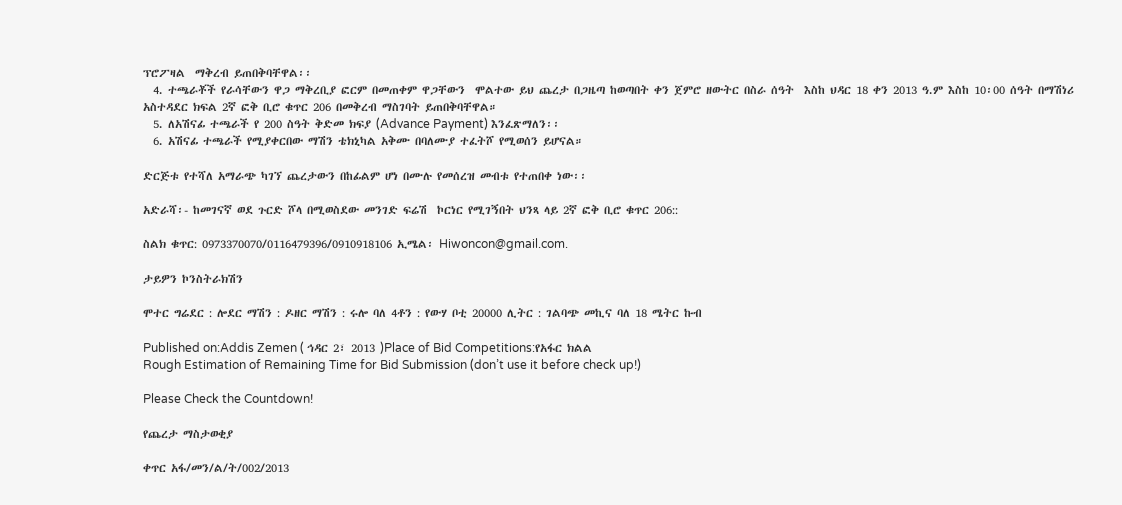ፕሮፖዛል  ማቅረብ ይጠበቅባቸዋል፡፡
  4. ተጫራቾች የራሳቸውን ዋጋ ማቅረቢያ ፎርም በመጠቀም ዋጋቸውን  ሞልተው ይህ ጨረታ በጋዜጣ ከወጣበት ቀን ጀምሮ ዘውትር በስራ ሰዓት  እስከ ህዳር 18 ቀን 2013 ዓ.ም እስከ 10፡00 ሰዓት በማሽነሪ አስተዳደር ክፍል 2ኛ ፎቅ ቢሮ ቁጥር 206 በመቅረብ ማስገባት ይጠበቅባቸዋል።
  5. ለአሽናፊ ተጫራች የ 200 ስዓት ቅድመ ክፍያ (Advance Payment) እንፈጽማለን፡፡
  6. አሽናፊ ተጫራች የሚያቀርበው ማሽን ቴክኒካል አቅሙ በባለሙያ ተፈትሾ የሚወሰን ይሆናል።

ድርጅቱ የተሻለ አማራጭ ካገኘ ጨረታውን በከፊልም ሆነ በሙሉ የመሰረዝ መብቱ የተጠበቀ ነው፡፡

አድራሻ፡- ከመገናኛ ወደ ጉርድ ሾላ በሚወስደው መንገድ ፍሬሽ  ኮርነር የሚገኝበት ህንጻ ላይ 2ኛ ፎቅ ቢሮ ቁጥር 206::

ስልክ ቁጥር: 0973370070/0116479396/0910918106 ኢሜል፡ Hiwoncon@gmail.com.

ታይዎን ኮንስትራክሽን

ሞተር ግሬደር : ሎደር ማሽን : ዶዘር ማሽን : ሩሎ ባለ 4ቶን : የውሃ ቦቲ 20000 ሊትር : ገልባጭ መኪና ባለ 18 ሜትር ኩብ

Published on:Addis Zemen ( ኅዳር 2፣ 2013 )Place of Bid Competitions:የአፋር ክልል
Rough Estimation of Remaining Time for Bid Submission (don’t use it before check up!)

Please Check the Countdown!

የጨረታ ማስታወቂያ

ቀጥር አፋ/መን/ል/ት/002/2013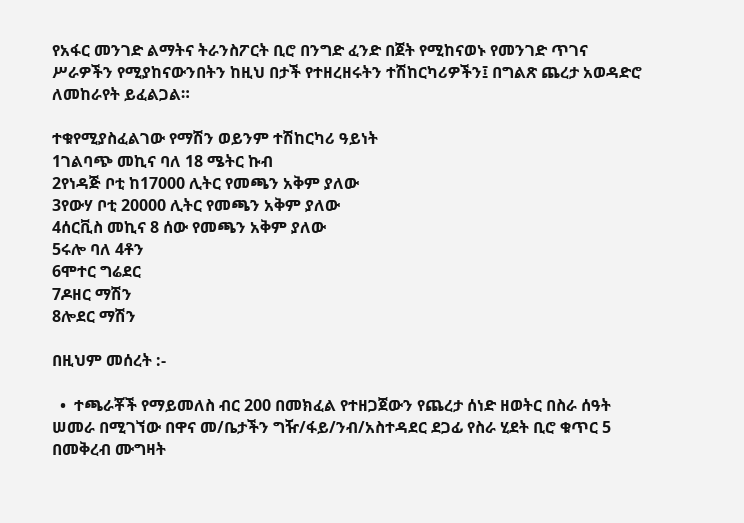የአፋር መንገድ ልማትና ትራንስፖርት ቢሮ በንግድ ፈንድ በጀት የሚከናወኑ የመንገድ ጥገና ሥራዎችን የሚያከናውንበትን ከዚህ በታች የተዘረዘሩትን ተሽከርካሪዎችን፤ በግልጽ ጨረታ አወዳድሮ ለመከራየት ይፈልጋል።

ተቁየሚያስፈልገው የማሽን ወይንም ተሽከርካሪ ዓይነት
1ገልባጭ መኪና ባለ 18 ሜትር ኩብ
2የነዳጅ ቦቲ ከ17000 ሊትር የመጫን አቅም ያለው
3የውሃ ቦቲ 20000 ሊትር የመጫን አቅም ያለው
4ሰርቪስ መኪና 8 ሰው የመጫን አቅም ያለው
5ሩሎ ባለ 4ቶን
6ሞተር ግሬደር
7ዶዘር ማሽን
8ሎደር ማሽን

በዚህም መሰረት :-

  •  ተጫራቾች የማይመለስ ብር 200 በመክፈል የተዘጋጀውን የጨረታ ሰነድ ዘወትር በስራ ሰዓት ሠመራ በሚገኘው በዋና መ/ቤታችን ግዥ/ፋይ/ንብ/አስተዳደር ደጋፊ የስራ ሂደት ቢሮ ቁጥር 5 በመቅረብ ሙግዛት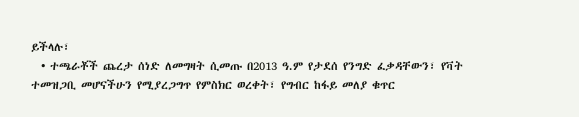ይችላሉ፣
  • ተጫራቾች ጨረታ ሰነድ ለመግዛት ሲመጡ በ2013 ዓ.ም የታደሰ የንግድ ፈቃዳቸውን፣ የቫት ተመዝጋቢ መሆናችሁን የሚያረጋግጥ የምስክር ወረቀት፣ የግብር ከፋይ መለያ ቁጥር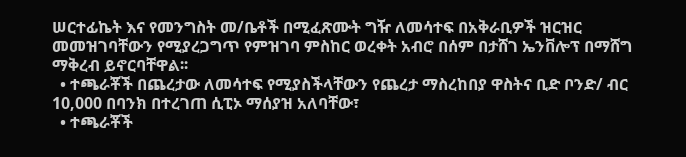ሠርተፊኬት እና የመንግስት መ/ቤቶች በሚፈጽሙት ግዥ ለመሳተፍ በአቅራቢዎች ዝርዝር መመዝገባቸውን የሚያረጋግጥ የምዝገባ ምስከር ወረቀት አብሮ በሰም በታሸገ ኤንቨሎፕ በማሸግ ማቅረብ ይኖርባቸዋል፡፡
  • ተጫራቾች በጨረታው ለመሳተፍ የሚያስችላቸውን የጨረታ ማስረከበያ ዋስትና ቢድ ቦንድ/ ብር 10,000 በባንክ በተረገጠ ሲፒኦ ማሰያዝ አለባቸው፣
  • ተጫራቾች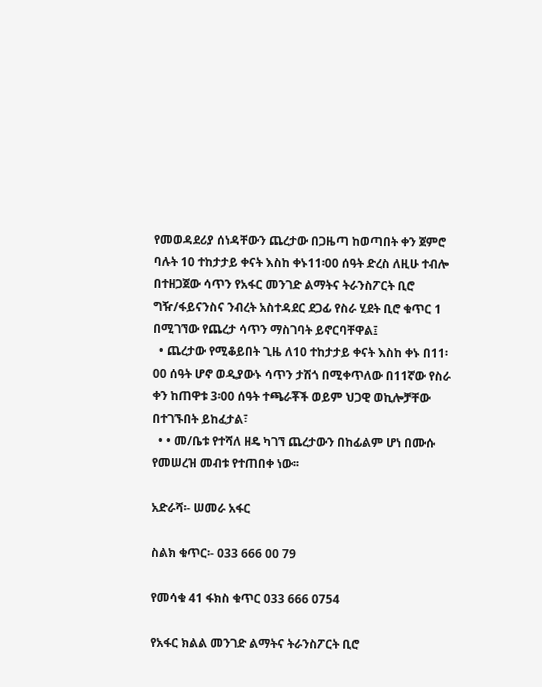የመወዳደሪያ ሰነዳቸውን ጨረታው በጋዜጣ ከወጣበት ቀን ጀምሮ ባሉት 10 ተከታታይ ቀናት እስከ ቀኑ11፡00 ሰዓት ድረስ ለዚሁ ተብሎ በተዘጋጀው ሳጥን የአፋር መንገድ ልማትና ትራንስፖርት ቢሮ ግዥ/ፋይናንስና ንብረት አስተዳደር ደጋፊ የስራ ሂደት ቢሮ ቁጥር 1 በሚገኘው የጨረታ ሳጥን ማስገባት ይኖርባቸዋል፤
  • ጨረታው የሚቆይበት ጊዜ ለ10 ተከታታይ ቀናት እስከ ቀኑ በ11፡00 ሰዓት ሆኖ ወዲያውኑ ሳጥን ታሽጎ በሚቀጥለው በ11ኛው የስራ ቀን ከጠዋቱ 3፡00 ሰዓት ተጫራቾች ወይም ህጋዊ ወኪሎቻቸው በተገኙበት ይከፈታል፣
  • • መ/ቤቱ የተሻለ ዘዴ ካገኘ ጨረታውን በከፊልም ሆነ በሙሱ የመሠረዝ መብቱ የተጠበቀ ነው፡፡

አድራሻ፡- ሠመራ አፋር

ስልክ ቁጥር፡- 033 666 00 79

የመሳቁ 41 ፋክስ ቁጥር 033 666 0754

የአፋር ክልል መንገድ ልማትና ትራንስፖርት ቢሮ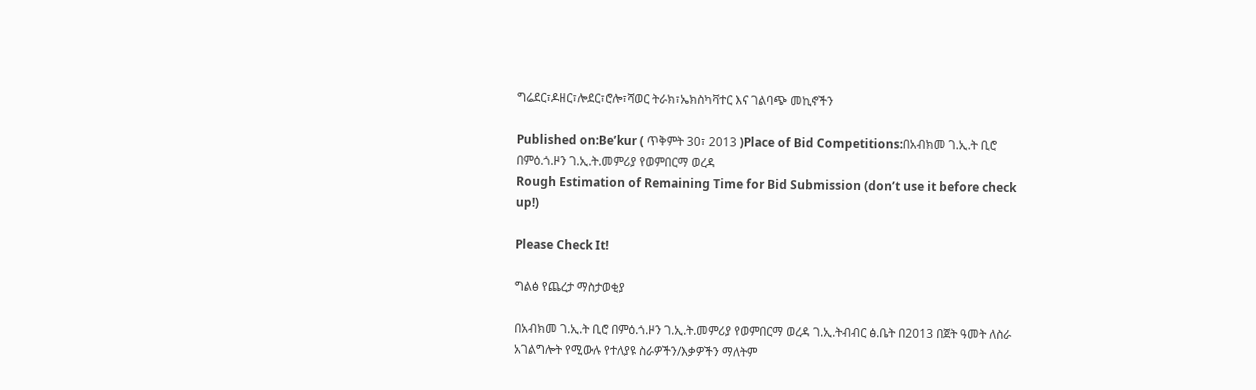ግሬደር፣ዶዘር፣ሎደር፣ሮሎ፣ሻወር ትራክ፣ኤክስካቫተር እና ገልባጭ መኪኖችን

Published on:Be’kur ( ጥቅምት 30፣ 2013 )Place of Bid Competitions:በአብክመ ገ.ኢ.ት ቢሮ በምዕ.ጎ.ዞን ገ.ኢ.ት.መምሪያ የወምበርማ ወረዳ
Rough Estimation of Remaining Time for Bid Submission (don’t use it before check up!)

Please Check It!

ግልፅ የጨረታ ማስታወቂያ

በአብክመ ገ.ኢ.ት ቢሮ በምዕ.ጎ.ዞን ገ.ኢ.ት.መምሪያ የወምበርማ ወረዳ ገ.ኢ.ትብብር ፅ.ቤት በ2013 በጀት ዓመት ለስራ አገልግሎት የሚውሉ የተለያዩ ስራዎችን/እቃዎችን ማለትም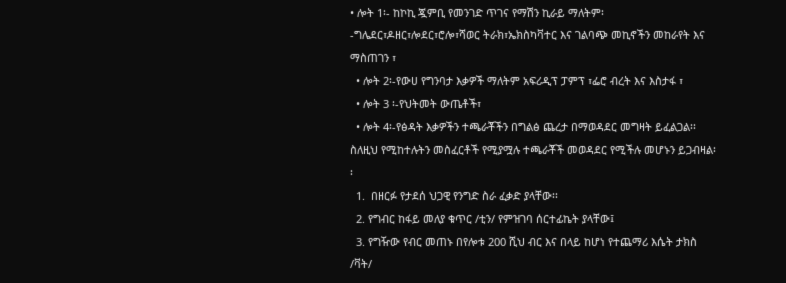• ሎት 1፡- ከኮኪ ጇምቢ የመንገድ ጥገና የማሽን ኪራይ ማለትም፡-ግሌደር፣ዶዘር፣ሎደር፣ሮሎ፣ሻወር ትራክ፣ኤክስካቫተር እና ገልባጭ መኪኖችን መከራየት እና ማስጠገን ፣
  • ሎት 2፡-የውሀ የግንባታ እቃዎች ማለትም አፍሪዲፕ ፓምፕ ፣ፌሮ ብረት እና እስታፋ ፣
  • ሎት 3 ፡-የህትመት ውጤቶች፣
  • ሎት 4፡-የፅዳት እቃዎችን ተጫራቾችን በግልፅ ጨረታ በማወዳደር መግዛት ይፈልጋል፡፡ ስለዚህ የሚከተሉትን መስፈርቶች የሚያሟሉ ተጫራቾች መወዳደር የሚችሉ መሆኑን ይጋብዛል፡፡
  1.  በዘርፉ የታደሰ ህጋዊ የንግድ ስራ ፈቃድ ያላቸው፡፡
  2. የግብር ከፋይ መለያ ቁጥር /ቲን/ የምዝገባ ሰርተፊኬት ያላቸው፤
  3. የግዥው የብር መጠኑ በየሎቱ 200 ሺህ ብር እና በላይ ከሆነ የተጨማሪ እሴት ታክስ /ቫት/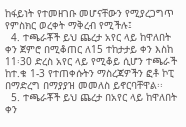ከፋይነት የተመዘገቡ መሆናቸውን የሚያረጋግጥ የምስክር ወረቀት ማቅረብ የሚችሉ፤
  4. ተጫራቾች ይህ ጨረታ አየር ላይ ከዋለበት ቀን ጀምሮ በሚቆጠር ለ15 ተከታታይ ቀን እስከ 11፡30 ድረስ አየር ላይ የሚቆይ ሲሆን ተጫራች ከተ.ቁ 1-3 የተጠቀሱትን ማስረጃዎችን ፎቶ ኮፒ በማድረግ በማያያዝ መመለስ ይኖርባቸዋል፡፡
  5. ተጫራቾች ይህ ጨረታ በአየር ላይ ከዋለበት ቀን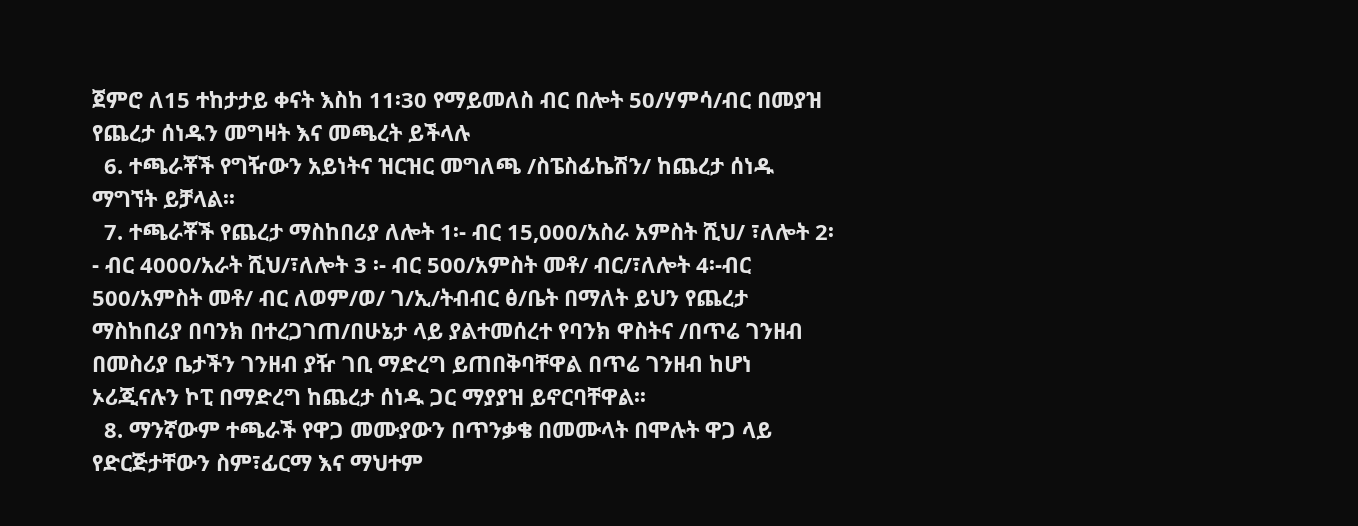ጀምሮ ለ15 ተከታታይ ቀናት እስከ 11፡30 የማይመለስ ብር በሎት 50/ሃምሳ/ብር በመያዝ የጨረታ ሰነዱን መግዛት እና መጫረት ይችላሉ
  6. ተጫራቾች የግዥውን አይነትና ዝርዝር መግለጫ /ስፔስፊኬሽን/ ከጨረታ ሰነዱ ማግኘት ይቻላል፡፡
  7. ተጫራቾች የጨረታ ማስከበሪያ ለሎት 1፡- ብር 15,000/አስራ አምስት ሺህ/ ፣ለሎት 2፡- ብር 4000/አራት ሺህ/፣ለሎት 3 ፡- ብር 500/አምስት መቶ/ ብር/፣ለሎት 4፡-ብር 500/አምስት መቶ/ ብር ለወም/ወ/ ገ/ኢ/ትብብር ፅ/ቤት በማለት ይህን የጨረታ ማስከበሪያ በባንክ በተረጋገጠ/በሁኔታ ላይ ያልተመሰረተ የባንክ ዋስትና /በጥሬ ገንዘብ በመስሪያ ቤታችን ገንዘብ ያዥ ገቢ ማድረግ ይጠበቅባቸዋል በጥሬ ገንዘብ ከሆነ ኦሪጂናሉን ኮፒ በማድረግ ከጨረታ ሰነዱ ጋር ማያያዝ ይኖርባቸዋል፡፡
  8. ማንኛውም ተጫራች የዋጋ መሙያውን በጥንቃቄ በመሙላት በሞሉት ዋጋ ላይ የድርጅታቸውን ስም፣ፊርማ እና ማህተም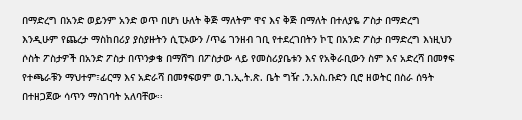በማድረግ በአንድ ወይንም አንድ ወጥ በሆነ ሁለት ቅጅ ማለትም ዋና እና ቅጅ በማለት በተለያዬ ፖስታ በማድረግ እንዲሁም የጨረታ ማስከበሪያ ያስያዙትን ሲፒኦውን /ጥሬ ገንዘብ ገቢ የተደረገበትን ኮፒ በአንድ ፖስታ በማድረግ እነዚህን ሶስት ፖስታዎች በአንድ ፖስታ በጥንቃቄ በማሸግ በፖስታው ላይ የመስሪያቤቱን እና የአቅራቢውን ስም እና አድረሻ በመፃፍ የተጫራቹን ማህተም፣ፊርማ እና አድራሻ በመፃፍወም ወ.ገ.ኢ.ት.ጽ. ቤት ግዥ .ን.አስ.ቡድን ቢሮ ዘወትር በስራ ሰዓት በተዘጋጀው ሳጥን ማስገባት አለባቸው፡፡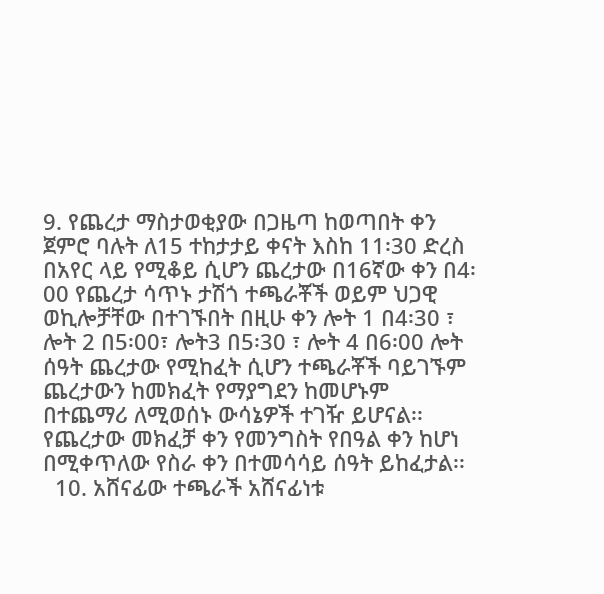9. የጨረታ ማስታወቂያው በጋዜጣ ከወጣበት ቀን ጀምሮ ባሉት ለ15 ተከታታይ ቀናት እስከ 11፡30 ድረስ በአየር ላይ የሚቆይ ሲሆን ጨረታው በ16ኛው ቀን በ4፡00 የጨረታ ሳጥኑ ታሽጎ ተጫራቾች ወይም ህጋዊ ወኪሎቻቸው በተገኙበት በዚሁ ቀን ሎት 1 በ4፡30 ፣ ሎት 2 በ5፡00፣ ሎት3 በ5፡30 ፣ ሎት 4 በ6፡00 ሎት ሰዓት ጨረታው የሚከፈት ሲሆን ተጫራቾች ባይገኙም ጨረታውን ከመክፈት የማያግደን ከመሆኑም በተጨማሪ ለሚወሰኑ ውሳኔዎች ተገዥ ይሆናል፡፡የጨረታው መክፈቻ ቀን የመንግስት የበዓል ቀን ከሆነ በሚቀጥለው የስራ ቀን በተመሳሳይ ሰዓት ይከፈታል፡፡
  10. አሸናፊው ተጫራች አሸናፊነቱ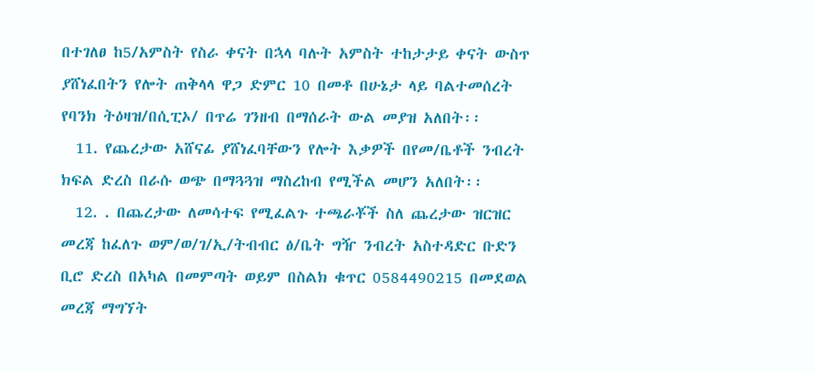በተገለፀ ከ5/አምስት የስራ ቀናት በኋላ ባሉት አምስት ተከታታይ ቀናት ውስጥ ያሸነፈበትን የሎት ጠቅላላ ዋጋ ድምር 10 በመቶ በሁኔታ ላይ ባልተመሰረት የባንክ ትዕዛዝ/በሲፒኦ/ በጥሬ ገንዘብ በማሰራት ውል መያዝ አለበት፡፡
  11. የጨረታው አሸናፊ ያሸነፈባቸውን የሎት እቃዎች በየመ/ቤቶች ንብረት ክፍል ድረስ በራሱ ወጭ በማጓጓዝ ማስረከብ የሚችል መሆን አለበት፡፡
  12. . በጨረታው ለመሳተፍ የሚፈልጉ ተጫራቾች ስለ ጨረታው ዝርዝር መረጃ ከፈለጉ ወም/ወ/ገ/ኢ/ትብብር ፅ/ቤት ግዥ ንብረት አስተዳድር ቡድን ቢሮ ድረስ በአካል በመምጣት ወይም በስልክ ቁጥር 0584490215 በመደወል መረጃ ማግኘት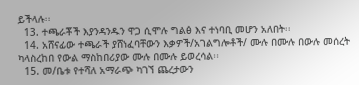ይችላሉ፡፡
  13. ተጫራቾች እያንዳንዱን ዋጋ ሲሞሉ ግልፅ እና ተነባቢ መሆን አለበት፡፡
  14. አሸናፊው ተጫራች ያሸነፈባቸውን እቃዎች/አገልግሎቶች/ ሙሉ በሙሉ በውሉ መሰረት ካላስረከበ የውል ማስከበሪያው ሙሉ በሙሉ ይወረሳል፡፡
  15. መ/ቤቱ የተሻለ አማራጭ ካገኘ ጨረታውን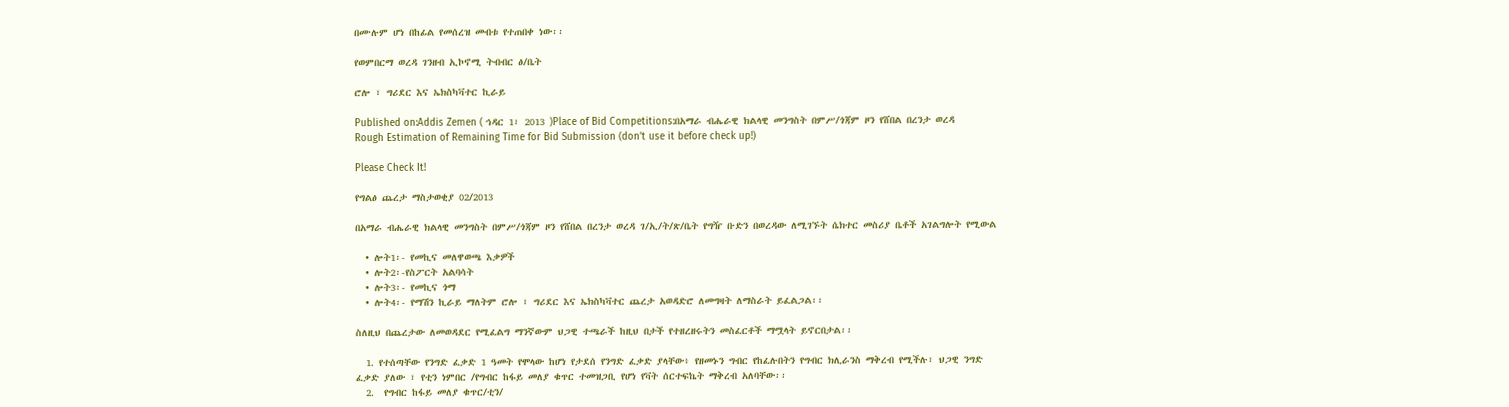በሙሉም ሆነ በከፊል የመሰረዝ መብቱ የተጠበቀ ነው፡፡

የወምበርማ ወረዳ ገንዘብ ኢኮኖሚ ትብብር ፅ/ቤት

ሮሎ ፣ ግሪደር እና ኤክስካቫተር ኪራይ

Published on:Addis Zemen ( ኅዳር 1፣ 2013 )Place of Bid Competitions:በአማራ ብሔራዊ ክልላዊ መንግስት በምሥ/ጎጃም ዞን የሸበል በረንታ ወረዳ
Rough Estimation of Remaining Time for Bid Submission (don’t use it before check up!)

Please Check It!

የግልፅ ጨረታ ማስታወቂያ 02/2013

በአማራ ብሔራዊ ክልላዊ መንግስት በምሥ/ጎጃም ዞን የሸበል በረንታ ወረዳ ገ/ኢ/ት/ጽ/ቤት የግዥ ቡድን በወረዳው ለሚገኙት ሴክተር መስሪያ ቤቶች አገልግሎት የሚውል

  • ሎት1፡- የመኪና መለዋወጫ እቃዎች
  • ሎት2፡-የስፖርት አልባሳት
  • ሎት3፡- የመኪና ጎማ
  • ሎት4፡- የማሽን ኪራይ ማለትም ሮሎ ፣ ግሪደር እና ኤክስካቫተር ጨረታ አወዳድሮ ለመግዛት ለማስራት ይፈልጋል፡፡

ስለዚህ በጨረታው ለመወዳደር የሚፈልግ ማንኛውም ህጋዊ ተጫራች ከዚህ በታች የተዘረዘሩትን መስፈርቶች ማሟላት ይኖርበታል፡፡

  1. የተሰጣቸው የንግድ ፈቃድ 1 ዓመት የሞላው ከሆነ የታደሰ የንግድ ፈቃድ ያላቸው፥ የዘመኑን ግብር የከፈሉበትን የግብር ክሊራንስ ማቅረብ የሚችሉ፣ ህጋዊ ንግድ ፈቃድ ያለው ፣ የቲን ነምበር /የግብር ከፋይ መለያ ቁጥር ተመዝጋቢ የሆነ የቫት ሰርተፍኬት ማቅረብ አለባቸው፡፡
  2.  የግብር ከፋይ መለያ ቁጥር/ቲን/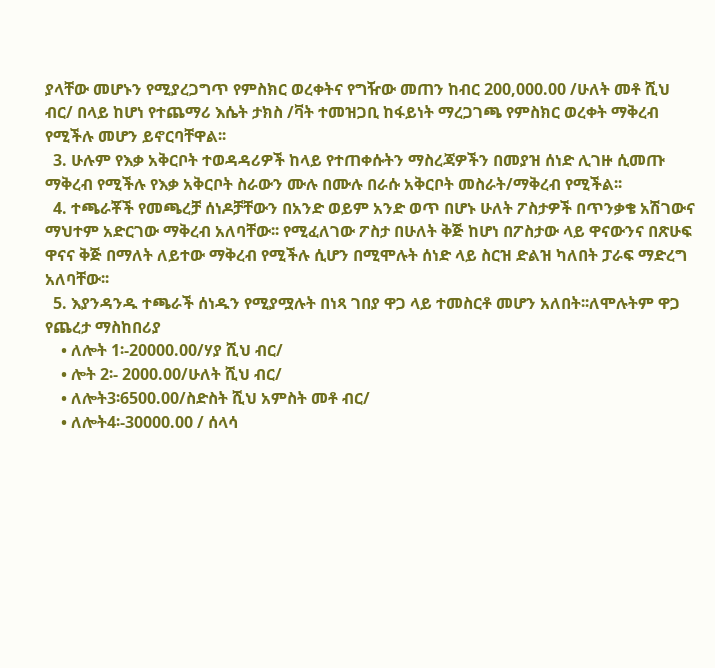ያላቸው መሆኑን የሚያረጋግጥ የምስክር ወረቀትና የግዥው መጠን ከብር 200,000.00 /ሁለት መቶ ሺህ ብር/ በላይ ከሆነ የተጨማሪ እሴት ታክስ /ቫት ተመዝጋቢ ከፋይነት ማረጋገጫ የምስክር ወረቀት ማቅረብ የሚችሉ መሆን ይኖርባቸዋል፡፡
  3. ሁሉም የእቃ አቅርቦት ተወዳዳሪዎች ከላይ የተጠቀሱትን ማስረጃዎችን በመያዝ ሰነድ ሊገዙ ሲመጡ ማቅረብ የሚችሉ የእቃ አቅርቦት ስራውን ሙሉ በሙሉ በራሱ አቅርቦት መስራት/ማቅረብ የሚችል፡፡
  4. ተጫራቾች የመጫረቻ ሰነዶቻቸውን በአንድ ወይም አንድ ወጥ በሆኑ ሁለት ፖስታዎች በጥንቃቄ አሽገውና ማህተም አድርገው ማቅረብ አለባቸው፡፡ የሚፈለገው ፖስታ በሁለት ቅጅ ከሆነ በፖስታው ላይ ዋናውንና በጽሁፍ ዋናና ቅጅ በማለት ለይተው ማቅረብ የሚችሉ ሲሆን በሚሞሉት ሰነድ ላይ ስርዝ ድልዝ ካለበት ፓራፍ ማድረግ አለባቸው፡፡
  5. እያንዳንዱ ተጫራች ሰነዱን የሚያሟሉት በነጻ ገበያ ዋጋ ላይ ተመስርቶ መሆን አለበት፡፡ለሞሉትም ዋጋ የጨረታ ማስከበሪያ
    • ለሎት 1፡-20000.00/ሃያ ሺህ ብር/
    • ሎት 2፡- 2000.00/ሁለት ሺህ ብር/
    • ለሎት3፡6500.00/ስድስት ሺህ አምስት መቶ ብር/
    • ለሎት4፡-30000.00 / ሰላሳ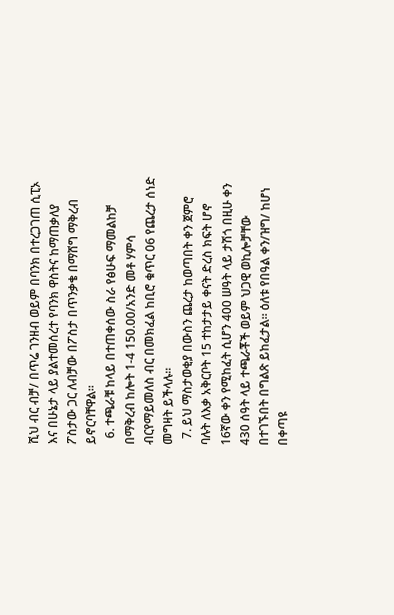ሺህ ብር ብቻ/ በጥሬ ገንዘብ ወይም በባንክ በተረጋገጠ ሲፒኦ እና በሁኔታ ላይ ያልተመሰረተ የባንክ ዋስትና ከማጠቃለያ ፖስታው ጋር ለብቻው በፖስታ በጥንቃቄ በማሸግ ማቅረብ ይኖርባቸዋል፡፡
  6. ተጫራቹ ከላይ በተጠቀሰው ስራ የፅሁፍ ማመልከቻ በማቅረብ ከሎት 1-4 150.00/አንድ መቶ ሃምሳ ብርየማይመለስ ብር በመክፈል ከቢሮ ቁጥር 06 የጨረታ ሰነድ መግዛት ይችላሉ፡፡
  7. ይህ ማስታወቂያ በውስን ጨረታ ከወጣበት ቀን ጀምሮ ባሉት ለእቃ አቅርቦት 15 ተከታታይ ቀናት ድረስ ክፍት ሆኖ 16ኛው ቀን የሚከፈት ሲሆን 400 ሠዓት ላይ ታሽጎ በዚሁ ቀን 430 ሰዓት ላይ ተጫራቾች ወይም ህጋዊ ወኪሎቻቸው በተገኙበት በግልጽ ይከፈታል። ዕለቱ የበዓል ቀን/ዝግ/ ከሆነ በቀጣዩ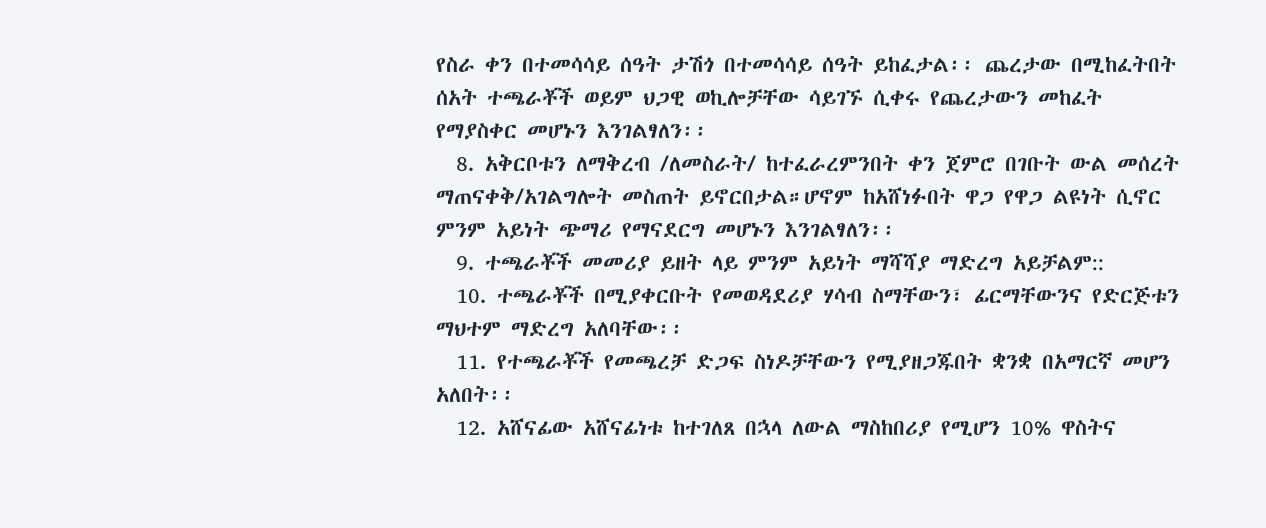የስራ ቀን በተመሳሳይ ሰዓት ታሽጎ በተመሳሳይ ሰዓት ይከፈታል፡፡ ጨረታው በሚከፈትበት ሰአት ተጫራቾች ወይም ህጋዊ ወኪሎቻቸው ሳይገኙ ሲቀሩ የጨረታውን መከፈት የማያስቀር መሆኑን እንገልፃለን፡፡
  8. አቅርቦቱን ለማቅረብ /ለመስራት/ ከተፈራረምንበት ቀን ጀምሮ በገቡት ውል መሰረት ማጠናቀቅ/አገልግሎት መስጠት ይኖርበታል።ሆኖም ከአሸነፉበት ዋጋ የዋጋ ልዩነት ሲኖር ምንም አይነት ጭማሪ የማናደርግ መሆኑን እንገልፃለን፡፡
  9. ተጫራቾች መመሪያ ይዘት ላይ ምንም አይነት ማሻሻያ ማድረግ አይቻልም::
  10. ተጫራቾች በሚያቀርቡት የመወዳደሪያ ሃሳብ ስማቸውን፣ ፊርማቸውንና የድርጅቱን ማህተም ማድረግ አለባቸው፡፡
  11. የተጫራቾች የመጫረቻ ድጋፍ ስነዶቻቸውን የሚያዘጋጁበት ቋንቋ በአማርኛ መሆን አለበት፡፡
  12. አሸናፊው አሸናፊነቱ ከተገለጸ በኋላ ለውል ማስከበሪያ የሚሆን 10% ዋስትና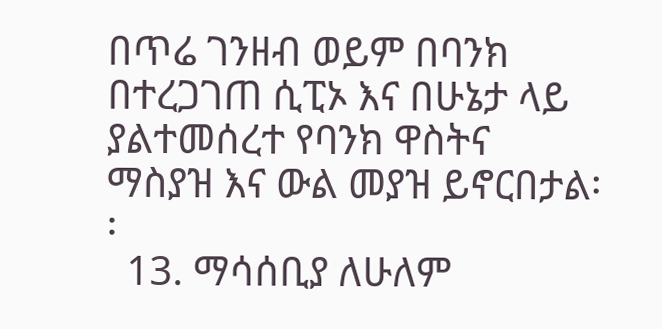በጥሬ ገንዘብ ወይም በባንክ በተረጋገጠ ሲፒኦ እና በሁኔታ ላይ ያልተመሰረተ የባንክ ዋስትና ማስያዝ እና ውል መያዝ ይኖርበታል፡፡
  13. ማሳሰቢያ ለሁለም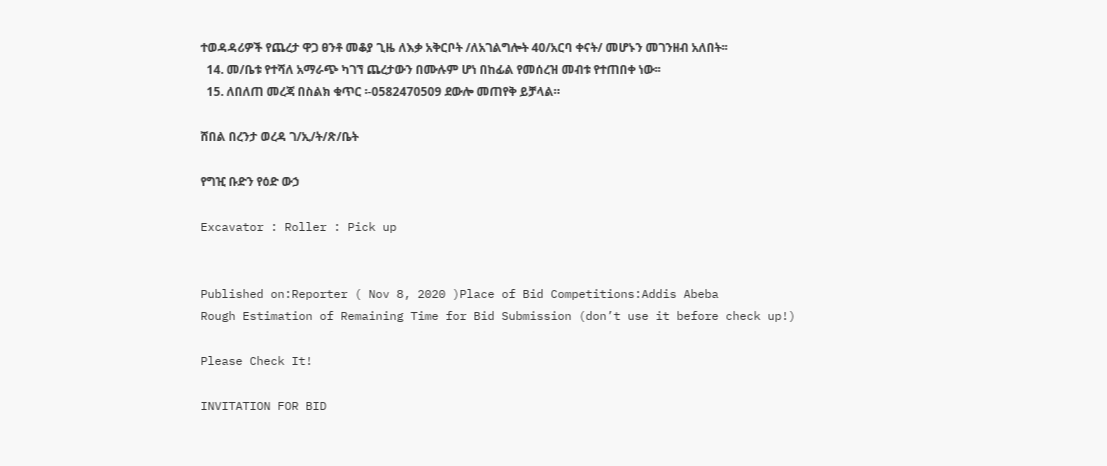ተወዳዳሪዎች የጨረታ ዋጋ ፀንቶ መቆያ ጊዜ ለእቃ አቅርቦት /ለአገልግሎት 40/አርባ ቀናት/ መሆኑን መገንዘብ አለበት፡፡
  14. መ/ቤቱ የተሻለ አማራጭ ካገኘ ጨረታውን በሙሉም ሆነ በከፊል የመሰረዝ መብቱ የተጠበቀ ነው፡፡
  15. ለበለጠ መረጃ በስልክ ቁጥር ፡-0582470509 ደውሎ መጠየቅ ይቻላል።

ሸበል በረንታ ወረዳ ገ/ኢ/ት/ጽ/ቤት

የግዢ ቡድን የዕድ ውኃ

Excavator : Roller : Pick up


Published on:Reporter ( Nov 8, 2020 )Place of Bid Competitions:Addis Abeba
Rough Estimation of Remaining Time for Bid Submission (don’t use it before check up!)

Please Check It!

INVITATION FOR BID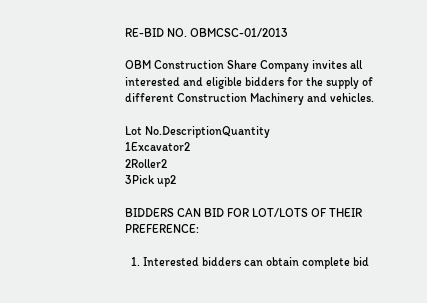RE-BID NO. OBMCSC-01/2013

OBM Construction Share Company invites all interested and eligible bidders for the supply of different Construction Machinery and vehicles.

Lot No.DescriptionQuantity
1Excavator2
2Roller2
3Pick up2

BIDDERS CAN BID FOR LOT/LOTS OF THEIR PREFERENCE:

  1. Interested bidders can obtain complete bid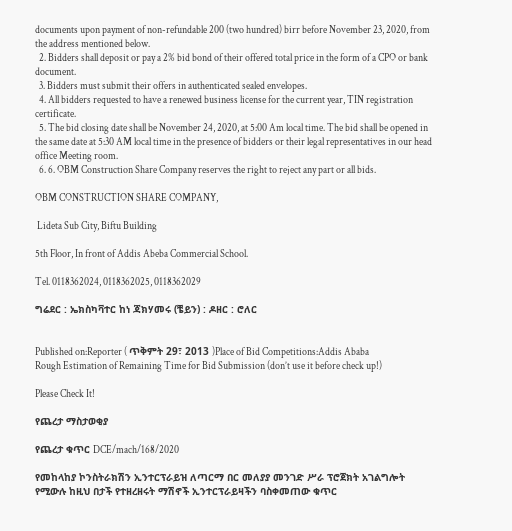documents upon payment of non-refundable 200 (two hundred) birr before November 23, 2020, from the address mentioned below.
  2. Bidders shall deposit or pay a 2% bid bond of their offered total price in the form of a CPO or bank document.
  3. Bidders must submit their offers in authenticated sealed envelopes.
  4. All bidders requested to have a renewed business license for the current year, TIN registration certificate.
  5. The bid closing date shall be November 24, 2020, at 5:00 Am local time. The bid shall be opened in the same date at 5:30 AM local time in the presence of bidders or their legal representatives in our head office Meeting room.
  6. 6. OBM Construction Share Company reserves the right to reject any part or all bids.

OBM CONSTRUCTION SHARE COMPANY,

 Lideta Sub City, Biftu Building

5th Floor, In front of Addis Abeba Commercial School.

Tel. 0118362024, 0118362025, 0118362029

ግሬደር : ኤክስካቫተር ከነ ጃክሃመሩ (ቼይን) : ዶዘር : ሮለር


Published on:Reporter ( ጥቅምት 29፣ 2013 )Place of Bid Competitions:Addis Ababa
Rough Estimation of Remaining Time for Bid Submission (don’t use it before check up!)

Please Check It!

የጨረታ ማስታወቂያ

የጨረታ ቁጥር DCE/mach/168/2020

የመከላከያ ኮንስትራክሽን ኢንተርፕራይዝ ለጣርማ በር መለያያ መንገድ ሥራ ፕሮጀክት አገልግሎት የሚውሉ ከዚህ በታች የተዘረዘሩት ማሽኖች ኢንተርፕራይዛችን ባስቀመጠው ቁጥር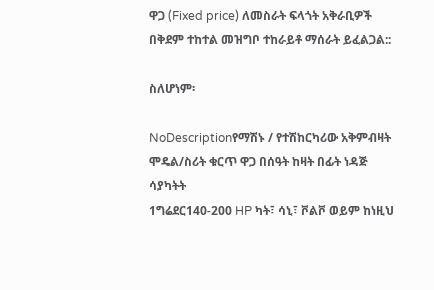ዋጋ (Fixed price) ለመስራት ፍላጎት አቅራቢዎች በቅደም ተከተል መዝግቦ ተከራይቶ ማሰራት ይፈልጋል::

ስለሆነም፡

NoDescriptionየማሽኑ / የተሽከርካሪው አቅምብዛት ሞዴል/ስሪት ቁርጥ ዋጋ በሰዓት ከዛት በፊት ነዳጅ ሳያካትት
1ግሬደር140-200 HP ካት፣ ሳኒ፣ ቮልቮ ወይም ከነዚህ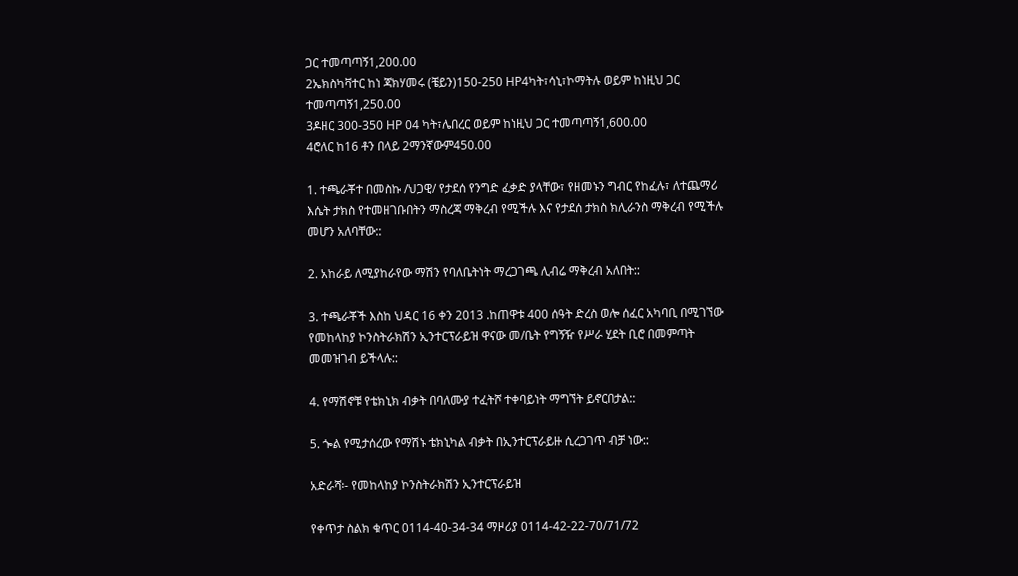ጋር ተመጣጣኝ1,200.00
2ኤክስካቫተር ከነ ጃክሃመሩ (ቼይን)150-250 HP4ካት፣ሳኒ፣ኮማትሉ ወይም ከነዚህ ጋር ተመጣጣኝ1,250.00
3ዶዘር 300-350 HP 04 ካት፣ሌበረር ወይም ከነዚህ ጋር ተመጣጣኝ1,600.00
4ሮለር ከ16 ቶን በላይ 2ማንኛውም450.00

1. ተጫራቾተ በመስኩ /ህጋዊ/ የታደሰ የንግድ ፈቃድ ያላቸው፣ የዘመኑን ግብር የከፈሉ፣ ለተጨማሪ እሴት ታክስ የተመዘገቡበትን ማስረጃ ማቅረብ የሚችሉ እና የታደሰ ታክስ ክሊራንስ ማቅረብ የሚችሉ መሆን አለባቸው::

2. አከራይ ለሚያከራየው ማሽን የባለቤትነት ማረጋገጫ ሊብሬ ማቅረብ አለበት::

3. ተጫራቾች እስከ ህዳር 16 ቀን 2013 .ከጠዋቱ 400 ሰዓት ድረስ ወሎ ሰፈር አካባቢ በሚገኘው የመከላከያ ኮንስትራክሽን ኢንተርፕራይዝ ዋናው መ/ቤት የግኝዥ የሥራ ሂደት ቢሮ በመምጣት መመዝገብ ይችላሉ::

4. የማሽኖቹ የቴክኒክ ብቃት በባለሙያ ተፈትሾ ተቀባይነት ማግኘት ይኖርበታል::

5. ጐል የሚታሰረው የማሽኑ ቴክኒካል ብቃት በኢንተርፕራይዙ ሲረጋገጥ ብቻ ነው::

አድራሻ፡- የመከላከያ ኮንስትራክሽን ኢንተርፕራይዝ

የቀጥታ ስልክ ቁጥር 0114-40-34-34 ማዞሪያ 0114-42-22-70/71/72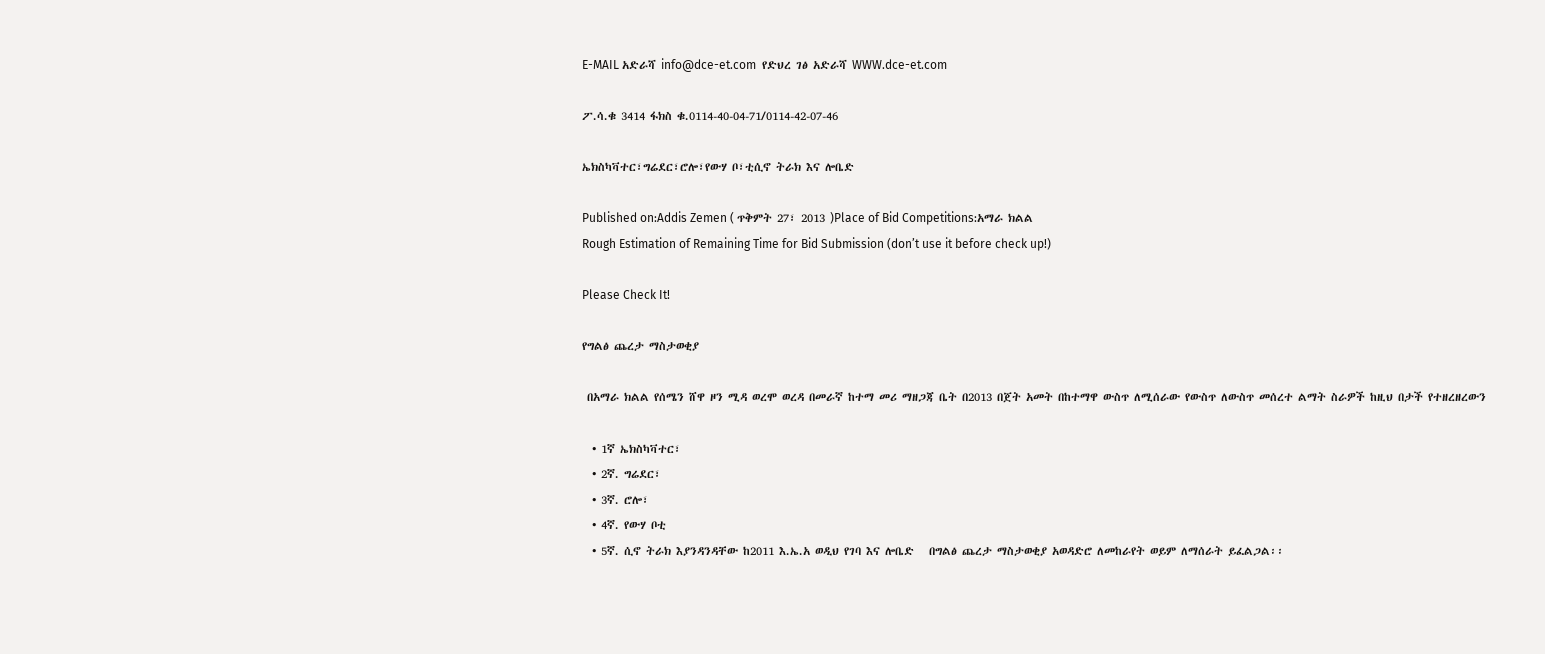E-MAIL አድራሻ info@dce-et.com  የድህረ ገፅ አድራሻ WWW.dce-et.com

ፖ.ሳ.ቁ 3414 ፋክስ ቁ.0114-40-04-71/0114-42-07-46

ኤክስካቫተር፣ግሬደር፣ሮሎ፣የውሃ ቦ፣ቲሲኖ ትራክ እና ሎቤድ

Published on:Addis Zemen ( ጥቅምት 27፣ 2013 )Place of Bid Competitions:አማራ ክልል
Rough Estimation of Remaining Time for Bid Submission (don’t use it before check up!)

Please Check It!

የግልፅ ጨረታ ማስታወቂያ

 በአማራ ክልል የሰሜን ሸዋ ዞን ሚዳ ወረሞ ወረዳ በመራኛ ከተማ መሪ ማዘጋጃ ቤት በ2013 በጀት አመት በከተማዋ ውስጥ ለሚሰራው የውስጥ ለውስጥ መሰረተ ልማት ስራዎች ከዚህ በታች የተዘረዘረውን

  • 1ኛ ኤክስካቫተር፣
  • 2ኛ. ግሬደር፣
  • 3ኛ. ሮሎ፣
  • 4ኛ. የውሃ ቦቲ
  • 5ኛ. ሲኖ ትራክ እያንዳንዳቸው ከ2011 እ.ኤ.አ ወዲህ የገባ እና ሎቤድ   በግልፅ ጨረታ ማስታወቂያ አወዳድሮ ለመከራየት ወይም ለማሰራት ይፈልጋል፡፡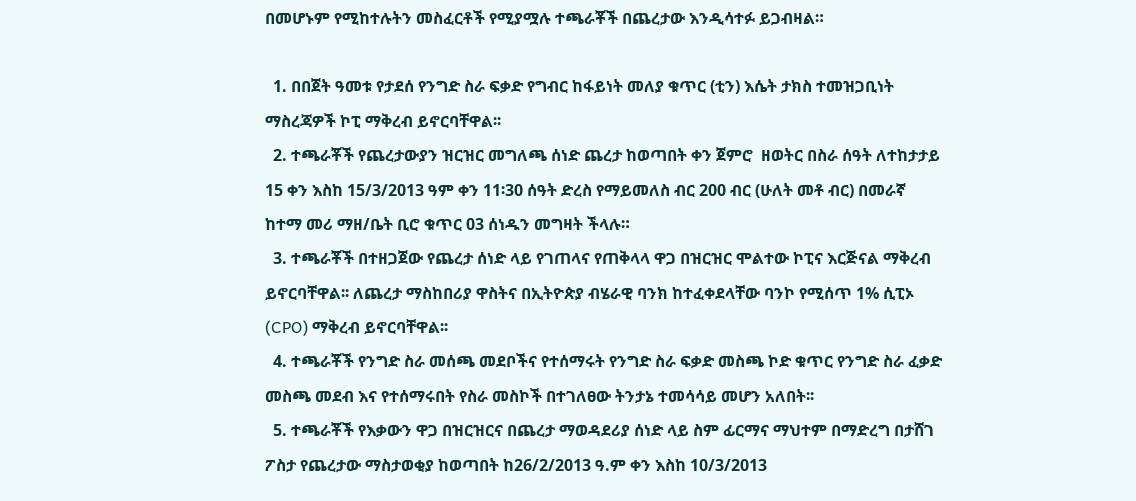በመሆኑም የሚከተሉትን መስፈርቶች የሚያሟሉ ተጫራቾች በጨረታው እንዲሳተፉ ይጋብዛል።

  1. በበጀት ዓመቱ የታደሰ የንግድ ስራ ፍቃድ የግብር ከፋይነት መለያ ቁጥር (ቲን) እሴት ታክስ ተመዝጋቢነት ማስረጃዎች ኮፒ ማቅረብ ይኖርባቸዋል፡፡
  2. ተጫራቾች የጨረታውያን ዝርዝር መግለጫ ሰነድ ጨረታ ከወጣበት ቀን ጀምሮ  ዘወትር በስራ ሰዓት ለተከታታይ 15 ቀን እስከ 15/3/2013 ዓም ቀን 11፡30 ሰዓት ድረስ የማይመለስ ብር 200 ብር (ሁለት መቶ ብር) በመራኛ ከተማ መሪ ማዘ/ቤት ቢሮ ቁጥር 03 ሰነዱን መግዛት ችላሉ።
  3. ተጫራቾች በተዘጋጀው የጨረታ ሰነድ ላይ የገጠላና የጠቅላላ ዋጋ በዝርዝር ሞልተው ኮፒና እርጅናል ማቅረብ ይኖርባቸዋል፡፡ ለጨረታ ማስከበሪያ ዋስትና በኢትዮጵያ ብሄራዊ ባንክ ከተፈቀደላቸው ባንኮ የሚሰጥ 1% ሲፒኦ (CPO) ማቅረብ ይኖርባቸዋል፡፡
  4. ተጫራቾች የንግድ ስራ መሰጫ መደቦችና የተሰማሩት የንግድ ስራ ፍቃድ መስጫ ኮድ ቁጥር የንግድ ስራ ፈቃድ መስጫ መደብ እና የተሰማሩበት የስራ መስኮች በተገለፀው ትንታኔ ተመሳሳይ መሆን አለበት፡፡
  5. ተጫራቾች የእቃውን ዋጋ በዝርዝርና በጨረታ ማወዳደሪያ ሰነድ ላይ ስም ፊርማና ማህተም በማድረግ በታሸገ ፖስታ የጨረታው ማስታወቂያ ከወጣበት ከ26/2/2013 ዓ.ም ቀን እስከ 10/3/2013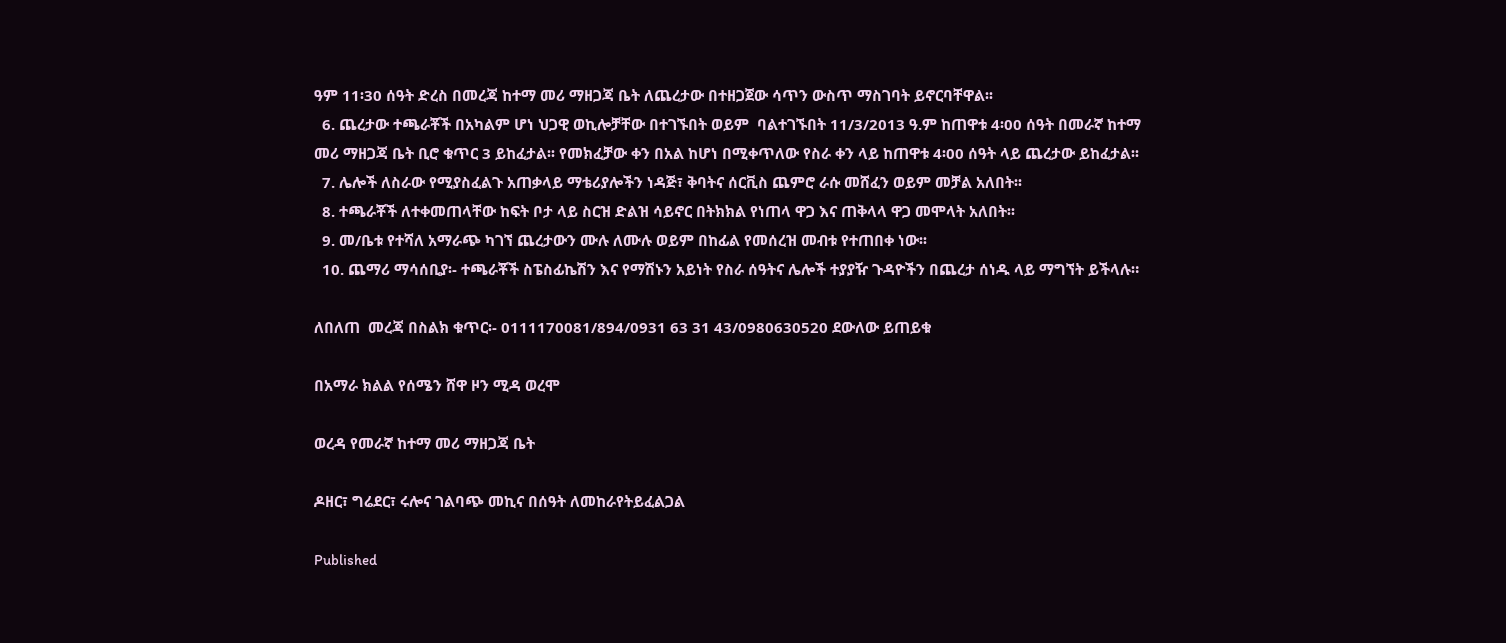ዓም 11፡30 ሰዓት ድረስ በመረጃ ከተማ መሪ ማዘጋጃ ቤት ለጨረታው በተዘጋጀው ሳጥን ውስጥ ማስገባት ይኖርባቸዋል፡፡
  6. ጨረታው ተጫራቾች በአካልም ሆነ ህጋዊ ወኪሎቻቸው በተገኙበት ወይም  ባልተገኙበት 11/3/2013 ዓ.ም ከጠዋቱ 4፡00 ሰዓት በመራኛ ከተማ መሪ ማዘጋጃ ቤት ቢሮ ቁጥር 3 ይከፈታል፡፡ የመክፈቻው ቀን በአል ከሆነ በሚቀጥለው የስራ ቀን ላይ ከጠዋቱ 4፡00 ሰዓት ላይ ጨረታው ይከፈታል፡፡
  7. ሌሎች ለስራው የሚያስፈልጉ አጠቃላይ ማቴሪያሎችን ነዳጅ፣ ቅባትና ሰርቪስ ጨምሮ ራሱ መሸፈን ወይም መቻል አለበት፡፡
  8. ተጫራቾች ለተቀመጠላቸው ከፍት ቦታ ላይ ስርዝ ድልዝ ሳይኖር በትክክል የነጠላ ዋጋ እና ጠቅላላ ዋጋ መሞላት አለበት፡፡
  9. መ/ቤቱ የተሻለ አማራጭ ካገኘ ጨረታውን ሙሉ ለሙሉ ወይም በከፊል የመሰረዝ መብቱ የተጠበቀ ነው፡፡
  10. ጨማሪ ማሳሰቢያ፡- ተጫራቾች ስፔስፊኬሽን እና የማሽኑን አይነት የስራ ሰዓትና ሌሎች ተያያዥ ጉዳዮችን በጨረታ ሰነዱ ላይ ማግኘት ይችላሉ።

ለበለጠ  መረጃ በስልክ ቁጥር፡- 0111170081/894/0931 63 31 43/0980630520 ደውለው ይጠይቁ

በአማራ ክልል የሰሜን ሸዋ ዞን ሚዳ ወረሞ

ወረዳ የመራኛ ከተማ መሪ ማዘጋጃ ቤት

ዶዘር፣ ግሬደር፣ ሩሎና ገልባጭ መኪና በሰዓት ለመከራየትይፈልጋል

Published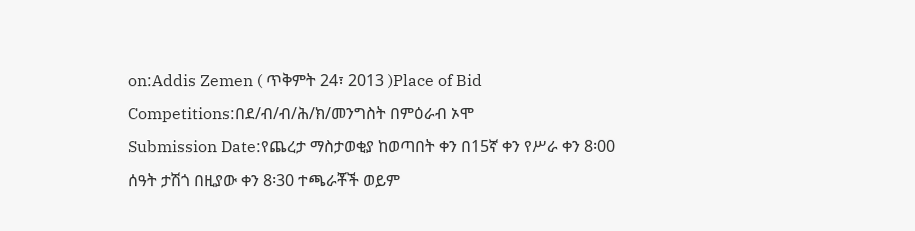on:Addis Zemen ( ጥቅምት 24፣ 2013 )Place of Bid Competitions:በደ/ብ/ብ/ሕ/ክ/መንግስት በምዕራብ ኦሞ
Submission Date:የጨረታ ማስታወቂያ ከወጣበት ቀን በ15ኛ ቀን የሥራ ቀን 8፡00 ሰዓት ታሽጎ በዚያው ቀን 8፡30 ተጫራቾች ወይም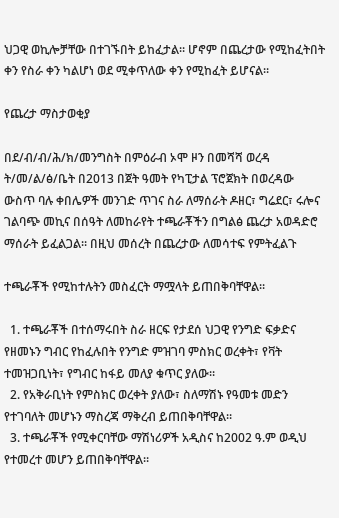ህጋዊ ወኪሎቻቸው በተገኙበት ይከፈታል። ሆኖም በጨረታው የሚከፈትበት ቀን የስራ ቀን ካልሆነ ወደ ሚቀጥለው ቀን የሚከፈት ይሆናል።

የጨረታ ማስታወቂያ

በደ/ብ/ብ/ሕ/ክ/መንግስት በምዕራብ ኦሞ ዞን በመሻሻ ወረዳ ት/መ/ል/ፅ/ቤት በ2013 በጀት ዓመት የካፒታል ፕሮጀክት በወረዳው ውስጥ ባሉ ቀበሌዎች መንገድ ጥገና ስራ ለማሰራት ዶዘር፣ ግሬደር፣ ሩሎና ገልባጭ መኪና በሰዓት ለመከራየት ተጫራቾችን በግልፅ ጨረታ አወዳድሮ ማሰራት ይፈልጋል። በዚህ መሰረት በጨረታው ለመሳተፍ የምትፈልጉ

ተጫራቾች የሚከተሉትን መስፈርት ማሟላት ይጠበቅባቸዋል።

  1. ተጫራቾች በተሰማሩበት ስራ ዘርፍ የታደሰ ህጋዊ የንግድ ፍቃድና የዘመኑን ግብር የከፈሉበት የንግድ ምዝገባ ምስክር ወረቀት፣ የቫት ተመዝጋቢነት፣ የግብር ከፋይ መለያ ቁጥር ያለው።
  2. የአቅራቢነት የምስክር ወረቀት ያለው፣ ስለማሽኑ የዓመቱ መድን የተገባለት መሆኑን ማስረጃ ማቅረብ ይጠበቅባቸዋል።
  3. ተጫራቾች የሚቀርባቸው ማሽነሪዎች አዲስና ከ2002 ዓ.ም ወዲህ የተመረተ መሆን ይጠበቅባቸዋል።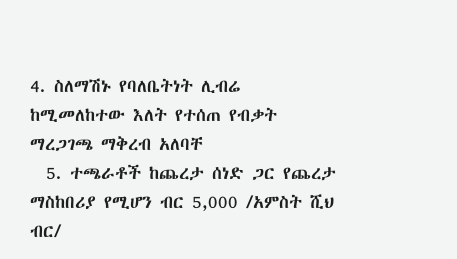4. ስለማሽኑ የባለቤትነት ሊብሬ ከሚመለከተው እለት የተሰጠ የብቃት ማረጋገጫ ማቅረብ አለባቸ
  5. ተጫራቶች ከጨረታ ሰነድ ጋር የጨረታ ማስከበሪያ የሚሆን ብር 5,000 /አምስት ሺህ ብር/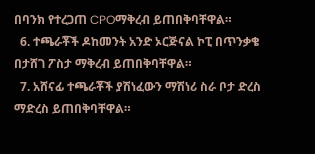በባንክ የተረጋጠ CPOማቅረብ ይጠበቅባቸዋል።
  6. ተጫራቾች ዶከመንት አንድ ኦርጅናል ኮፒ በጥንቃቄ በታሸገ ፖስታ ማቅረብ ይጠበቅባቸዋል።
  7. አሸናፊ ተጫራቾች ያሽነፈውን ማሽነሪ ስራ ቦታ ድረስ ማድረስ ይጠበቅባቸዋል።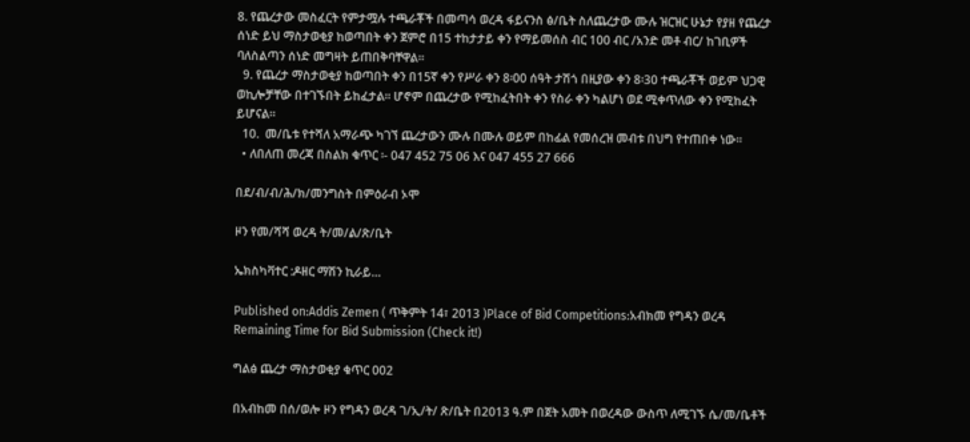8. የጨረታው መስፈርት የምታሟሉ ተጫራቾች በመጣሳ ወረዳ ፋይናንስ ፅ/ቤት ስለጨረታው ሙሉ ዝርዝር ሁኔታ የያዘ የጨረታ ሰነድ ይህ ማስታወቂያ ከወጣበት ቀን ጀምሮ በ15 ተከታታይ ቀን የማይመሰስ ብር 100 ብር /አንድ መቶ ብር/ ከገቢዎች ባለስልጣን ሰነድ መግዛት ይጠበቅባቸዋል።
  9. የጨረታ ማስታወቂያ ከወጣበት ቀን በ15ኛ ቀን የሥራ ቀን 8፡00 ሰዓት ታሽጎ በዚያው ቀን 8፡30 ተጫራቾች ወይም ህጋዊ ወኪሎቻቸው በተገኙበት ይከፈታል። ሆኖም በጨረታው የሚከፈትበት ቀን የስራ ቀን ካልሆነ ወደ ሚቀጥለው ቀን የሚከፈት ይሆናል።
  10.  መ/ቤቱ የተሻለ አማራጭ ካገኘ ጨረታውን ሙሉ በሙሉ ወይም በከፊል የመሰረዝ መብቱ በህግ የተጠበቀ ነው፡፡
  • ለበለጠ መረጃ በስልክ ቁጥር ፡- 047 452 75 06 እና 047 455 27 666

በደ/ብ/ብ/ሕ/ክ/መንግስት በምዕራብ ኦሞ

ዞን የመ/ሻሻ ወረዳ ት/መ/ል/ጽ/ቤት

ኤክስካቫተር :ዶዘር ማሽን ኪራይ…

Published on:Addis Zemen ( ጥቅምት 14፣ 2013 )Place of Bid Competitions:አብክመ የግዳን ወረዳ
Remaining Time for Bid Submission (Check it!)

ግልፅ ጨረታ ማስታወቂያ ቁጥር 002

በአብከመ በሰ/ወሎ ዞን የግዳን ወረዳ ገ/ኢ/ት/ ጽ/ቤት በ2013 ዓ.ም በጀት አመት በወረዳው ውስጥ ለሚገኙ ሴ/መ/ቤቶች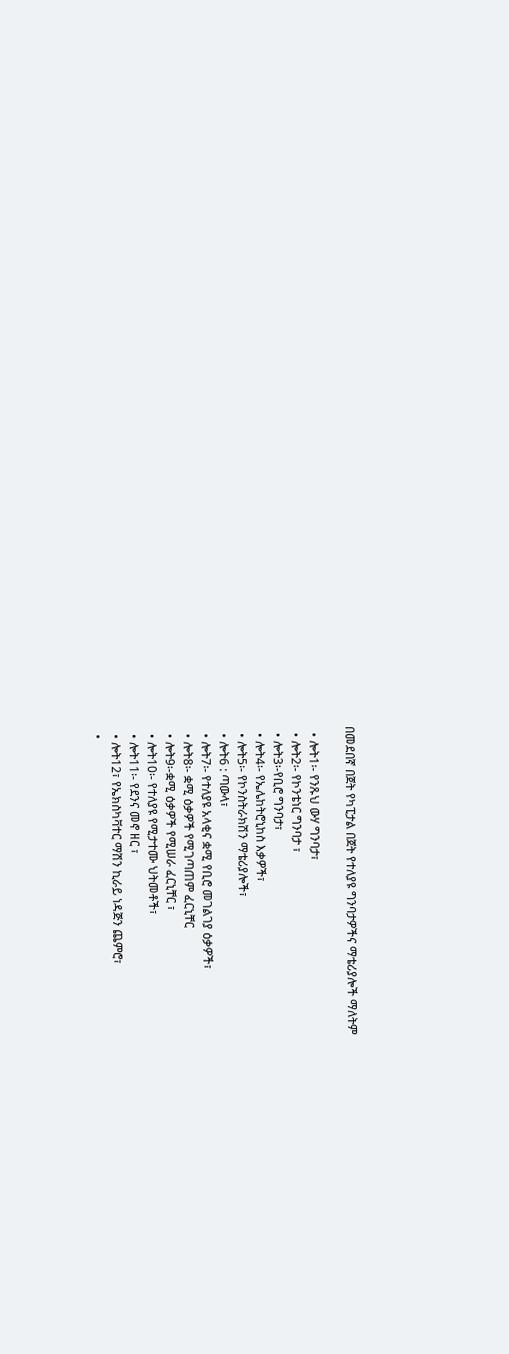በመደበኛ በጀት የካፒታል በጀት የተለያዩ ግንባታዎችና ማቴሪያሎች ማለትም

  • ሎት1፡- የንጹህ ውሃ ግንባታ፣
  • ሎት2፡- የኮንቴነር ግንባታ ፣
  • ሎት3፡-የቢሮ ግንባታ፣
  • ሎት4፡- የኤሌከትሮኒከስ እቃዎች፣
  • ሎት5፡- የኮንስትራክሽን ማቴሪያሎች፣
  • ሎት6 : ጣውላ፣
  • ሎት7፡- የተለያዩ አላቂና ቋሚ የቢሮ መገልገያ ዕቃዎች፣
  • ሎት8፡- ቋሚ ዕቃዎች የሚገጣጠም ፈርኒቸር
  • ሎት9፡-ቋሚ ዕቃዎች የሚሠራ ፈርኒቸር ፣
  • ሎት10፡- የተለያዩ የሚታተሙ ህትመቶች፣
  • ሎት11፡- የደንና መኖ ዘር ፣
  • ሎት12፣ የኤክስካቫተር ማሽን ኪራይ ነዳጅን ጨምሮ፣
  •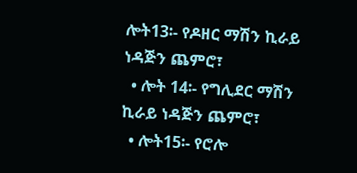ሎት13፡- የዶዘር ማሽን ኪራይ ነዳጅን ጨምሮ፣
  • ሎት 14፡- የግሊደር ማሽን ኪራይ ነዳጅን ጨምሮ፣
  • ሎት15፡- የሮሎ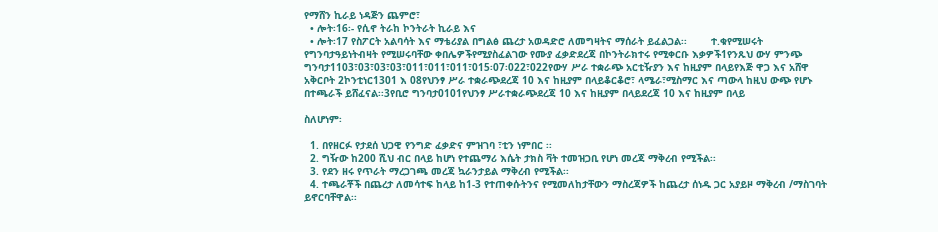የማሸን ኪራይ ነዳጅን ጨምሮ፣
  • ሎት፡16፡- የሲኖ ትራከ ኮንትራት ኪራይ እና
  • ሎት፡17 የስፖርት አልባሳት እና ማቴሪያል በግልፅ ጨረታ አወዳድሮ ለመግዛትና ማሰራት ይፈልጋል፡፡        ተ.ቁየሚሠሩት የግንባታዓይነትብዛት የሚሠሩባቸው ቀበሌዎችየሚያስፈልገው የሙያ ፈቃድደረጃ በኮንትራክተሩ የሚቀርቡ እቃዎች1የንጹህ ውሃ ምንጭ ግንባታ1103፣03፣03፣03፣011፣011፣011፣015፡07፡022፣022የውሃ ሥራ ተቋራጭ አርቲዥያን እና ከዚያም በላይየእጅ ዋጋ እና አሸዋ አቅርቦት 2ኮንቲነር1301 እ 08የህንፃ ሥራ ተቋራጭደረጃ 10 እና ከዚያም በላይቆርቆሮ፣ ላሜራ፣ሚስማር እና ጣውላ ከዚህ ውጭ የሆኑ በተጫራች ይሸፈናል፡፡3የቢሮ ግንባታ0101የህንፃ ሥራተቋራጭደረጃ 10 እና ከዚያም በላይደረጃ 10 እና ከዚያም በላይ

ስለሆነም፡

  1. በየዘርፉ የታደሰ ህጋዊ የንግድ ፈቃድና ምዝገባ ፣ቲን ነምበር ፡፡
  2. ግዥው ከ200 ሺህ ብር በላይ ከሆነ የተጨማሪ እሴት ታክስ ቫት ተመዝጋቢ የሆነ መረጃ ማቅረብ የሚችል፡፡
  3. የደን ዘሩ የጥራት ማረጋገጫ መረጃ ኳራንታይል ማቅረብ የሚችል፡፡
  4. ተጫራቾች በጨረታ ለመሳተፍ ከላይ ከ1-3 የተጠቀሱትንና የሚመለከታቸውን ማስረጃዎች ከጨረታ ሰነዱ ጋር አያይዞ ማቅረብ /ማስገባት ይኖርባቸዋል፡፡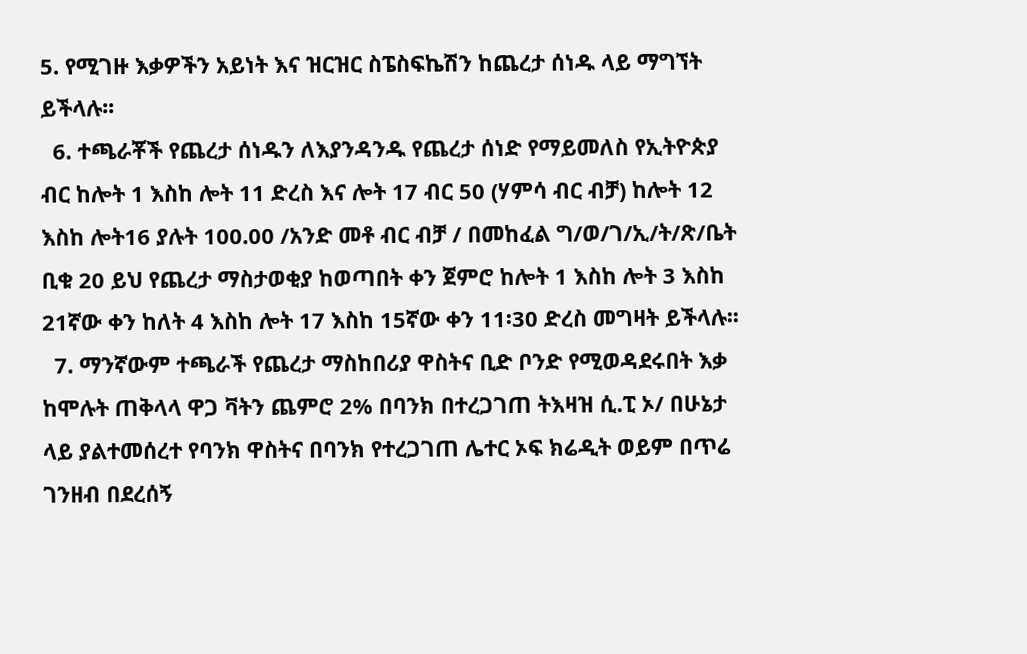5. የሚገዙ እቃዎችን አይነት እና ዝርዝር ስፔስፍኬሽን ከጨረታ ሰነዱ ላይ ማግኘት ይችላሉ፡፡
  6. ተጫራቾች የጨረታ ሰነዱን ለእያንዳንዱ የጨረታ ሰነድ የማይመለስ የኢትዮጵያ ብር ከሎት 1 እስከ ሎት 11 ድረስ እና ሎት 17 ብር 50 (ሃምሳ ብር ብቻ) ከሎት 12 እስከ ሎት16 ያሉት 100.00 /አንድ መቶ ብር ብቻ / በመከፈል ግ/ወ/ገ/ኢ/ት/ጽ/ቤት ቢቁ 20 ይህ የጨረታ ማስታወቂያ ከወጣበት ቀን ጀምሮ ከሎት 1 እስከ ሎት 3 እስከ 21ኛው ቀን ከለት 4 እስከ ሎት 17 እስከ 15ኛው ቀን 11፡30 ድረስ መግዛት ይችላሉ፡፡
  7. ማንኛውም ተጫራች የጨረታ ማስከበሪያ ዋስትና ቢድ ቦንድ የሚወዳደሩበት እቃ ከሞሉት ጠቅላላ ዋጋ ቫትን ጨምሮ 2% በባንክ በተረጋገጠ ትእዛዝ ሲ.ፒ ኦ/ በሁኔታ ላይ ያልተመሰረተ የባንክ ዋስትና በባንክ የተረጋገጠ ሌተር ኦፍ ክሬዲት ወይም በጥሬ ገንዘብ በደረሰኝ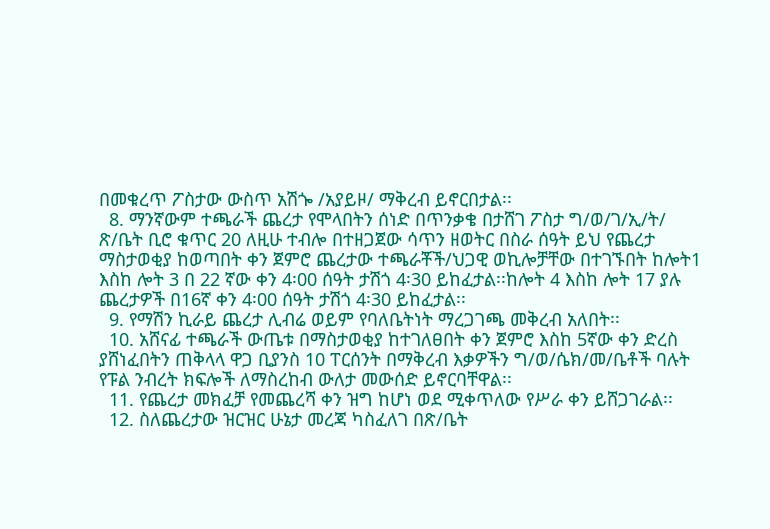በመቁረጥ ፖስታው ውስጥ አሽጐ /አያይዞ/ ማቅረብ ይኖርበታል፡፡
  8. ማንኛውም ተጫራች ጨረታ የሞላበትን ሰነድ በጥንቃቄ በታሸገ ፖስታ ግ/ወ/ገ/ኢ/ት/ ጽ/ቤት ቢሮ ቁጥር 20 ለዚሁ ተብሎ በተዘጋጀው ሳጥን ዘወትር በስራ ሰዓት ይህ የጨረታ ማስታወቂያ ከወጣበት ቀን ጀምሮ ጨረታው ተጫራቾች/ህጋዊ ወኪሎቻቸው በተገኙበት ከሎት1 እስከ ሎት 3 በ 22 ኛው ቀን 4፡00 ሰዓት ታሽጎ 4፡30 ይከፈታል፡፡ከሎት 4 እስከ ሎት 17 ያሉ ጨረታዎች በ16ኛ ቀን 4፡00 ሰዓት ታሽጎ 4፡30 ይከፈታል፡፡
  9. የማሽን ኪራይ ጨረታ ሊብሬ ወይም የባለቤትነት ማረጋገጫ መቅረብ አለበት፡፡
  10. አሸናፊ ተጫራች ውጤቱ በማስታወቂያ ከተገለፀበት ቀን ጀምሮ እስከ 5ኛው ቀን ድረስ ያሸነፈበትን ጠቅላላ ዋጋ ቢያንስ 10 ፐርሰንት በማቅረብ እቃዎችን ግ/ወ/ሴክ/መ/ቤቶች ባሉት የፑል ንብረት ክፍሎች ለማስረከብ ውለታ መውሰድ ይኖርባቸዋል፡፡
  11. የጨረታ መክፈቻ የመጨረሻ ቀን ዝግ ከሆነ ወደ ሚቀጥለው የሥራ ቀን ይሸጋገራል፡፡
  12. ስለጨረታው ዝርዝር ሁኔታ መረጃ ካስፈለገ በጽ/ቤት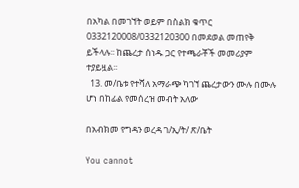በአካል በመገኘት ወይም በስልክ ቁጥር 0332120008/0332120300 በመደወል መጠየቅ ይችላሉ፡፡ ከጨረታ ሰነዱ ጋር የተጫራቾች መመሪያም ተያይዟል፡፡
  13. መ/ቤቱ የተሻለ አማራጭ ካገኘ ጨረታውን ሙሉ በሙሉ ሆነ በከፊል የመሰረዝ መብት አለው

በአብክመ የግዳን ወረዳ ገ/ኢ/ት/ ጽ/ቤት

You cannot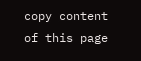copy content of this page